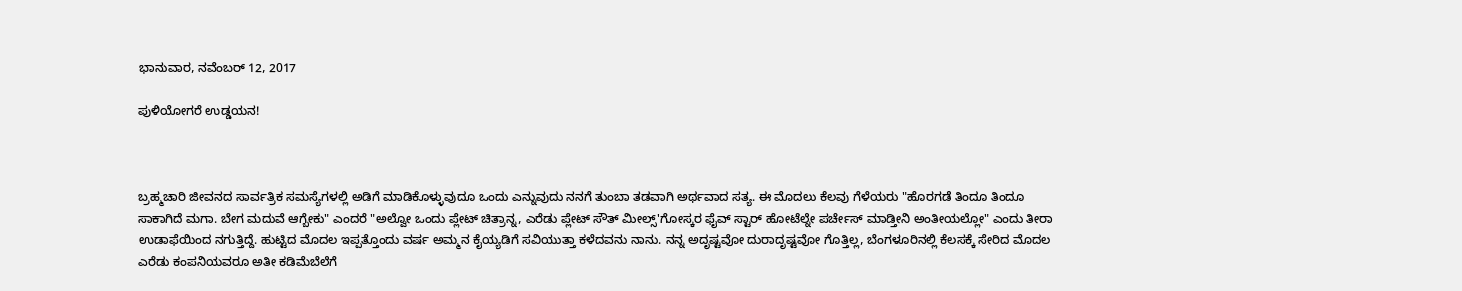ಭಾನುವಾರ, ನವೆಂಬರ್ 12, 2017

ಪುಳಿಯೋಗರೆ ಉಡ್ಡಯನ!



ಬ್ರಹ್ಮಚಾರಿ ಜೀವನದ ಸಾರ್ವತ್ರಿಕ ಸಮಸ್ಯೆಗಳಲ್ಲಿ ಅಡಿಗೆ ಮಾಡಿಕೊಳ್ಳುವುದೂ ಒಂದು ಎನ್ನುವುದು ನನಗೆ ತುಂಬಾ ತಡವಾಗಿ ಅರ್ಥವಾದ ಸತ್ಯ. ಈ ಮೊದಲು ಕೆಲವು ಗೆಳೆಯರು "ಹೊರಗಡೆ ತಿಂದೂ ತಿಂದೂ ಸಾಕಾಗಿದೆ ಮಗಾ. ಬೇಗ ಮದುವೆ ಆಗ್ಬೇಕು" ಎಂದರೆ "ಅಲ್ವೋ ಒಂದು ಪ್ಲೇಟ್ ಚಿತ್ರಾನ್ನ, ಎರೆಡು ಪ್ಲೇಟ್ ಸೌತ್ ಮೀಲ್ಸ್'ಗೋಸ್ಕರ ಫೈವ್ ಸ್ಟಾರ್ ಹೋಟೆಲ್ನೇ ಪರ್ಚೇಸ್ ಮಾಡ್ತೀನಿ ಅಂತೀಯಲ್ಲೋ" ಎಂದು ತೀರಾ ಉಡಾಫೆಯಿಂದ ನಗುತ್ತಿದ್ದೆ. ಹುಟ್ಟಿದ ಮೊದಲ ಇಪ್ಪತ್ತೊಂದು ವರ್ಷ ಅಮ್ಮನ ಕೈಯ್ಯಡಿಗೆ ಸವಿಯುತ್ತಾ ಕಳೆದವನು ನಾನು. ನನ್ನ ಅದೃಷ್ಟವೋ ದುರಾದೃಷ್ಟವೋ ಗೊತ್ತಿಲ್ಲ, ಬೆಂಗಳೂರಿನಲ್ಲಿ ಕೆಲಸಕ್ಕೆ ಸೇರಿದ ಮೊದಲ ಎರೆಡು ಕಂಪನಿಯವರೂ ಅತೀ ಕಡಿಮೆಬೆಲೆಗೆ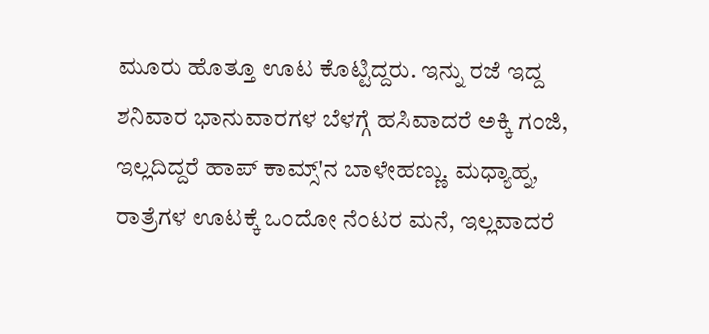ಮೂರು ಹೊತ್ತೂ ಊಟ ಕೊಟ್ಟಿದ್ದರು. ಇನ್ನು ರಜೆ ಇದ್ದ ಶನಿವಾರ ಭಾನುವಾರಗಳ ಬೆಳಗ್ಗೆ ಹಸಿವಾದರೆ ಅಕ್ಕಿ ಗಂಜಿ, ಇಲ್ಲದಿದ್ದರೆ ಹಾಪ್ ಕಾಮ್ಸ್'ನ ಬಾಳೇಹಣ್ಣು. ಮಧ್ಯಾಹ್ನ, ರಾತ್ರೆಗಳ ಊಟಕ್ಕೆ ಒಂದೋ ನೆಂಟರ ಮನೆ, ಇಲ್ಲವಾದರೆ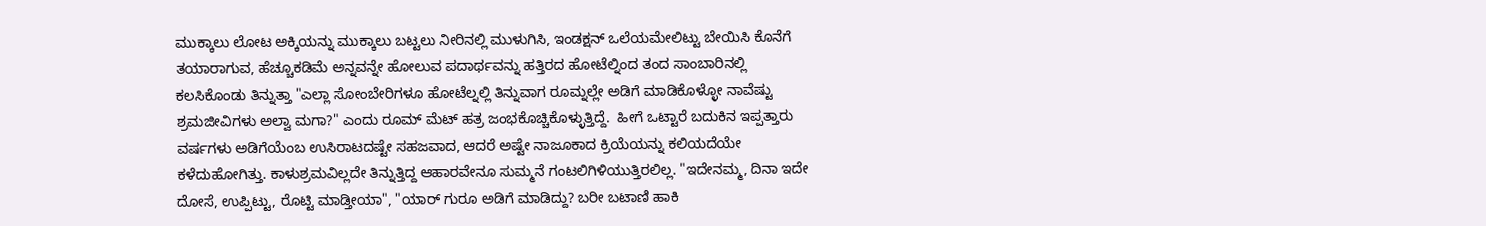ಮುಕ್ಕಾಲು ಲೋಟ ಅಕ್ಕಿಯನ್ನು ಮುಕ್ಕಾಲು ಬಟ್ಟಲು ನೀರಿನಲ್ಲಿ ಮುಳುಗಿಸಿ, ಇಂಡಕ್ಷನ್ ಒಲೆಯಮೇಲಿಟ್ಟು ಬೇಯಿಸಿ ಕೊನೆಗೆ ತಯಾರಾಗುವ, ಹೆಚ್ಚೂಕಡಿಮೆ ಅನ್ನವನ್ನೇ ಹೋಲುವ ಪದಾರ್ಥವನ್ನು ಹತ್ತಿರದ ಹೋಟೆಲ್ನಿಂದ ತಂದ ಸಾಂಬಾರಿನಲ್ಲಿ ಕಲಸಿಕೊಂಡು ತಿನ್ನುತ್ತಾ "ಎಲ್ಲಾ ಸೋಂಬೇರಿಗಳೂ ಹೋಟೆಲ್ನಲ್ಲಿ ತಿನ್ನುವಾಗ ರೂಮ್ನಲ್ಲೇ ಅಡಿಗೆ ಮಾಡಿಕೊಳ್ಳೋ ನಾವೆಷ್ಟು ಶ್ರಮಜೀವಿಗಳು ಅಲ್ವಾ ಮಗಾ?" ಎಂದು ರೂಮ್ ಮೆಟ್ ಹತ್ರ ಜಂಭಕೊಚ್ಚಿಕೊಳ್ಳುತ್ತಿದ್ದೆ.  ಹೀಗೆ ಒಟ್ಟಾರೆ ಬದುಕಿನ ಇಪ್ಪತ್ತಾರು ವರ್ಷಗಳು ಅಡಿಗೆಯೆಂಬ ಉಸಿರಾಟದಷ್ಟೇ ಸಹಜವಾದ, ಆದರೆ ಅಷ್ಟೇ ನಾಜೂಕಾದ ಕ್ರಿಯೆಯನ್ನು ಕಲಿಯದೆಯೇ ಕಳೆದುಹೋಗಿತ್ತು. ಕಾಳುಶ್ರಮವಿಲ್ಲದೇ ತಿನ್ನುತ್ತಿದ್ದ ಆಹಾರವೇನೂ ಸುಮ್ಮನೆ ಗಂಟಲಿಗಿಳಿಯುತ್ತಿರಲಿಲ್ಲ. "ಇದೇನಮ್ಮ, ದಿನಾ ಇದೇ ದೋಸೆ, ಉಪ್ಪಿಟ್ಟು, ರೊಟ್ಟಿ ಮಾಡ್ತೀಯಾ", "ಯಾರ್ ಗುರೂ ಅಡಿಗೆ ಮಾಡಿದ್ದು? ಬರೀ ಬಟಾಣಿ ಹಾಕಿ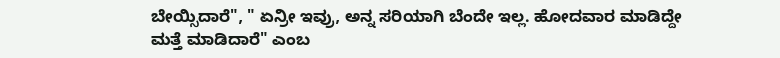ಬೇಯ್ಸಿದಾರೆ", " ಏನ್ರೀ ಇವ್ರು, ಅನ್ನ ಸರಿಯಾಗಿ ಬೆಂದೇ ಇಲ್ಲ. ಹೋದವಾರ ಮಾಡಿದ್ದೇ ಮತ್ತೆ ಮಾಡಿದಾರೆ" ಎಂಬ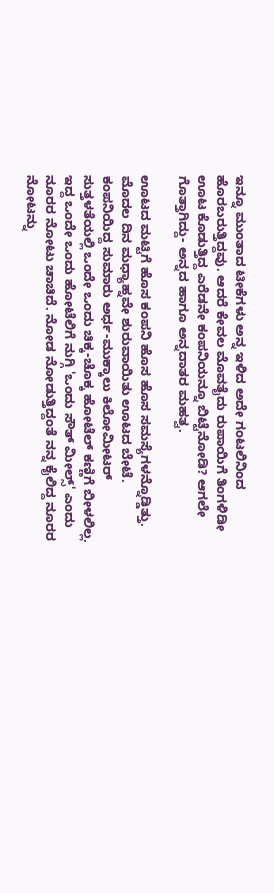ಇನ್ನೂ ಮುಂತಾದ ಟೀಕೆಗಳು ಅನ್ನ ಇಳಿದ ಅದೇ ಗಂಟಲಿನಿಂದ ಹೊರಬರುತ್ತಿದ್ದವು. ಆದರೆ ಕೇವಲ ಮೊವತೈದು ರುಪಾಯಿಗೆ ತಿಂಗಳಿಡೀ ಊಟ ಕೊಡುತ್ತಿದ್ದ ಎರೆಡನೇ ಕಂಪನಿಯನ್ನೂ ಬಿಟ್ಟೆನೋಡಿ? ಆಗಲೇ ಗೊತ್ತಾಗಿದ್ದು- ಅನ್ನದ ಹಾಗೂ ಅನ್ನದಾತರ ಮಹತ್ವ.

ಊಟದ ಮಟ್ಟಿಗೆ ಹೊಸ ಕಂಪನಿ ಹೊಸ ಹೊಸ ಸಮಸ್ಯೆಗಳನ್ನೊಡ್ಡಿತ್ತು. ಮೊದಲ ದಿನ ಮಧ್ಯಾಹ್ನವೇ ಶುರುವಾಯಿತು ಊಟದ ಬೇಟೆ. ಕಂಪನಿಯಿದ್ದ ಸುಮಾರು ಅರ್ಧ-ಮುಕ್ಕಾಲು ಕಿಲೋಮೀಟರ್ ಸುತ್ತಳತೆಯಲ್ಲಿ ಒಂದೇ ಒಂದು ಚಿಕ್ಕ-ಚೊಕ್ಕ ಹೋಟೆಲ್ ಕಣ್ಣಿಗೆ ಬೀಳಲಿಲ್ಲ. ಇದ್ದ ಒಂದೇ ಒಂದು ಹೋಟೆಲಿಗೆ ನುಗ್ಗಿ 'ಒಂದು ಸೌತ್ ಮೀಲ್ಸ್' ಎಂದು ನೂರರ ನೋಟು ಚಾಚಿದೆ. ನೋಡ ನೋಡುತ್ತಿದ್ದಂತೆ ನನ್ನ ಕೈಲಿದ್ದ ನೂರರ ನೋಟನ್ನು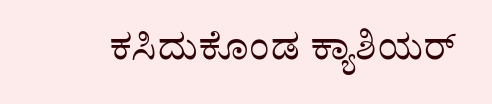ಕಸಿದುಕೊಂಡ ಕ್ಯಾಶಿಯರ್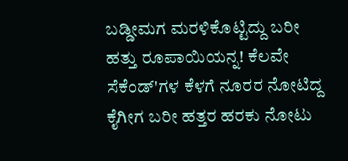ಬಡ್ಡೀಮಗ ಮರಳಿಕೊಟ್ಟಿದ್ದು ಬರೀ ಹತ್ತು ರೂಪಾಯಿಯನ್ನ! ಕೆಲವೇ ಸೆಕೆಂಡ್'ಗಳ ಕೆಳಗೆ ನೂರರ ನೋಟಿದ್ದ ಕೈಗೀಗ ಬರೀ ಹತ್ತರ ಹರಕು ನೋಟು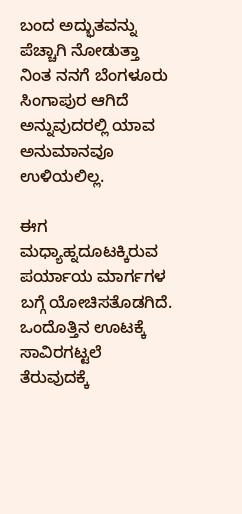ಬಂದ ಅದ್ಭುತವನ್ನು ಪೆಚ್ಚಾಗಿ ನೋಡುತ್ತಾ ನಿಂತ ನನಗೆ ಬೆಂಗಳೂರು ಸಿಂಗಾಪುರ ಆಗಿದೆ ಅನ್ನುವುದರಲ್ಲಿ ಯಾವ ಅನುಮಾನವೂ ಉಳಿಯಲಿಲ್ಲ.

ಈಗ ಮಧ್ಯಾಹ್ನದೂಟಕ್ಕಿರುವ ಪರ್ಯಾಯ ಮಾರ್ಗಗಳ ಬಗ್ಗೆ ಯೋಚಿಸತೊಡಗಿದೆ. ಒಂದೊತ್ತಿನ ಊಟಕ್ಕೆ ಸಾವಿರಗಟ್ಟಲೆ ತೆರುವುದಕ್ಕೆ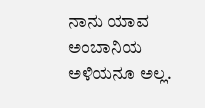ನಾನು ಯಾವ ಅಂಬಾನಿಯ ಅಳಿಯನೂ ಅಲ್ಲ.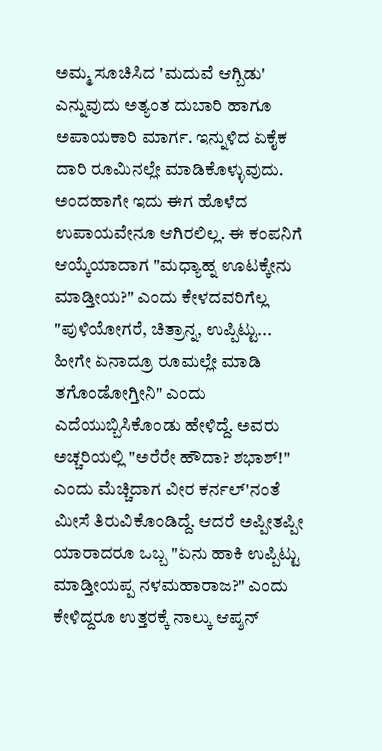ಅಮ್ಮ ಸೂಚಿಸಿದ 'ಮದುವೆ ಆಗ್ಬಿಡು' ಎನ್ನುವುದು ಅತ್ಯಂತ ದುಬಾರಿ ಹಾಗೂ ಅಪಾಯಕಾರಿ ಮಾರ್ಗ. ಇನ್ನುಳಿದ ಏಕೈಕ ದಾರಿ ರೂಮಿನಲ್ಲೇ ಮಾಡಿಕೊಳ್ಳುವುದು. ಅಂದಹಾಗೇ ಇದು ಈಗ ಹೊಳೆದ ಉಪಾಯವೇನೂ ಆಗಿರಲಿಲ್ಲ. ಈ ಕಂಪನಿಗೆ ಆಯ್ಕೆಯಾದಾಗ "ಮಧ್ಯಾಹ್ನ ಊಟಕ್ಕೇನು ಮಾಡ್ತೀಯ?" ಎಂದು ಕೇಳದವರಿಗೆಲ್ಲ "ಪುಳಿಯೋಗರೆ, ಚಿತ್ರಾನ್ನ, ಉಪ್ಪಿಟ್ಟು... ಹೀಗೇ ಏನಾದ್ರೂ ರೂಮಲ್ಲೇ ಮಾಡಿ ತಗೊಂಡೋಗ್ತೀನಿ" ಎಂದು ಎದೆಯುಬ್ಬಿಸಿಕೊಂಡು ಹೇಳಿದ್ದೆ. ಅವರು ಅಚ್ಚರಿಯಲ್ಲಿ "ಅರೆರೇ ಹೌದಾ? ಶಭಾಶ್!" ಎಂದು ಮೆಚ್ಚಿದಾಗ ವೀರ ಕರ್ನಲ್'ನಂತೆ ಮೀಸೆ ತಿರುವಿಕೊಂಡಿದ್ದೆ. ಆದರೆ ಅಪ್ಪೀತಪ್ಪೀ ಯಾರಾದರೂ ಒಬ್ಬ "ಏನು ಹಾಕಿ ಉಪ್ಪಿಟ್ಟು ಮಾಡ್ತೀಯಪ್ಪ ನಳಮಹಾರಾಜ?" ಎಂದು ಕೇಳಿದ್ದರೂ ಉತ್ತರಕ್ಕೆ ನಾಲ್ಕು ಆಪ್ಶನ್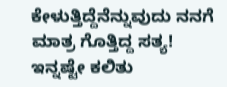ಕೇಳುತ್ತಿದ್ದೆನೆನ್ನುವುದು ನನಗೆ ಮಾತ್ರ ಗೊತ್ತಿದ್ದ ಸತ್ಯ! ಇನ್ನಷ್ಟೇ ಕಲಿತು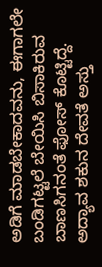ಅಡಿಗೆ ಮಾಡಬೇಕಾದವನು, ಈಗಾಗಲೇ ಬಂಡಿಗಟ್ಟಲೆ ಬೇಯಿಸಿ ಬಿಸಾಕಿರುವ ಬಾಣಸಿಗನಂತೆ ಫೋಸ್ ಕೊಟ್ಟಿದ್ದೆ. ಅದ್ಯಾವ ಶಕುನ ದೇವತೆ ಅಸ್ತು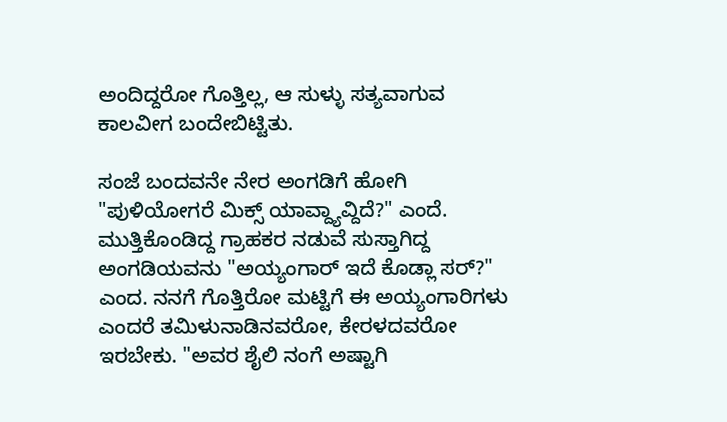ಅಂದಿದ್ದರೋ ಗೊತ್ತಿಲ್ಲ, ಆ ಸುಳ್ಳು ಸತ್ಯವಾಗುವ ಕಾಲವೀಗ ಬಂದೇಬಿಟ್ಟಿತು.

ಸಂಜೆ ಬಂದವನೇ ನೇರ ಅಂಗಡಿಗೆ ಹೋಗಿ "ಪುಳಿಯೋಗರೆ ಮಿಕ್ಸ್ ಯಾವ್ದ್ಯಾವ್ದಿದೆ?" ಎಂದೆ. ಮುತ್ತಿಕೊಂಡಿದ್ದ ಗ್ರಾಹಕರ ನಡುವೆ ಸುಸ್ತಾಗಿದ್ದ ಅಂಗಡಿಯವನು "ಅಯ್ಯಂಗಾರ್ ಇದೆ ಕೊಡ್ಲಾ ಸರ್?" ಎಂದ. ನನಗೆ ಗೊತ್ತಿರೋ ಮಟ್ಟಿಗೆ ಈ ಅಯ್ಯಂಗಾರಿಗಳು ಎಂದರೆ ತಮಿಳುನಾಡಿನವರೋ, ಕೇರಳದವರೋ ಇರಬೇಕು. "ಅವರ ಶೈಲಿ ನಂಗೆ ಅಷ್ಟಾಗಿ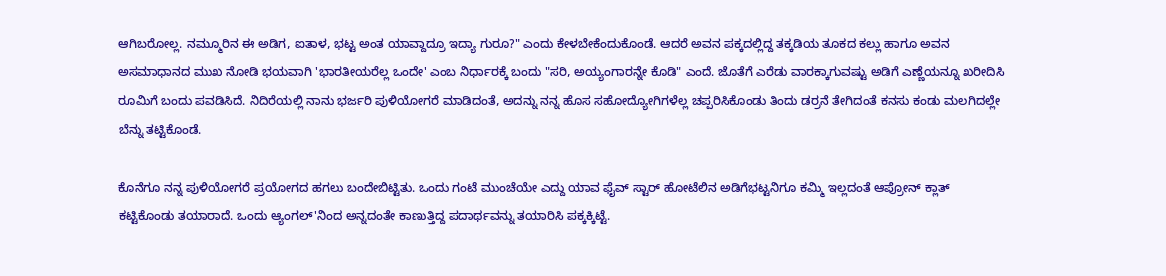ಆಗಿಬರೋಲ್ಲ. ನಮ್ಮೂರಿನ ಈ ಅಡಿಗ, ಐತಾಳ, ಭಟ್ಟ ಅಂತ ಯಾವ್ದಾದ್ರೂ ಇದ್ಯಾ ಗುರೂ?" ಎಂದು ಕೇಳಬೇಕೆಂದುಕೊಂಡೆ. ಆದರೆ ಅವನ ಪಕ್ಕದಲ್ಲಿದ್ದ ತಕ್ಕಡಿಯ ತೂಕದ ಕಲ್ಲು ಹಾಗೂ ಅವನ ಅಸಮಾಧಾನದ ಮುಖ ನೋಡಿ ಭಯವಾಗಿ 'ಭಾರತೀಯರೆಲ್ಲ ಒಂದೇ' ಎಂಬ ನಿರ್ಧಾರಕ್ಕೆ ಬಂದು "ಸರಿ, ಅಯ್ಯಂಗಾರನ್ನೇ ಕೊಡಿ" ಎಂದೆ. ಜೊತೆಗೆ ಎರೆಡು ವಾರಕ್ಕಾಗುವಷ್ಟು ಅಡಿಗೆ ಎಣ್ಣೆಯನ್ನೂ ಖರೀದಿಸಿ ರೂಮಿಗೆ ಬಂದು ಪವಡಿಸಿದೆ. ನಿದಿರೆಯಲ್ಲಿ ನಾನು ಭರ್ಜರಿ ಪುಳಿಯೋಗರೆ ಮಾಡಿದಂತೆ, ಅದನ್ನು ನನ್ನ ಹೊಸ ಸಹೋದ್ಯೋಗಿಗಳೆಲ್ಲ ಚಪ್ಪರಿಸಿಕೊಂಡು ತಿಂದು ಡರ್ರನೆ ತೇಗಿದಂತೆ ಕನಸು ಕಂಡು ಮಲಗಿದಲ್ಲೇ ಬೆನ್ನು ತಟ್ಟಿಕೊಂಡೆ.

ಕೊನೆಗೂ ನನ್ನ ಪುಳಿಯೋಗರೆ ಪ್ರಯೋಗದ ಹಗಲು ಬಂದೇಬಿಟ್ಟಿತು. ಒಂದು ಗಂಟೆ ಮುಂಚೆಯೇ ಎದ್ದು ಯಾವ ಫೈವ್ ಸ್ಟಾರ್ ಹೋಟೆಲಿನ ಅಡಿಗೆಭಟ್ಟನಿಗೂ ಕಮ್ಮಿ ಇಲ್ಲದಂತೆ ಆಪ್ರೋನ್ ಕ್ಲಾತ್ ಕಟ್ಟಿಕೊಂಡು ತಯಾರಾದೆ. ಒಂದು ಆ್ಯಂಗಲ್'ನಿಂದ ಅನ್ನದಂತೇ ಕಾಣುತ್ತಿದ್ದ ಪದಾರ್ಥವನ್ನು ತಯಾರಿಸಿ ಪಕ್ಕಕ್ಕಿಟ್ಟೆ.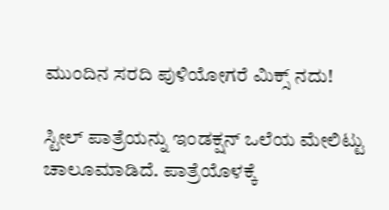ಮುಂದಿನ ಸರದಿ ಪುಳಿಯೋಗರೆ ಮಿಕ್ಸ್ ನದು!

ಸ್ಟೀಲ್ ಪಾತ್ರೆಯನ್ನು ಇಂಡಕ್ಷನ್ ಒಲೆಯ ಮೇಲಿಟ್ಟು ಚಾಲೂಮಾಡಿದೆ. ಪಾತ್ರೆಯೊಳಕ್ಕೆ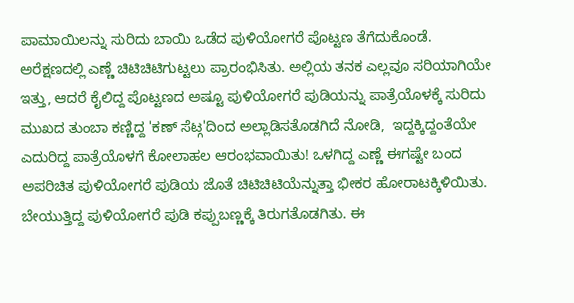ಪಾಮಾಯಿಲನ್ನು ಸುರಿದು ಬಾಯಿ ಒಡೆದ ಪುಳಿಯೋಗರೆ ಪೊಟ್ಟಣ ತೆಗೆದುಕೊಂಡೆ. ಅರೆಕ್ಷಣದಲ್ಲಿ ಎಣ್ಣೆ ಚಿಟಿಚಿಟಿಗುಟ್ಟಲು ಪ್ರಾರಂಭಿಸಿತು. ಅಲ್ಲಿಯ ತನಕ ಎಲ್ಲವೂ ಸರಿಯಾಗಿಯೇ ಇತ್ತು, ಆದರೆ ಕೈಲಿದ್ದ ಪೊಟ್ಟಣದ ಅಷ್ಟೂ ಪುಳಿಯೋಗರೆ ಪುಡಿಯನ್ನು ಪಾತ್ರೆಯೊಳಕ್ಕೆ ಸುರಿದು ಮುಖದ ತುಂಬಾ ಕಣ್ಣಿದ್ದ 'ಕಣ್ ಸೆಟ್ಗ'ದಿಂದ ಅಲ್ಲಾಡಿಸತೊಡಗಿದೆ ನೋಡಿ,  ಇದ್ದಕ್ಕಿದ್ದಂತೆಯೇ ಎದುರಿದ್ದ ಪಾತ್ರೆಯೊಳಗೆ ಕೋಲಾಹಲ ಆರಂಭವಾಯಿತು! ಒಳಗಿದ್ದ ಎಣ್ಣೆ ಈಗಷ್ಟೇ ಬಂದ ಅಪರಿಚಿತ ಪುಳಿಯೋಗರೆ ಪುಡಿಯ ಜೊತೆ ಚಿಟಿಚಿಟಿಯೆನ್ನುತ್ತಾ ಭೀಕರ ಹೋರಾಟಕ್ಕಿಳಿಯಿತು. ಬೇಯುತ್ತಿದ್ದ ಪುಳಿಯೋಗರೆ ಪುಡಿ ಕಪ್ಪುಬಣ್ಣಕ್ಕೆ ತಿರುಗತೊಡಗಿತು. ಈ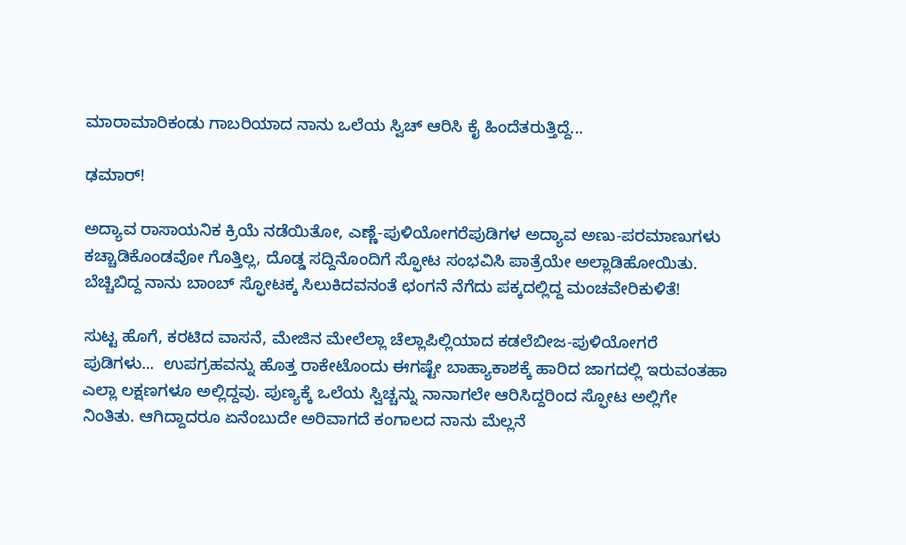ಮಾರಾಮಾರಿಕಂಡು ಗಾಬರಿಯಾದ ನಾನು ಒಲೆಯ ಸ್ವಿಚ್ ಆರಿಸಿ ಕೈ ಹಿಂದೆತರುತ್ತಿದ್ದೆ...

ಢಮಾರ್!

ಅದ್ಯಾವ ರಾಸಾಯನಿಕ ಕ್ರಿಯೆ ನಡೆಯಿತೋ, ಎಣ್ಣೆ-ಪುಳಿಯೋಗರೆಪುಡಿಗಳ ಅದ್ಯಾವ ಅಣು-ಪರಮಾಣುಗಳು ಕಚ್ಚಾಡಿಕೊಂಡವೋ ಗೊತ್ತಿಲ್ಲ, ದೊಡ್ಡ ಸದ್ದಿನೊಂದಿಗೆ ಸ್ಫೋಟ ಸಂಭವಿಸಿ ಪಾತ್ರೆಯೇ ಅಲ್ಲಾಡಿಹೋಯಿತು. ಬೆಚ್ಚಿಬಿದ್ದ ನಾನು ಬಾಂಬ್ ಸ್ಫೋಟಕ್ಕ ಸಿಲುಕಿದವನಂತೆ ಛಂಗನೆ ನೆಗೆದು ಪಕ್ಕದಲ್ಲಿದ್ದ ಮಂಚವೇರಿಕುಳಿತೆ!

ಸುಟ್ಟ ಹೊಗೆ, ಕರಟಿದ ವಾಸನೆ, ಮೇಜಿನ ಮೇಲೆಲ್ಲಾ ಚೆಲ್ಲಾಪಿಲ್ಲಿಯಾದ ಕಡಲೆಬೀಜ-ಪುಳಿಯೋಗರೆ ಪುಡಿಗಳು...  ಉಪಗ್ರಹವನ್ನು ಹೊತ್ತ ರಾಕೇಟೊಂದು ಈಗಷ್ಟೇ ಬಾಹ್ಯಾಕಾಶಕ್ಕೆ ಹಾರಿದ ಜಾಗದಲ್ಲಿ ಇರುವಂತಹಾ ಎಲ್ಲಾ ಲಕ್ಷಣಗಳೂ ಅಲ್ಲಿದ್ದವು. ಪುಣ್ಯಕ್ಕೆ ಒಲೆಯ ಸ್ವಿಚ್ಚನ್ನು ನಾನಾಗಲೇ ಆರಿಸಿದ್ದರಿಂದ ಸ್ಫೋಟ ಅಲ್ಲಿಗೇ ನಿಂತಿತು. ಆಗಿದ್ದಾದರೂ ಏನೆಂಬುದೇ ಅರಿವಾಗದೆ ಕಂಗಾಲದ ನಾನು ಮೆಲ್ಲನೆ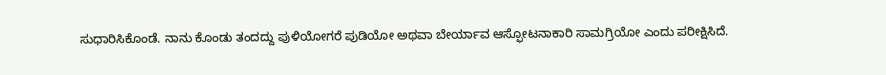ಸುಧಾರಿಸಿಕೊಂಡೆ. ನಾನು ಕೊಂಡು ತಂದದ್ದು ಪುಳಿಯೋಗರೆ ಪುಡಿಯೋ ಅಥವಾ ಬೇರ್ಯಾವ ಆಸ್ಫೋಟನಾಕಾರಿ ಸಾಮಗ್ರಿಯೋ ಎಂದು ಪರೀಕ್ಷಿಸಿದೆ.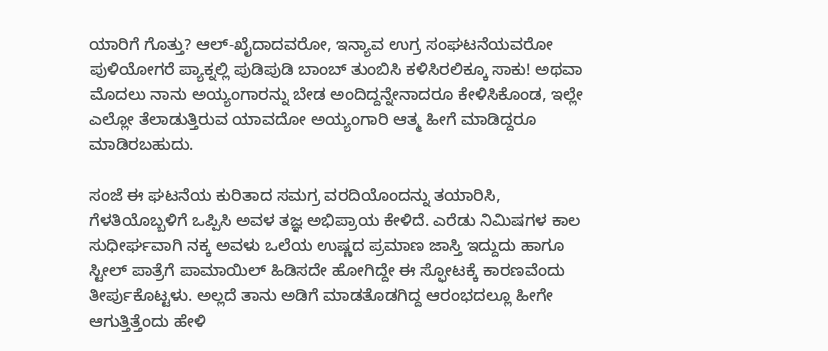ಯಾರಿಗೆ ಗೊತ್ತು? ಆಲ್-ಖೈದಾದವರೋ, ಇನ್ಯಾವ ಉಗ್ರ ಸಂಘಟನೆಯವರೋ ಪುಳಿಯೋಗರೆ ಪ್ಯಾಕ್ನಲ್ಲಿ ಪುಡಿಪುಡಿ ಬಾಂಬ್ ತುಂಬಿಸಿ ಕಳಿಸಿರಲಿಕ್ಕೂ ಸಾಕು! ಅಥವಾ ಮೊದಲು ನಾನು ಅಯ್ಯಂಗಾರನ್ನು ಬೇಡ ಅಂದಿದ್ದನ್ನೇನಾದರೂ ಕೇಳಿಸಿಕೊಂಡ, ಇಲ್ಲೇ ಎಲ್ಲೋ ತೆಲಾಡುತ್ತಿರುವ ಯಾವದೋ ಅಯ್ಯಂಗಾರಿ ಆತ್ಮ ಹೀಗೆ ಮಾಡಿದ್ದರೂ ಮಾಡಿರಬಹುದು.

ಸಂಜೆ ಈ ಘಟನೆಯ ಕುರಿತಾದ ಸಮಗ್ರ ವರದಿಯೊಂದನ್ನು ತಯಾರಿಸಿ, ಗೆಳತಿಯೊಬ್ಬಳಿಗೆ ಒಪ್ಪಿಸಿ ಅವಳ ತಜ್ಞ ಅಭಿಪ್ರಾಯ ಕೇಳಿದೆ. ಎರೆಡು ನಿಮಿಷಗಳ ಕಾಲ ಸುಧೀರ್ಘವಾಗಿ ನಕ್ಕ ಅವಳು ಒಲೆಯ ಉಷ್ಣದ ಪ್ರಮಾಣ ಜಾಸ್ತಿ ಇದ್ದುದು ಹಾಗೂ ಸ್ಟೀಲ್ ಪಾತ್ರೆಗೆ ಪಾಮಾಯಿಲ್ ಹಿಡಿಸದೇ ಹೋಗಿದ್ದೇ ಈ ಸ್ಫೋಟಕ್ಕೆ ಕಾರಣವೆಂದು ತೀರ್ಪುಕೊಟ್ಟಳು. ಅಲ್ಲದೆ ತಾನು ಅಡಿಗೆ ಮಾಡತೊಡಗಿದ್ದ ಆರಂಭದಲ್ಲೂ ಹೀಗೇ  ಆಗುತ್ತಿತ್ತೆಂದು ಹೇಳಿ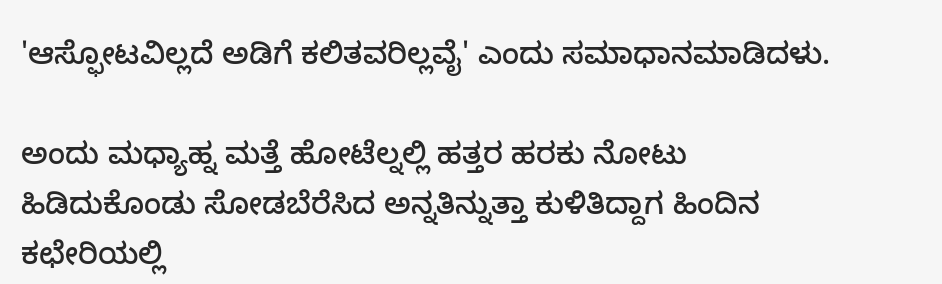'ಆಸ್ಫೋಟವಿಲ್ಲದೆ ಅಡಿಗೆ ಕಲಿತವರಿಲ್ಲವೈ' ಎಂದು ಸಮಾಧಾನಮಾಡಿದಳು.

ಅಂದು ಮಧ್ಯಾಹ್ನ ಮತ್ತೆ ಹೋಟೆಲ್ನಲ್ಲಿ ಹತ್ತರ ಹರಕು ನೋಟು ಹಿಡಿದುಕೊಂಡು ಸೋಡಬೆರೆಸಿದ ಅನ್ನತಿನ್ನುತ್ತಾ ಕುಳಿತಿದ್ದಾಗ ಹಿಂದಿನ ಕಛೇರಿಯಲ್ಲಿ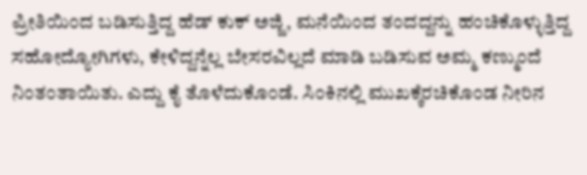ಪ್ರೀತಿಯಿಂದ ಬಡಿಸುತ್ತಿದ್ದ ಹೆಡ್ ಕುಕ್ ಅಜ್ಜಿ, ಮನೆಯಿಂದ ತಂದದ್ದನ್ನು ಹಂಚಿಕೊಳ್ಳುತ್ತಿದ್ದ ಸಹೋದ್ಯೋಗಿಗಳು, ಕೇಳಿದ್ದನ್ನೆಲ್ಲ ಬೇಸರವಿಲ್ಲದೆ ಮಾಡಿ ಬಡಿಸುವ ಅಮ್ಮ ಕಣ್ಮುಂದೆ ನಿಂತಂತಾಯಿತು. ಎದ್ದು ಕೈ ತೊಳೆದುಕೊಂಡೆ. ಸಿಂಕಿನಲ್ಲಿ ಮುಖಕ್ಕೆರಚಿಕೊಂಡ ನೀರಿನ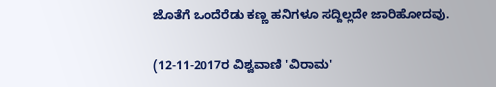ಜೊತೆಗೆ ಒಂದೆರೆಡು ಕಣ್ಣ ಹನಿಗಳೂ ಸದ್ದಿಲ್ಲದೇ ಜಾರಿಹೋದವು.

(12-11-2017ರ ವಿಶ್ವವಾಣಿ 'ವಿರಾಮ'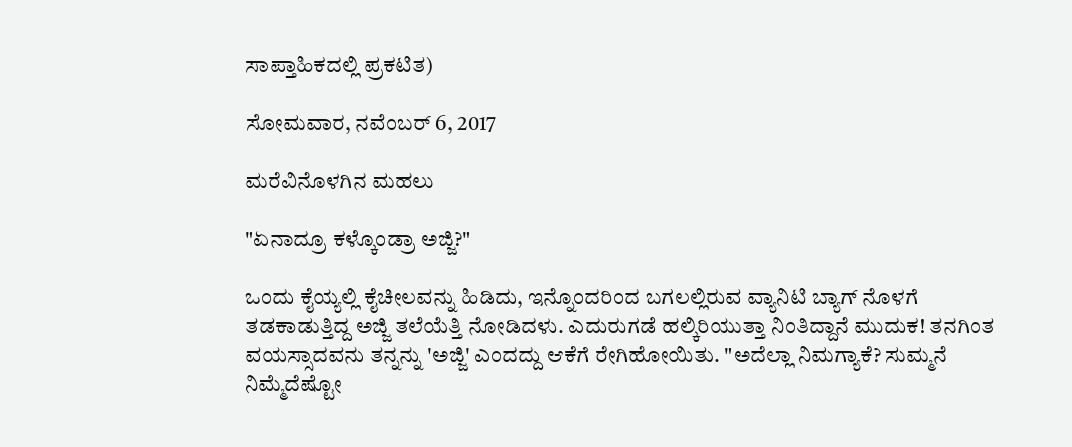ಸಾಪ್ತಾಹಿಕದಲ್ಲಿ ಪ್ರಕಟಿತ)

ಸೋಮವಾರ, ನವೆಂಬರ್ 6, 2017

ಮರೆವಿನೊಳಗಿನ ಮಹಲು

"ಏನಾದ್ರೂ ಕಳ್ಕೊಂಡ್ರಾ ಅಜ್ಜಿ?"

ಒಂದು ಕೈಯ್ಯಲ್ಲಿ ಕೈಚೀಲವನ್ನು ಹಿಡಿದು, ಇನ್ನೊಂದರಿಂದ ಬಗಲಲ್ಲಿರುವ ವ್ಯಾನಿಟಿ ಬ್ಯಾಗ್ ನೊಳಗೆ ತಡಕಾಡುತ್ತಿದ್ದ ಅಜ್ಜಿ ತಲೆಯೆತ್ತಿ ನೋಡಿದಳು. ಎದುರುಗಡೆ ಹಲ್ಕಿರಿಯುತ್ತಾ ನಿಂತಿದ್ದಾನೆ ಮುದುಕ! ತನಗಿಂತ ವಯಸ್ಸಾದವನು ತನ್ನನ್ನು 'ಅಜ್ಜಿ' ಎಂದದ್ದು ಆಕೆಗೆ ರೇಗಿಹೋಯಿತು. "ಅದೆಲ್ಲಾ ನಿಮಗ್ಯಾಕೆ? ಸುಮ್ಮನೆ ನಿಮ್ಮೆದೆಷ್ಟೋ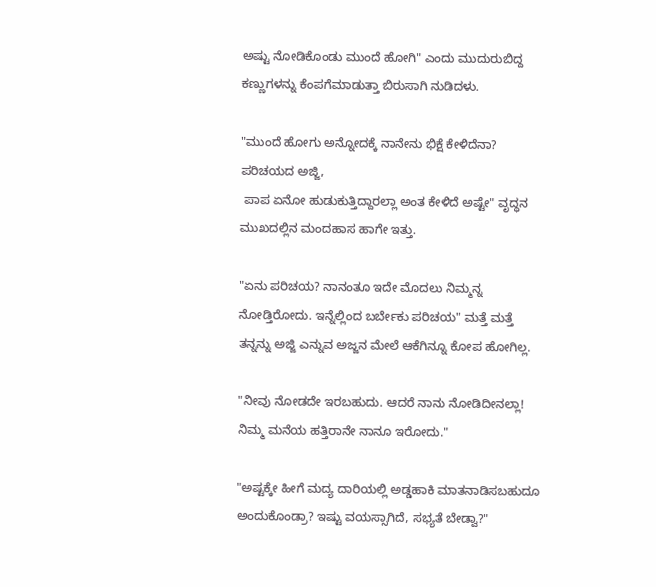ಅಷ್ಟು ನೋಡಿಕೊಂಡು ಮುಂದೆ ಹೋಗಿ" ಎಂದು ಮುದುರುಬಿದ್ದ ಕಣ್ಣುಗಳನ್ನು ಕೆಂಪಗೆಮಾಡುತ್ತಾ ಬಿರುಸಾಗಿ ನುಡಿದಳು.

"ಮುಂದೆ ಹೋಗು ಅನ್ನೋದಕ್ಕೆ ನಾನೇನು ಭಿಕ್ಷೆ ಕೇಳಿದೆನಾ? ಪರಿಚಯದ ಅಜ್ಜಿ,
 ಪಾಪ ಏನೋ ಹುಡುಕುತ್ತಿದ್ದಾರಲ್ಲಾ ಅಂತ ಕೇಳಿದೆ ಅಷ್ಟೇ" ವೃದ್ಧನ ಮುಖದಲ್ಲಿನ ಮಂದಹಾಸ ಹಾಗೇ ಇತ್ತು.

"ಏನು ಪರಿಚಯ? ನಾನಂತೂ ಇದೇ ಮೊದಲು ನಿಮ್ಮನ್ನ ನೋಡ್ತಿರೋದು. ಇನ್ನೆಲ್ಲಿಂದ ಬರ್ಬೇಕು ಪರಿಚಯ" ಮತ್ತೆ ಮತ್ತೆ ತನ್ನನ್ನು ಅಜ್ಜಿ ಎನ್ನುವ ಅಜ್ಜನ ಮೇಲೆ ಆಕೆಗಿನ್ನೂ ಕೋಪ ಹೋಗಿಲ್ಲ.

"ನೀವು ನೋಡದೇ ಇರಬಹುದು. ಆದರೆ ನಾನು ನೋಡಿದೀನಲ್ಲಾ! ನಿಮ್ಮ ಮನೆಯ ಹತ್ತಿರಾನೇ ನಾನೂ ಇರೋದು."

"ಅಷ್ಟಕ್ಕೇ ಹೀಗೆ ಮದ್ಯ ದಾರಿಯಲ್ಲಿ ಅಡ್ಡಹಾಕಿ ಮಾತನಾಡಿಸಬಹುದೂ ಅಂದುಕೊಂಡ್ರಾ? ಇಷ್ಟು ವಯಸ್ಸಾಗಿದೆ, ಸಭ್ಯತೆ ಬೇಡ್ವಾ?"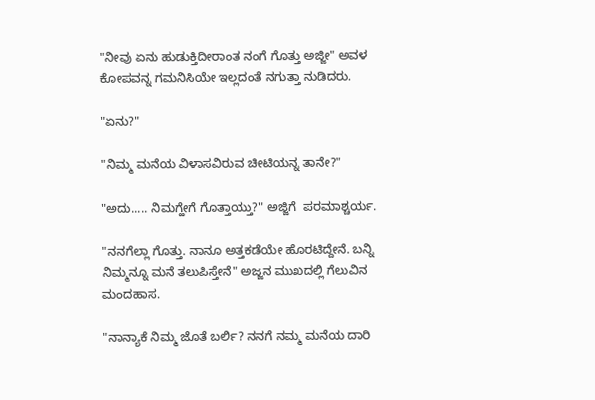"ನೀವು ಏನು ಹುಡುಕ್ತಿದೀರಾಂತ ನಂಗೆ ಗೊತ್ತು ಅಜ್ಜೀ" ಅವಳ ಕೋಪವನ್ನ ಗಮನಿಸಿಯೇ ಇಲ್ಲದಂತೆ ನಗುತ್ತಾ ನುಡಿದರು.

"ಏನು?"

"ನಿಮ್ಮ ಮನೆಯ ವಿಳಾಸವಿರುವ ಚೀಟಿಯನ್ನ ತಾನೇ?"

"ಅದು..... ನಿಮಗ್ಹೇಗೆ ಗೊತ್ತಾಯ್ತು?" ಅಜ್ಜಿಗೆ  ಪರಮಾಶ್ಚರ್ಯ.

"ನನಗೆಲ್ಲಾ ಗೊತ್ತು. ನಾನೂ ಅತ್ತಕಡೆಯೇ ಹೊರಟಿದ್ದೇನೆ. ಬನ್ನಿ ನಿಮ್ಮನ್ನೂ ಮನೆ ತಲುಪಿಸ್ತೇನೆ" ಅಜ್ಜನ ಮುಖದಲ್ಲಿ ಗೆಲುವಿನ ಮಂದಹಾಸ.

"ನಾನ್ಯಾಕೆ ನಿಮ್ಮ ಜೊತೆ ಬರ್ಲಿ? ನನಗೆ ನಮ್ಮ ಮನೆಯ ದಾರಿ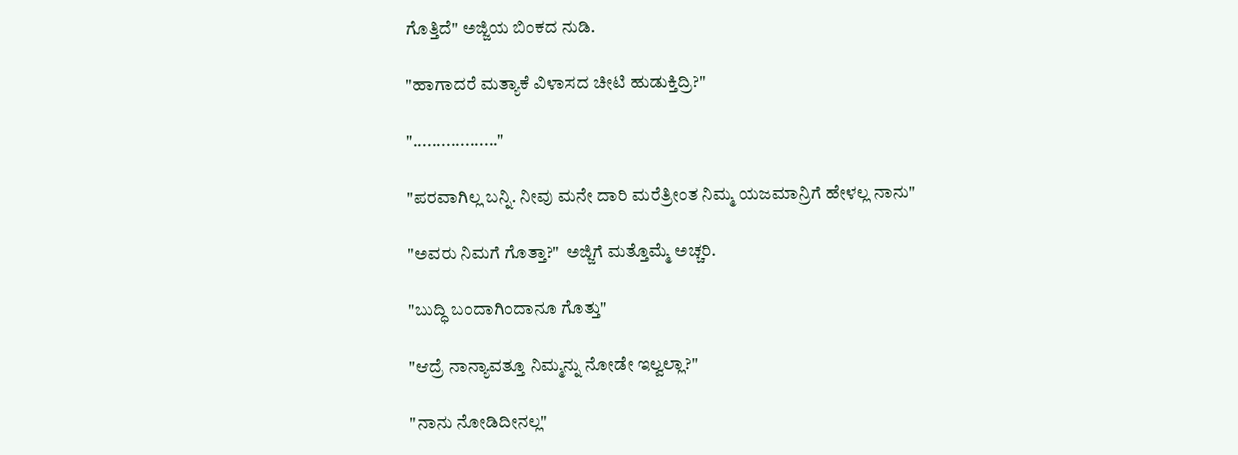ಗೊತ್ತಿದೆ" ಅಜ್ಜಿಯ ಬಿಂಕದ ನುಡಿ.

"ಹಾಗಾದರೆ ಮತ್ಯಾಕೆ ವಿಳಾಸದ ಚೀಟಿ ಹುಡುಕ್ತಿದ್ರಿ?"

".................."

"ಪರವಾಗಿಲ್ಲ ಬನ್ನಿ. ನೀವು ಮನೇ ದಾರಿ ಮರೆತ್ರೀಂತ ನಿಮ್ಮ ಯಜಮಾನ್ರಿಗೆ ಹೇಳಲ್ಲ ನಾನು"

"ಅವರು ನಿಮಗೆ ಗೊತ್ತಾ?"  ಅಜ್ಜಿಗೆ ಮತ್ತೊಮ್ಮೆ ಅಚ್ಚರಿ.

"ಬುದ್ಧಿ ಬಂದಾಗಿಂದಾನೂ ಗೊತ್ತು"

"ಆದ್ರೆ ನಾನ್ಯಾವತ್ತೂ ನಿಮ್ಮನ್ನು ನೋಡೇ ಇಲ್ವಲ್ಲಾ?"

"ನಾನು ನೋಡಿದೀನಲ್ಲ"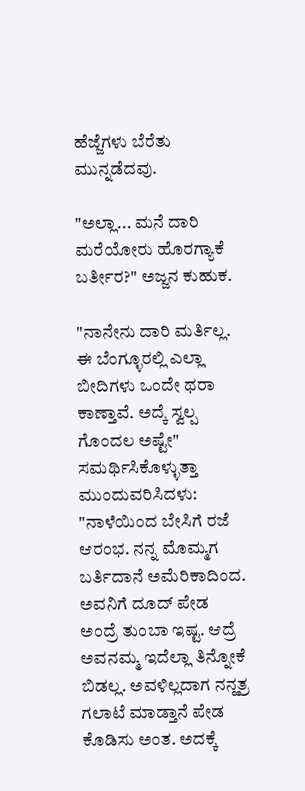ಹೆಜ್ಜೆಗಳು ಬೆರೆತು ಮುನ್ನಡೆದವು.

"ಅಲ್ಲಾ... ಮನೆ ದಾರಿ ಮರೆಯೋರು ಹೊರಗ್ಯಾಕೆ ಬರ್ತೀರ?" ಅಜ್ಜನ ಕುಹುಕ.

"ನಾನೇನು ದಾರಿ ಮರ್ತಿಲ್ಲ. ಈ ಬೆಂಗ್ಳೂರಲ್ಲಿ ಎಲ್ಲಾ ಬೀದಿಗಳು ಒಂದೇ ಥರಾ ಕಾಣ್ತಾವೆ. ಅದ್ಕೆ ಸ್ವಲ್ಪ ಗೊಂದಲ ಅಷ್ಟೇ"
ಸಮರ್ಥಿಸಿಕೊಳ್ಳುತ್ತಾ ಮುಂದುವರಿಸಿದಳು:
"ನಾಳೆಯಿಂದ ಬೇಸಿಗೆ ರಜೆ ಆರಂಭ. ನನ್ನ ಮೊಮ್ಮಗ ಬರ್ತಿದಾನೆ ಅಮೆರಿಕಾದಿಂದ. ಅವನಿಗೆ ದೂದ್ ಪೇಡ ಅಂದ್ರೆ ತುಂಬಾ ಇಷ್ಟ. ಆದ್ರೆ ಅವನಮ್ಮ ಇದೆಲ್ಲಾ ತಿನ್ನೋಕೆ ಬಿಡಲ್ಲ. ಅವಳಿಲ್ಲದಾಗ ನನ್ಹತ್ರ ಗಲಾಟೆ ಮಾಡ್ತಾನೆ ಪೇಡ ಕೊಡಿಸು ಅಂತ. ಅದಕ್ಕೆ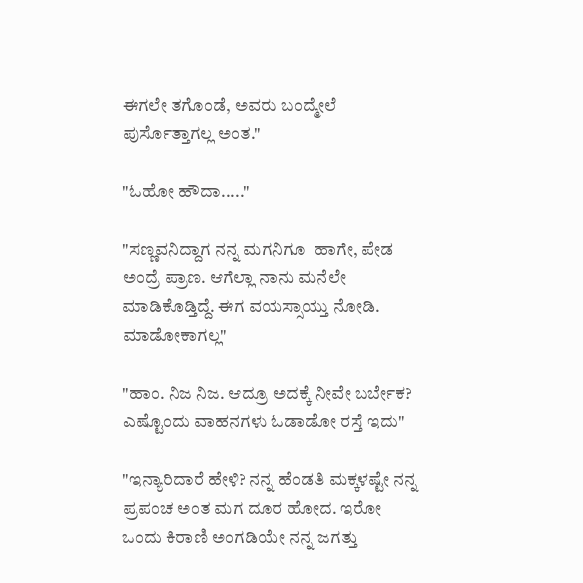ಈಗಲೇ ತಗೊಂಡೆ, ಅವರು ಬಂದ್ಮೇಲೆ ಪುರ್ಸೊತ್ತಾಗಲ್ಲ ಅಂತ."

"ಓಹೋ ಹೌದಾ....."

"ಸಣ್ಣವನಿದ್ದಾಗ ನನ್ನ ಮಗನಿಗೂ  ಹಾಗೇ, ಪೇಡ ಅಂದ್ರೆ ಪ್ರಾಣ. ಆಗೆಲ್ಲಾ ನಾನು ಮನೆಲೇ ಮಾಡಿಕೊಡ್ತಿದ್ದೆ. ಈಗ ವಯಸ್ಸಾಯ್ತು ನೋಡಿ. ಮಾಡೋಕಾಗಲ್ಲ"

"ಹಾಂ. ನಿಜ ನಿಜ. ಆದ್ರೂ ಅದಕ್ಕೆ ನೀವೇ ಬರ್ಬೇಕ? ಎಷ್ಟೊಂದು ವಾಹನಗಳು ಓಡಾಡೋ ರಸ್ತೆ ಇದು"

"ಇನ್ಯಾರಿದಾರೆ ಹೇಳಿ? ನನ್ನ ಹೆಂಡತಿ ಮಕ್ಕಳಷ್ಟೇ ನನ್ನ ಪ್ರಪಂಚ ಅಂತ ಮಗ ದೂರ ಹೋದ. ಇರೋ ಒಂದು ಕಿರಾಣಿ ಅಂಗಡಿಯೇ ನನ್ನ ಜಗತ್ತು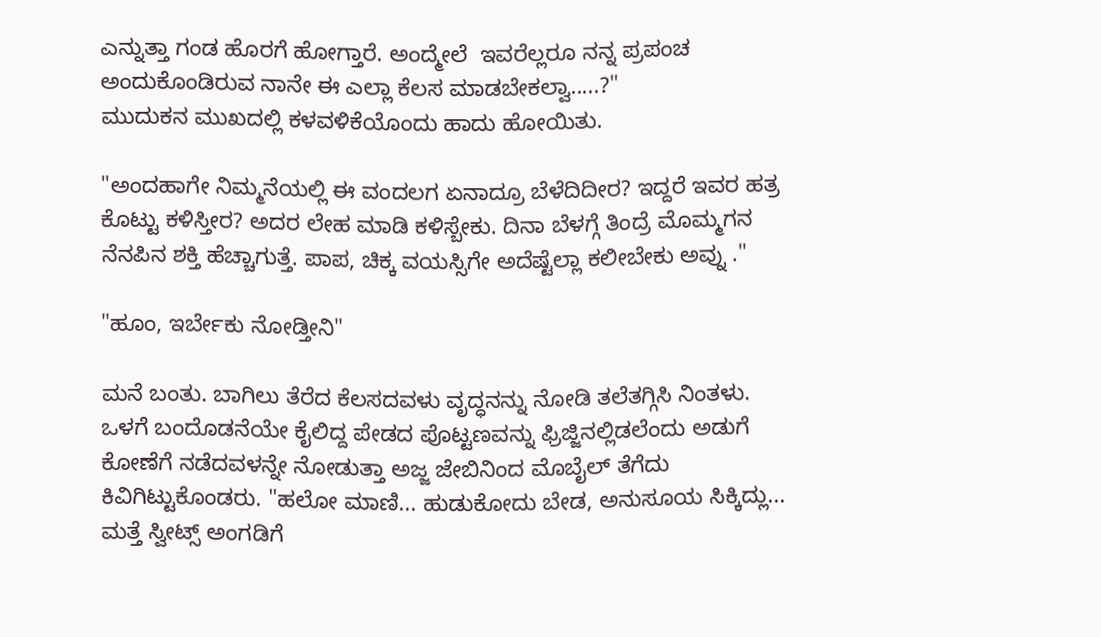ಎನ್ನುತ್ತಾ ಗಂಡ ಹೊರಗೆ ಹೋಗ್ತಾರೆ. ಅಂದ್ಮೇಲೆ  ಇವರೆಲ್ಲರೂ ನನ್ನ ಪ್ರಪಂಚ ಅಂದುಕೊಂಡಿರುವ ನಾನೇ ಈ ಎಲ್ಲಾ ಕೆಲಸ ಮಾಡಬೇಕಲ್ವಾ.....?"
ಮುದುಕನ ಮುಖದಲ್ಲಿ ಕಳವಳಿಕೆಯೊಂದು ಹಾದು ಹೋಯಿತು.

"ಅಂದಹಾಗೇ ನಿಮ್ಮನೆಯಲ್ಲಿ ಈ ವಂದಲಗ ಏನಾದ್ರೂ ಬೆಳೆದಿದೀರ? ಇದ್ದರೆ ಇವರ ಹತ್ರ ಕೊಟ್ಟು ಕಳಿಸ್ತೀರ? ಅದರ ಲೇಹ ಮಾಡಿ ಕಳಿಸ್ಬೇಕು. ದಿನಾ ಬೆಳಗ್ಗೆ ತಿಂದ್ರೆ ಮೊಮ್ಮಗನ ನೆನಪಿನ ಶಕ್ತಿ ಹೆಚ್ಚಾಗುತ್ತೆ. ಪಾಪ, ಚಿಕ್ಕ ವಯಸ್ಸಿಗೇ ಅದೆಷ್ಟೆಲ್ಲಾ ಕಲೀಬೇಕು ಅವ್ನು ."

"ಹೂಂ, ಇರ್ಬೇಕು ನೋಡ್ತೀನಿ"

ಮನೆ ಬಂತು. ಬಾಗಿಲು ತೆರೆದ ಕೆಲಸದವಳು ವೃದ್ಧನನ್ನು ನೋಡಿ ತಲೆತಗ್ಗಿಸಿ ನಿಂತಳು. ಒಳಗೆ ಬಂದೊಡನೆಯೇ ಕೈಲಿದ್ದ ಪೇಡದ ಪೊಟ್ಟಣವನ್ನು ಫ್ರಿಜ್ಜಿನಲ್ಲಿಡಲೆಂದು ಅಡುಗೆ ಕೋಣೆಗೆ ನಡೆದವಳನ್ನೇ ನೋಡುತ್ತಾ ಅಜ್ಜ ಜೇಬಿನಿಂದ ಮೊಬೈಲ್ ತೆಗೆದು ಕಿವಿಗಿಟ್ಟುಕೊಂಡರು. "ಹಲೋ ಮಾಣಿ... ಹುಡುಕೋದು ಬೇಡ, ಅನುಸೂಯ ಸಿಕ್ಕಿದ್ಲು... ಮತ್ತೆ ಸ್ವೀಟ್ಸ್ ಅಂಗಡಿಗೆ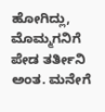ಹೋಗಿದ್ಲು, ಮೊಮ್ಮಗನಿಗೆ ಪೇಡ ತರ್ತೀನಿ ಅಂತ. ಮನೇಗೆ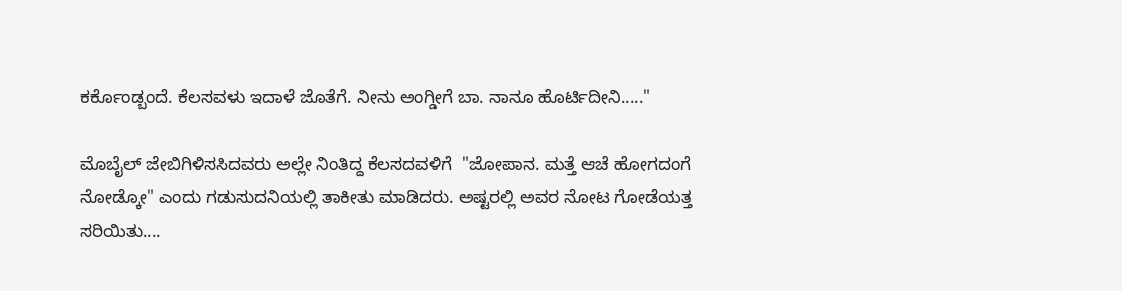ಕರ್ಕೊಂಡ್ಬಂದೆ. ಕೆಲಸವಳು ಇದಾಳೆ ಜೊತೆಗೆ. ನೀನು ಅಂಗ್ಡೀಗೆ ಬಾ. ನಾನೂ ಹೊರ್ಟಿದೀನಿ....."

ಮೊಬೈಲ್ ಜೇಬಿಗಿಳಿಸಸಿದವರು ಅಲ್ಲೇ ನಿಂತಿದ್ದ ಕೆಲಸದವಳಿಗೆ  "ಜೋಪಾನ. ಮತ್ತೆ ಆಚೆ ಹೋಗದಂಗೆ ನೋಡ್ಕೋ" ಎಂದು ಗಡುಸುದನಿಯಲ್ಲಿ ತಾಕೀತು ಮಾಡಿದರು. ಅಷ್ಟರಲ್ಲಿ ಅವರ ನೋಟ ಗೋಡೆಯತ್ತ ಸರಿಯಿತು....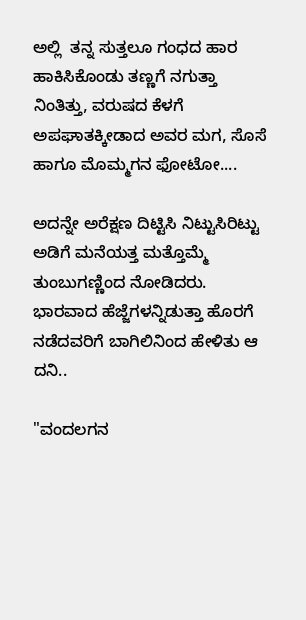ಅಲ್ಲಿ  ತನ್ನ ಸುತ್ತಲೂ ಗಂಧದ ಹಾರ ಹಾಕಿಸಿಕೊಂಡು ತಣ್ಣಗೆ ನಗುತ್ತಾ ನಿಂತಿತ್ತು, ವರುಷದ ಕೆಳಗೆ ಅಪಘಾತಕ್ಕೀಡಾದ ಅವರ ಮಗ, ಸೊಸೆ ಹಾಗೂ ಮೊಮ್ಮಗನ ಫೋಟೋ....

ಅದನ್ನೇ ಅರೆಕ್ಷಣ ದಿಟ್ಟಿಸಿ ನಿಟ್ಟುಸಿರಿಟ್ಟು ಅಡಿಗೆ ಮನೆಯತ್ತ ಮತ್ತೊಮ್ಮೆ ತುಂಬುಗಣ್ಣಿಂದ ನೋಡಿದರು. ಭಾರವಾದ ಹೆಜ್ಜೆಗಳನ್ನಿಡುತ್ತಾ ಹೊರಗೆ ನಡೆದವರಿಗೆ ಬಾಗಿಲಿನಿಂದ ಹೇಳಿತು ಆ ದನಿ..

"ವಂದಲಗನ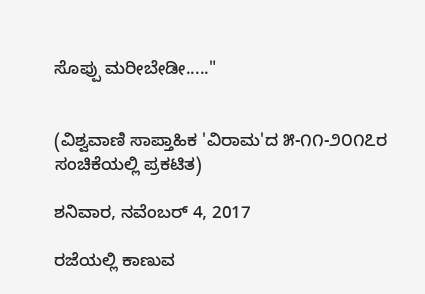ಸೊಪ್ಪು ಮರೀಬೇಡೀ....."


(ವಿಶ್ವವಾಣಿ ಸಾಪ್ತಾಹಿಕ 'ವಿರಾಮ'ದ ೫-೧೧-೨೦೧೭ರ ಸಂಚಿಕೆಯಲ್ಲಿ ಪ್ರಕಟಿತ)

ಶನಿವಾರ, ನವೆಂಬರ್ 4, 2017

ರಜೆಯಲ್ಲಿ ಕಾಣುವ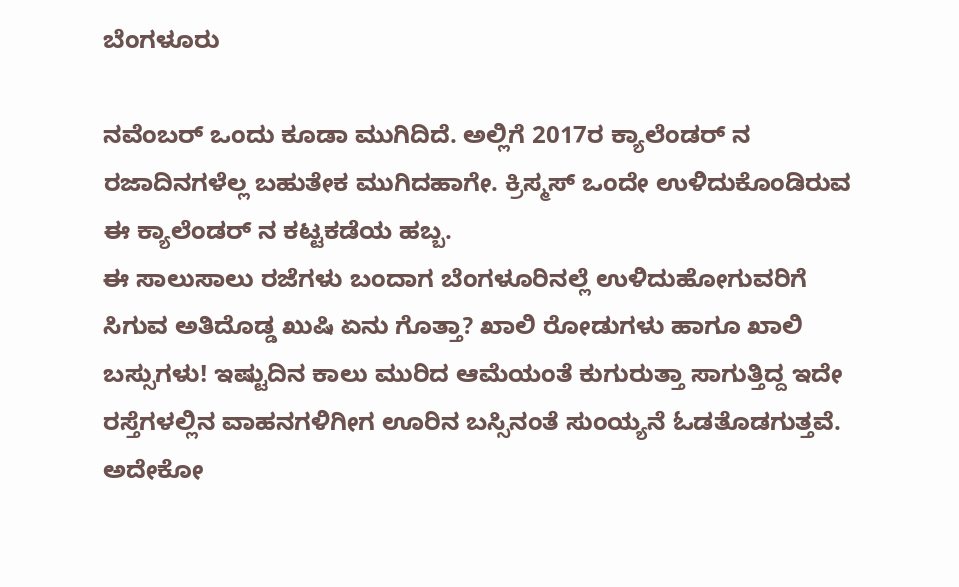ಬೆಂಗಳೂರು

ನವೆಂಬರ್ ಒಂದು ಕೂಡಾ ಮುಗಿದಿದೆ. ಅಲ್ಲಿಗೆ 2017ರ ಕ್ಯಾಲೆಂಡರ್ ನ ರಜಾದಿನಗಳೆಲ್ಲ ಬಹುತೇಕ ಮುಗಿದಹಾಗೇ. ಕ್ರಿಸ್ಮಸ್ ಒಂದೇ ಉಳಿದುಕೊಂಡಿರುವ ಈ ಕ್ಯಾಲೆಂಡರ್ ನ ಕಟ್ಟಕಡೆಯ ಹಬ್ಬ.
ಈ ಸಾಲುಸಾಲು ರಜೆಗಳು ಬಂದಾಗ ಬೆಂಗಳೂರಿನಲ್ಲೆ ಉಳಿದುಹೋಗುವರಿಗೆ ಸಿಗುವ ಅತಿದೊಡ್ಡ ಖುಷಿ ಏನು ಗೊತ್ತಾ? ಖಾಲಿ ರೋಡುಗಳು ಹಾಗೂ ಖಾಲಿ ಬಸ್ಸುಗಳು! ಇಷ್ಟುದಿನ ಕಾಲು ಮುರಿದ ಆಮೆಯಂತೆ ಕುಗುರುತ್ತಾ ಸಾಗುತ್ತಿದ್ದ ಇದೇ ರಸ್ತೆಗಳಲ್ಲಿನ ವಾಹನಗಳಿಗೀಗ ಊರಿನ ಬಸ್ಸಿನಂತೆ ಸುಂಯ್ಯನೆ ಓಡತೊಡಗುತ್ತವೆ. ಅದೇಕೋ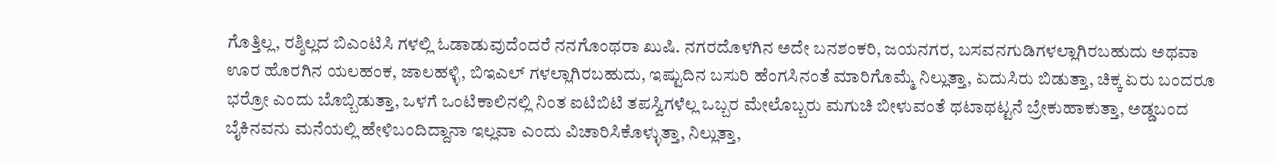ಗೊತ್ತಿಲ್ಲ, ರಶ್ಶಿಲ್ಲದ ಬಿಎಂಟಿಸಿ ಗಳಲ್ಲಿ ಓಡಾಡುವುದೆಂದರೆ ನನಗೊಂಥರಾ ಖುಷಿ. ನಗರದೊಳಗಿನ ಅದೇ ಬನಶಂಕರಿ, ಜಯನಗರ, ಬಸವನಗುಡಿಗಳಲ್ಲಾಗಿರಬಹುದು ಅಥವಾ ಊರ ಹೊರಗಿನ ಯಲಹಂಕ, ಜಾಲಹಳ್ಳಿ, ಬಿಇಎಲ್ ಗಳಲ್ಲಾಗಿರಬಹುದು, ಇಷ್ಟುದಿನ ಬಸುರಿ ಹೆಂಗಸಿನಂತೆ ಮಾರಿಗೊಮ್ಮೆ ನಿಲ್ಲುತ್ತಾ, ಏದುಸಿರು ಬಿಡುತ್ತಾ, ಚಿಕ್ಕ ಏರು ಬಂದರೂ ಭರ್ರೋ ಎಂದು ಬೊಬ್ಬಿಡುತ್ತಾ, ಒಳಗೆ ಒಂಟಿಕಾಲಿನಲ್ಲಿ ನಿಂತ ಐಟಿಬಿಟಿ ತಪಸ್ವಿಗಳೆಲ್ಲ ಒಬ್ಬರ ಮೇಲೊಬ್ಬರು ಮಗುಚಿ ಬೀಳುವಂತೆ ಥಟಾಥಟ್ಟನೆ ಬ್ರೇಕುಹಾಕುತ್ತಾ, ಅಡ್ಡಬಂದ ಬೈಕಿನವನು ಮನೆಯಲ್ಲಿ ಹೇಳಿಬಂದಿದ್ದಾನಾ ಇಲ್ಲವಾ ಎಂದು ವಿಚಾರಿಸಿಕೊಳ್ಳುತ್ತಾ, ನಿಲ್ಲುತ್ತಾ,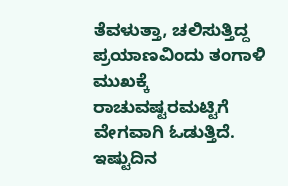ತೆವಳುತ್ತಾ, ಚಲಿಸುತ್ತಿದ್ದ ಪ್ರಯಾಣವಿಂದು ತಂಗಾಳಿ ಮುಖಕ್ಕೆ ರಾಚುವಷ್ಟರಮಟ್ಟಿಗೆ ವೇಗವಾಗಿ ಓಡುತ್ತಿದೆ. ಇಷ್ಟುದಿನ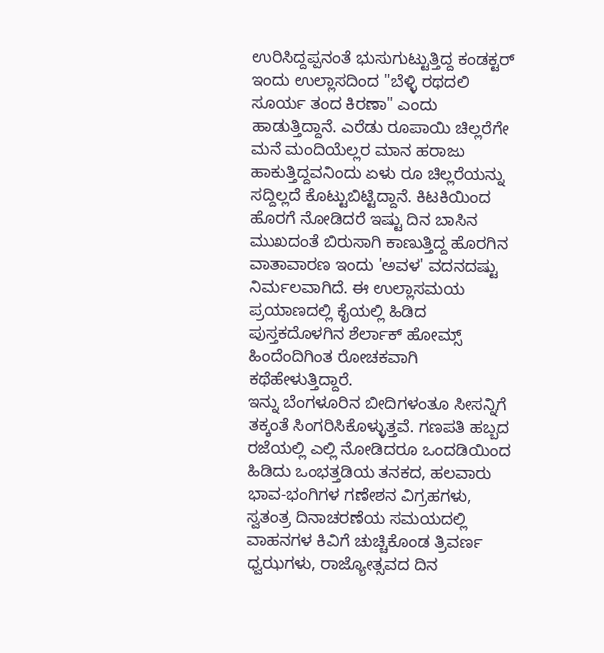ಉರಿಸಿದ್ದಪ್ಪನಂತೆ ಭುಸುಗುಟ್ಟುತ್ತಿದ್ದ ಕಂಡಕ್ಟರ್ ಇಂದು ಉಲ್ಲಾಸದಿಂದ "ಬೆಳ್ಳಿ ರಥದಲಿ ಸೂರ್ಯ ತಂದ ಕಿರಣಾ" ಎಂದು ಹಾಡುತ್ತಿದ್ದಾನೆ. ಎರೆಡು ರೂಪಾಯಿ ಚಿಲ್ಲರೆಗೇ ಮನೆ ಮಂದಿಯೆಲ್ಲರ ಮಾನ ಹರಾಜು ಹಾಕುತ್ತಿದ್ದವನಿಂದು ಏಳು ರೂ ಚಿಲ್ಲರೆಯನ್ನು ಸದ್ದಿಲ್ಲದೆ ಕೊಟ್ಟುಬಿಟ್ಟಿದ್ದಾನೆ. ಕಿಟಕಿಯಿಂದ ಹೊರಗೆ ನೋಡಿದರೆ ಇಷ್ಟು ದಿನ ಬಾಸಿನ ಮುಖದಂತೆ ಬಿರುಸಾಗಿ ಕಾಣುತ್ತಿದ್ದ ಹೊರಗಿನ ವಾತಾವಾರಣ ಇಂದು 'ಅವಳ' ವದನದಷ್ಟು ನಿರ್ಮಲವಾಗಿದೆ. ಈ ಉಲ್ಲಾಸಮಯ ಪ್ರಯಾಣದಲ್ಲಿ ಕೈಯಲ್ಲಿ ಹಿಡಿದ ಪುಸ್ತಕದೊಳಗಿನ ಶೆರ್ಲಾಕ್ ಹೋಮ್ಸ್ ಹಿಂದೆಂದಿಗಿಂತ ರೋಚಕವಾಗಿ ಕಥೆಹೇಳುತ್ತಿದ್ದಾರೆ.
ಇನ್ನು ಬೆಂಗಳೂರಿನ ಬೀದಿಗಳಂತೂ ಸೀಸನ್ನಿಗೆ ತಕ್ಕಂತೆ ಸಿಂಗರಿಸಿಕೊಳ್ಳುತ್ತವೆ. ಗಣಪತಿ ಹಬ್ಬದ ರಜೆಯಲ್ಲಿ ಎಲ್ಲಿ ನೋಡಿದರೂ ಒಂದಡಿಯಿಂದ ಹಿಡಿದು ಒಂಭತ್ತಡಿಯ ತನಕದ, ಹಲವಾರು ಭಾವ-ಭಂಗಿಗಳ ಗಣೇಶನ ವಿಗ್ರಹಗಳು, ಸ್ವತಂತ್ರ ದಿನಾಚರಣೆಯ ಸಮಯದಲ್ಲಿ ವಾಹನಗಳ ಕಿವಿಗೆ ಚುಚ್ಚಿಕೊಂಡ ತ್ರಿವರ್ಣ ಧ್ವಝಗಳು, ರಾಜ್ಯೋತ್ಸವದ ದಿನ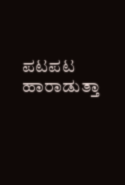ಪಟಪಟ ಹಾರಾಡುತ್ತಾ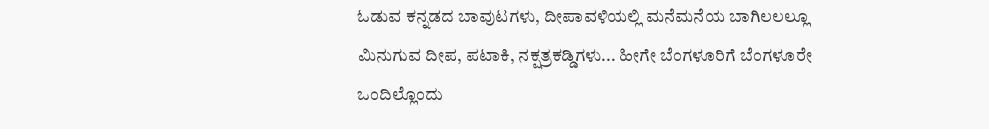ಓಡುವ ಕನ್ನಡದ ಬಾವುಟಗಳು, ದೀಪಾವಳಿಯಲ್ಲಿ ಮನೆಮನೆಯ ಬಾಗಿಲಲಲ್ಲೂ ಮಿನುಗುವ ದೀಪ, ಪಟಾಕಿ, ನಕ್ಷತ್ರಕಡ್ಡಿಗಳು... ಹೀಗೇ ಬೆಂಗಳೂರಿಗೆ ಬೆಂಗಳೂರೇ ಒಂದಿಲ್ಲೊಂದು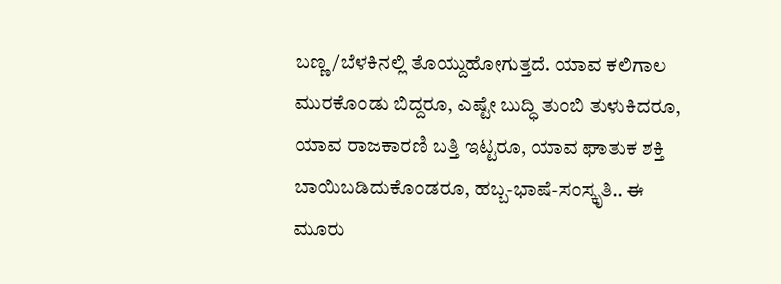ಬಣ್ಣ/ಬೆಳಕಿನಲ್ಲಿ ತೊಯ್ದುಹೋಗುತ್ತದೆ. ಯಾವ ಕಲಿಗಾಲ ಮುರಕೊಂಡು ಬಿದ್ದರೂ, ಎಷ್ಟೇ ಬುದ್ಧಿ ತುಂಬಿ ತುಳುಕಿದರೂ, ಯಾವ ರಾಜಕಾರಣಿ ಬತ್ತಿ ಇಟ್ಟರೂ, ಯಾವ ಘಾತುಕ ಶಕ್ತಿ ಬಾಯಿಬಡಿದುಕೊಂಡರೂ, ಹಬ್ಬ-ಭಾಷೆ-ಸಂಸ್ಕೃತಿ.. ಈ ಮೂರು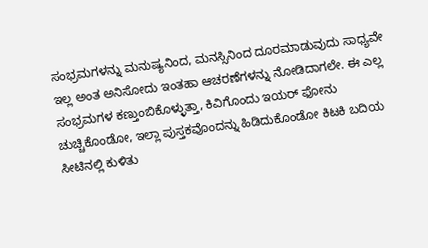ಸಂಭ್ರಮಗಳನ್ನು ಮನುಷ್ಯನಿಂದ, ಮನಸ್ಸಿನಿಂದ ದೂರಮಾಡುವುದು ಸಾಧ್ಯವೇ ಇಲ್ಲ ಅಂತ ಅನಿಸೋದು ಇಂತಹಾ ಆಚರಣೆಗಳನ್ನು ನೋಡಿದಾಗಲೇ‌. ಈ ಎಲ್ಲ ಸಂಭ್ರಮಗಳ ಕಣ್ತುಂಬಿಕೊಳ್ಳುತ್ತಾ, ಕಿವಿಗೊಂದು ಇಯರ್ ಫೋನು ಚುಚ್ಚಿಕೊಂಡೋ, ಇಲ್ಲಾ ಪುಸ್ತಕವೊಂದನ್ನು ಹಿಡಿದುಕೊಂಡೋ ಕಿಟಕಿ ಬದಿಯ ಸೀಟಿನಲ್ಲಿ ಕುಳಿತು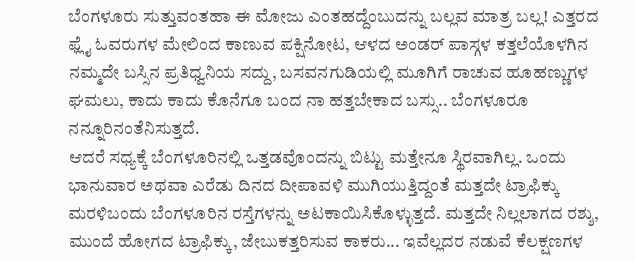ಬೆಂಗಳೂರು ಸುತ್ತುವಂತಹಾ ಈ ಮೋಜು ಎಂತಹದ್ದೆಂಬುದನ್ನು ಬಲ್ಲವ ಮಾತ್ರ ಬಲ್ಲ! ಎತ್ತರದ ಫ್ಲೈ ಓವರುಗಳ ಮೇಲಿಂದ ಕಾಣುವ ಪಕ್ಷಿನೋಟ, ಆಳದ ಅಂಡರ್ ಪಾಸ್ಗಳ ಕತ್ತಲೆಯೊಳಗಿನ ನಮ್ಮದೇ ಬಸ್ಸಿನ ಪ್ರತಿಧ್ವನಿಯ ಸದ್ದು, ಬಸವನಗುಡಿಯಲ್ಲಿ ಮೂಗಿಗೆ ರಾಚುವ ಹೂಹಣ್ಣುಗಳ ಘಮಲು, ಕಾದು ಕಾದು ಕೊನೆಗೂ ಬಂದ ನಾ ಹತ್ತಬೇಕಾದ ಬಸ್ಸು.. ಬೆಂಗಳೂರೂ ನನ್ನೂರಿನಂತೆನಿಸುತ್ತದೆ.
ಆದರೆ ಸಧ್ಯಕ್ಕೆ ಬೆಂಗಳೂರಿನಲ್ಲಿ ಒತ್ತಡವೊಂದನ್ನು ಬಿಟ್ಟು ಮತ್ತೇನೂ ಸ್ಥಿರವಾಗಿಲ್ಲ. ಒಂದು ಭಾನುವಾರ ಅಥವಾ ಎರೆಡು ದಿನದ ದೀಪಾವಳಿ ಮುಗಿಯುತ್ತಿದ್ದಂತೆ ಮತ್ತದೇ ಟ್ರಾಫಿಕ್ಕು ಮರಳಿಬಂದು ಬೆಂಗಳೂರಿನ ರಸ್ತೆಗಳನ್ನು ಅಟಕಾಯಿಸಿಕೊಳ್ಳುತ್ತದೆ. ಮತ್ತದೇ ನಿಲ್ಲಲಾಗದ ರಶ್ಶು, ಮುಂದೆ ಹೋಗದ ಟ್ರಾಫಿಕ್ಕು, ಜೇಬುಕತ್ತರಿಸುವ ಕಾಕರು... ಇವೆಲ್ಲದರ ನಡುವೆ ಕೆಲಕ್ಷಣಗಳ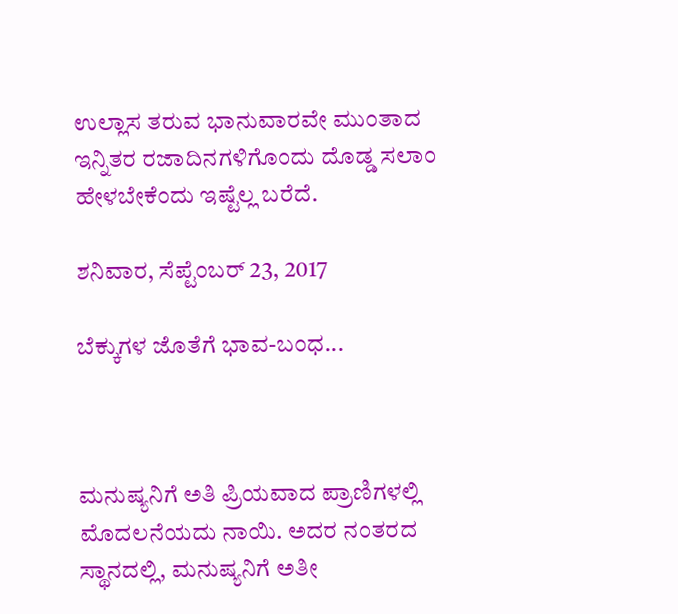ಉಲ್ಲಾಸ ತರುವ ಭಾನುವಾರವೇ ಮುಂತಾದ ಇನ್ನಿತರ ರಜಾದಿನಗಳಿಗೊಂದು ದೊಡ್ಡ ಸಲಾಂ ಹೇಳಬೇಕೆಂದು ಇಷ್ಟೆಲ್ಲ ಬರೆದೆ.

ಶನಿವಾರ, ಸೆಪ್ಟೆಂಬರ್ 23, 2017

ಬೆಕ್ಕುಗಳ ಜೊತೆಗೆ ಭಾವ-ಬಂಧ...



ಮನುಷ್ಯನಿಗೆ ಅತಿ ಪ್ರಿಯವಾದ ಪ್ರಾಣಿಗಳಲ್ಲಿ ಮೊದಲನೆಯದು ನಾಯಿ. ಅದರ ನಂತರದ ಸ್ಥಾನದಲ್ಲಿ, ಮನುಷ್ಯನಿಗೆ ಅತೀ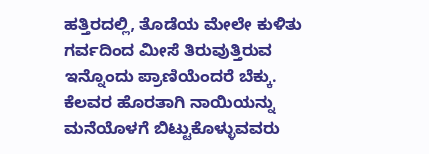ಹತ್ತಿರದಲ್ಲಿ, ತೊಡೆಯ ಮೇಲೇ ಕುಳಿತು ಗರ್ವದಿಂದ ಮೀಸೆ ತಿರುವುತ್ತಿರುವ ಇನ್ನೊಂದು ಪ್ರಾಣಿಯೆಂದರೆ ಬೆಕ್ಕು. ಕೆಲವರ ಹೊರತಾಗಿ ನಾಯಿಯನ್ನು ಮನೆಯೊಳಗೆ ಬಿಟ್ಟುಕೊಳ್ಳುವವರು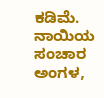ಕಡಿಮೆ. ನಾಯಿಯ ಸಂಚಾರ ಅಂಗಳ,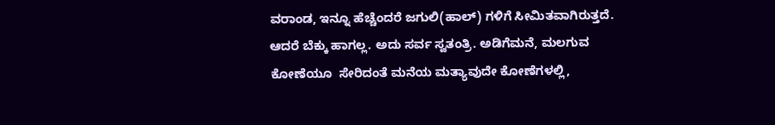ವರಾಂಡ, ಇನ್ನೂ ಹೆಚ್ಚೆಂದರೆ ಜಗುಲಿ(ಹಾಲ್) ಗಳಿಗೆ ಸೀಮಿತವಾಗಿರುತ್ತದೆ. ಆದರೆ ಬೆಕ್ಕು ಹಾಗಲ್ಲ. ಅದು ಸರ್ವ ಸ್ವತಂತ್ರಿ. ಅಡಿಗೆಮನೆ, ಮಲಗುವ ಕೋಣೆಯೂ  ಸೇರಿದಂತೆ ಮನೆಯ ಮತ್ಯಾವುದೇ ಕೋಣೆಗಳಲ್ಲಿ,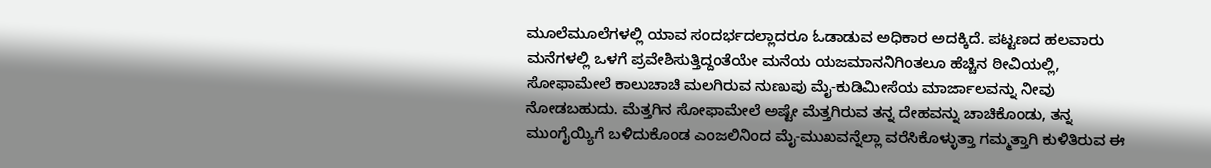ಮೂಲೆಮೂಲೆಗಳಲ್ಲಿ ಯಾವ ಸಂದರ್ಭದಲ್ಲಾದರೂ ಓಡಾಡುವ ಅಧಿಕಾರ ಅದಕ್ಕಿದೆ. ಪಟ್ಟಣದ ಹಲವಾರು ಮನೆಗಳಲ್ಲಿ ಒಳಗೆ ಪ್ರವೇಶಿಸುತ್ತಿದ್ದಂತೆಯೇ ಮನೆಯ ಯಜಮಾನನಿಗಿಂತಲೂ ಹೆಚ್ಚಿನ ಠೀವಿಯಲ್ಲಿ, ಸೋಫಾಮೇಲೆ ಕಾಲುಚಾಚಿ ಮಲಗಿರುವ ನುಣುಪು ಮೈ-ಕುಡಿಮೀಸೆಯ ಮಾರ್ಜಾಲವನ್ನು ನೀವು ನೋಡಬಹುದು. ಮೆತ್ತಗಿನ ಸೋಫಾಮೇಲೆ ಅಷ್ಟೇ ಮೆತ್ತಗಿರುವ ತನ್ನ ದೇಹವನ್ನು ಚಾಚಿಕೊಂಡು, ತನ್ನ ಮುಂಗೈಯ್ಯಿಗೆ ಬಳಿದುಕೊಂಡ ಎಂಜಲಿನಿಂದ ಮೈ-ಮುಖವನ್ನೆಲ್ಲಾ ವರೆಸಿಕೊಳ್ಳುತ್ತಾ ಗಮ್ಮತ್ತಾಗಿ ಕುಳಿತಿರುವ ಈ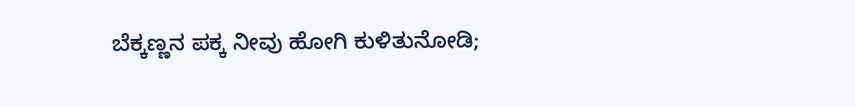ಬೆಕ್ಕಣ್ಣನ ಪಕ್ಕ ನೀವು ಹೋಗಿ ಕುಳಿತುನೋಡಿ;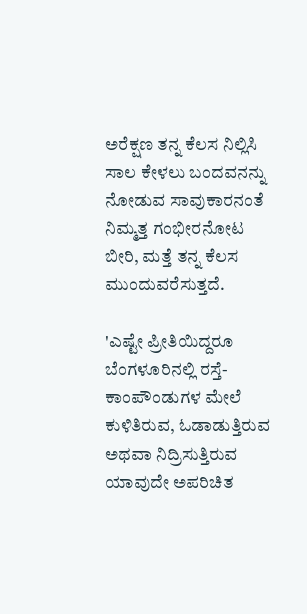ಅರೆಕ್ಷಣ ತನ್ನ ಕೆಲಸ ನಿಲ್ಲಿಸಿ ಸಾಲ ಕೇಳಲು ಬಂದವನನ್ನು ನೋಡುವ ಸಾವುಕಾರನಂತೆ ನಿಮ್ಮತ್ತ ಗಂಭೀರನೋಟ ಬೀರಿ, ಮತ್ತೆ ತನ್ನ ಕೆಲಸ ಮುಂದುವರೆಸುತ್ತದೆ.

'ಎಷ್ಟೇ ಪ್ರೀತಿಯಿದ್ದರೂ ಬೆಂಗಳೂರಿನಲ್ಲಿ ರಸ್ತೆ-ಕಾಂಪೌಂಡುಗಳ ಮೇಲೆ ಕುಳಿತಿರುವ, ಓಡಾಡುತ್ತಿರುವ ಅಥವಾ ನಿದ್ರಿಸುತ್ತಿರುವ ಯಾವುದೇ ಅಪರಿಚಿತ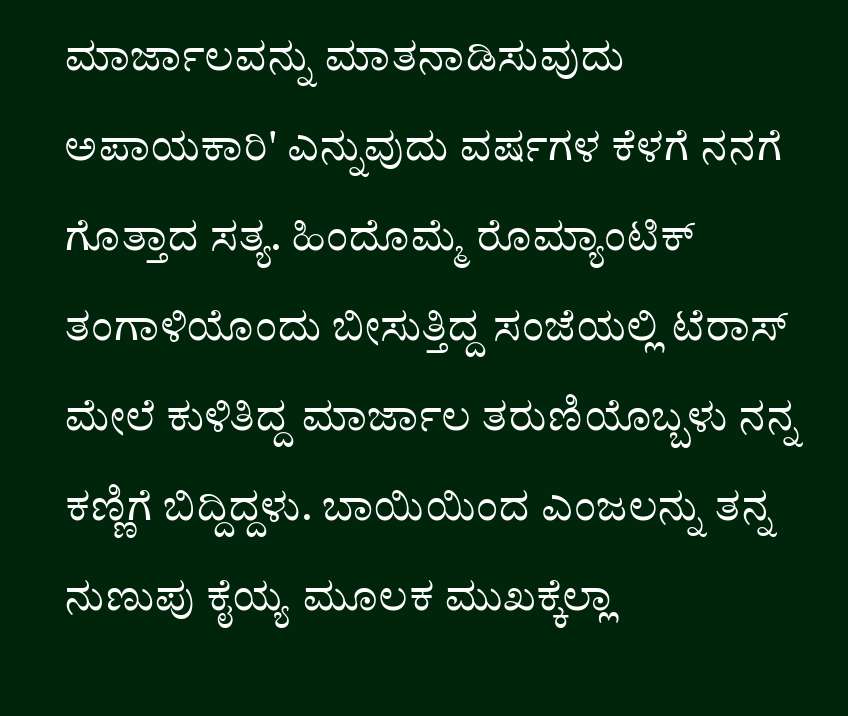ಮಾರ್ಜಾಲವನ್ನು ಮಾತನಾಡಿಸುವುದು ಅಪಾಯಕಾರಿ' ಎನ್ನುವುದು ವರ್ಷಗಳ ಕೆಳಗೆ ನನಗೆ ಗೊತ್ತಾದ ಸತ್ಯ. ಹಿಂದೊಮ್ಮೆ ರೊಮ್ಯಾಂಟಿಕ್ ತಂಗಾಳಿಯೊಂದು ಬೀಸುತ್ತಿದ್ದ ಸಂಜೆಯಲ್ಲಿ ಟೆರಾಸ್ ಮೇಲೆ ಕುಳಿತಿದ್ದ ಮಾರ್ಜಾಲ ತರುಣಿಯೊಬ್ಬಳು ನನ್ನ ಕಣ್ಣಿಗೆ ಬಿದ್ದಿದ್ದಳು. ಬಾಯಿಯಿಂದ ಎಂಜಲನ್ನು ತನ್ನ ನುಣುಪು ಕೈಯ್ಯ ಮೂಲಕ ಮುಖಕ್ಕೆಲ್ಲಾ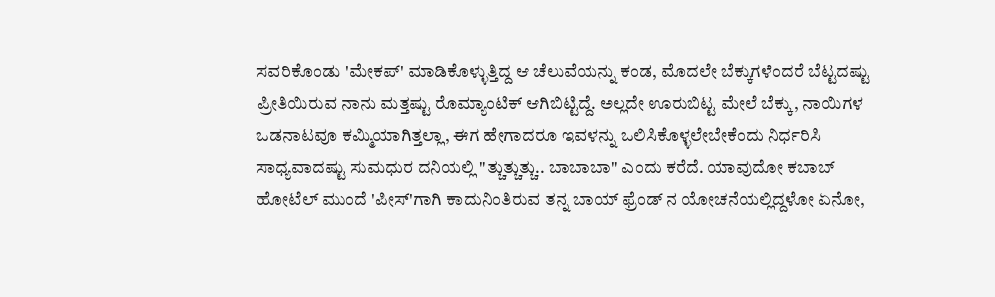ಸವರಿಕೊಂಡು 'ಮೇಕಪ್' ಮಾಡಿಕೊಳ್ಳುತ್ತಿದ್ದ ಆ ಚೆಲುವೆಯನ್ನು ಕಂಡ, ಮೊದಲೇ ಬೆಕ್ಕುಗಳೆಂದರೆ ಬೆಟ್ಟದಷ್ಟು ಪ್ರೀತಿಯಿರುವ ನಾನು ಮತ್ತಷ್ಟು ರೊಮ್ಯಾಂಟಿಕ್ ಆಗಿಬಿಟ್ಟಿದ್ದೆ. ಅಲ್ಲದೇ ಊರುಬಿಟ್ಟ ಮೇಲೆ ಬೆಕ್ಕು, ನಾಯಿಗಳ ಒಡನಾಟವೂ ಕಮ್ಮಿಯಾಗಿತ್ತಲ್ಲಾ, ಈಗ ಹೇಗಾದರೂ ಇವಳನ್ನು ಒಲಿಸಿಕೊಳ್ಳಲೇಬೇಕೆಂದು ನಿರ್ಧರಿಸಿ ಸಾಧ್ಯವಾದಷ್ಟು ಸುಮಧುರ ದನಿಯಲ್ಲಿ "ತ್ಚುತ್ಚುತ್ಚು.. ಬಾಬಾಬಾ" ಎಂದು ಕರೆದೆ. ಯಾವುದೋ ಕಬಾಬ್ ಹೋಟೆಲ್ ಮುಂದೆ 'ಪೀಸ್'ಗಾಗಿ ಕಾದುನಿಂತಿರುವ ತನ್ನ ಬಾಯ್ ಫ್ರೆಂಡ್ ನ ಯೋಚನೆಯಲ್ಲಿದ್ದಳೋ ಏನೋ,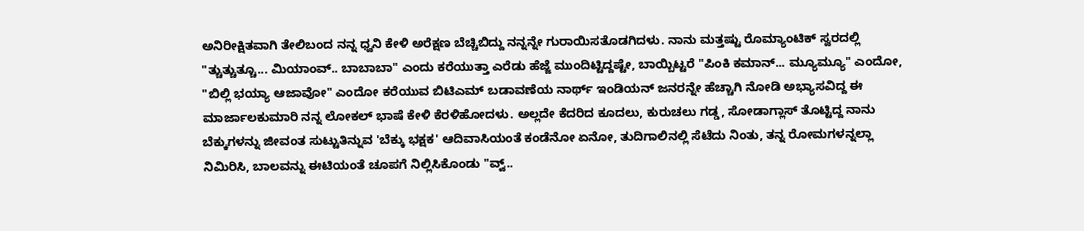ಅನಿರೀಕ್ಷಿತವಾಗಿ ತೇಲಿಬಂದ ನನ್ನ ಧ್ವನಿ ಕೇಳಿ ಅರೆಕ್ಷಣ ಬೆಚ್ಚಿಬಿದ್ದು ನನ್ನನ್ನೇ ಗುರಾಯಿಸತೊಡಗಿದಳು. ನಾನು ಮತ್ತಷ್ಟು ರೊಮ್ಯಾಂಟಿಕ್ ಸ್ವರದಲ್ಲಿ "ತ್ಚುತ್ಚುತ್ಚೂ... ಮಿಯಾಂವ್.. ಬಾಬಾಬಾ" ಎಂದು ಕರೆಯುತ್ತಾ ಎರೆಡು ಹೆಜ್ಜೆ ಮುಂದಿಟ್ಟಿದ್ದಷ್ಟೇ, ಬಾಯ್ಬಿಟ್ಟರೆ "ಪಿಂಕಿ ಕಮಾನ್... ಮ್ಯೂಮ್ಯೂ" ಎಂದೋ, "ಬಿಲ್ಲಿ ಭಯ್ಯಾ ಆಜಾವೋ" ಎಂದೋ ಕರೆಯುವ ಬಿಟಿಎಮ್ ಬಡಾವಣೆಯ ನಾರ್ಥ್ ಇಂಡಿಯನ್ ಜನರನ್ನೇ ಹೆಚ್ಚಾಗಿ ನೋಡಿ ಅಭ್ಯಾಸವಿದ್ದ ಈ ಮಾರ್ಜಾಲಕುಮಾರಿ ನನ್ನ ಲೋಕಲ್ ಭಾಷೆ ಕೇಳಿ ಕೆರಳಿಹೋದಳು. ಅಲ್ಲದೇ ಕೆದರಿದ ಕೂದಲು, ಕುರುಚಲು ಗಡ್ಡ, ಸೋಡಾಗ್ಲಾಸ್ ತೊಟ್ಟಿದ್ದ ನಾನು  ಬೆಕ್ಕುಗಳನ್ನು ಜೀವಂತ ಸುಟ್ಟುತಿನ್ನುವ 'ಬೆಕ್ಕು ಭಕ್ಷಕ' ಆದಿವಾಸಿಯಂತೆ ಕಂಡೆನೋ ಏನೋ, ತುದಿಗಾಲಿನಲ್ಲಿ ಸೆಟೆದು ನಿಂತು, ತನ್ನ ರೋಮಗಳನ್ನಲ್ಲಾ ನಿಮಿರಿಸಿ, ಬಾಲವನ್ನು ಈಟಿಯಂತೆ ಚೂಪಗೆ ನಿಲ್ಲಿಸಿಕೊಂಡು "ವ್ವ್..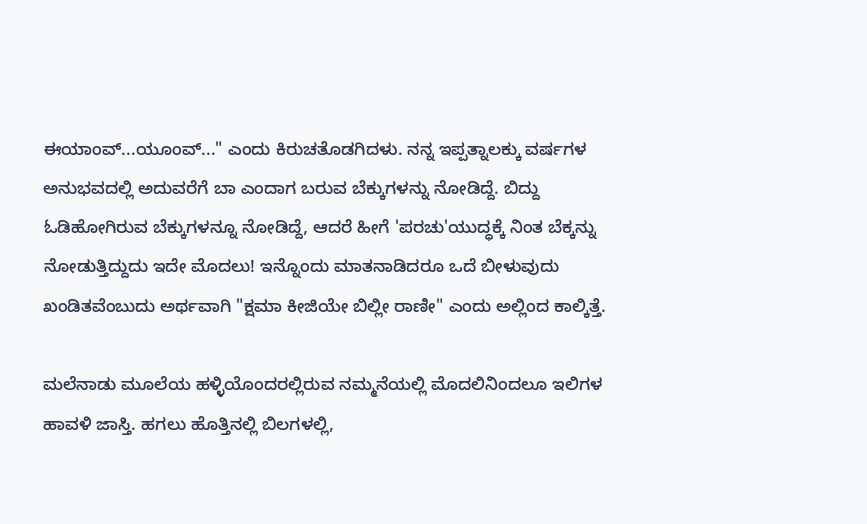ಈಯಾಂವ್...ಯೂಂವ್..." ಎಂದು ಕಿರುಚತೊಡಗಿದಳು. ನನ್ನ ಇಪ್ಪತ್ನಾಲಕ್ಕು ವರ್ಷಗಳ ಅನುಭವದಲ್ಲಿ ಅದುವರೆಗೆ ಬಾ ಎಂದಾಗ ಬರುವ ಬೆಕ್ಕುಗಳನ್ನು ನೋಡಿದ್ದೆ. ಬಿದ್ದು ಓಡಿಹೋಗಿರುವ ಬೆಕ್ಕುಗಳನ್ನೂ ನೋಡಿದ್ದೆ, ಆದರೆ ಹೀಗೆ 'ಪರಚು'ಯುದ್ಧಕ್ಕೆ ನಿಂತ ಬೆಕ್ಕನ್ನು ನೋಡುತ್ತಿದ್ದುದು ಇದೇ ಮೊದಲು! ಇನ್ನೊಂದು ಮಾತನಾಡಿದರೂ ಒದೆ ಬೀಳುವುದು ಖಂಡಿತವೆಂಬುದು ಅರ್ಥವಾಗಿ "ಕ್ಷಮಾ ಕೀಜಿಯೇ ಬಿಲ್ಲೀ ರಾಣೀ" ಎಂದು ಅಲ್ಲಿಂದ ಕಾಲ್ಕಿತ್ತೆ.

ಮಲೆನಾಡು ಮೂಲೆಯ ಹಳ್ಳಿಯೊಂದರಲ್ಲಿರುವ ನಮ್ಮನೆಯಲ್ಲಿ ಮೊದಲಿನಿಂದಲೂ ಇಲಿಗಳ ಹಾವಳಿ ಜಾಸ್ತಿ. ಹಗಲು ಹೊತ್ತಿನಲ್ಲಿ ಬಿಲಗಳಲ್ಲಿ,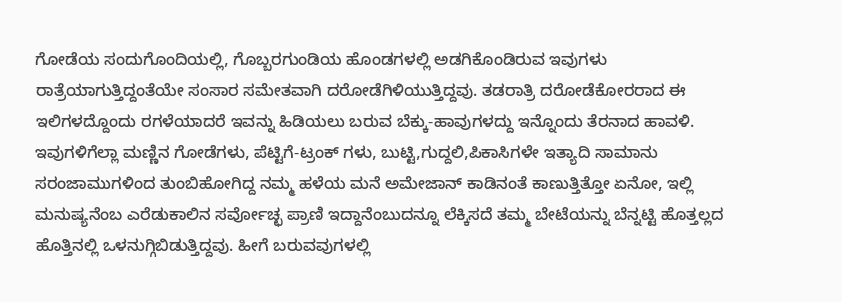ಗೋಡೆಯ ಸಂದುಗೊಂದಿಯಲ್ಲಿ, ಗೊಬ್ಬರಗುಂಡಿಯ ಹೊಂಡಗಳಲ್ಲಿ ಅಡಗಿಕೊಂಡಿರುವ ಇವುಗಳು ರಾತ್ರೆಯಾಗುತ್ತಿದ್ದಂತೆಯೇ ಸಂಸಾರ ಸಮೇತವಾಗಿ ದರೋಡೆಗಿಳಿಯುತ್ತಿದ್ದವು. ತಡರಾತ್ರಿ ದರೋಡೆಕೋರರಾದ ಈ ಇಲಿಗಳದ್ದೊಂದು ರಗಳೆಯಾದರೆ ಇವನ್ನು ಹಿಡಿಯಲು ಬರುವ ಬೆಕ್ಕು-ಹಾವುಗಳದ್ದು ಇನ್ನೊಂದು ತೆರನಾದ ಹಾವಳಿ. ಇವುಗಳಿಗೆಲ್ಲಾ ಮಣ್ಣಿನ ಗೋಡೆಗಳು, ಪೆಟ್ಟಿಗೆ-ಟ್ರಂಕ್ ಗಳು, ಬುಟ್ಟಿ,ಗುದ್ದಲಿ,ಪಿಕಾಸಿಗಳೇ ಇತ್ಯಾದಿ ಸಾಮಾನು ಸರಂಜಾಮುಗಳಿಂದ ತುಂಬಿಹೋಗಿದ್ದ ನಮ್ಮ ಹಳೆಯ ಮನೆ ಅಮೇಜಾನ್ ಕಾಡಿನಂತೆ ಕಾಣುತ್ತಿತ್ತೋ ಏನೋ, ಇಲ್ಲಿ ಮನುಷ್ಯನೆಂಬ ಎರೆಡುಕಾಲಿನ ಸರ್ವೋಚ್ಛ ಪ್ರಾಣಿ ಇದ್ದಾನೆಂಬುದನ್ನೂ ಲೆಕ್ಕಿಸದೆ ತಮ್ಮ ಬೇಟೆಯನ್ನು ಬೆನ್ನಟ್ಟಿ ಹೊತ್ತಲ್ಲದ ಹೊತ್ತಿನಲ್ಲಿ ಒಳನುಗ್ಗಿಬಿಡುತ್ತಿದ್ದವು. ಹೀಗೆ ಬರುವವುಗಳಲ್ಲಿ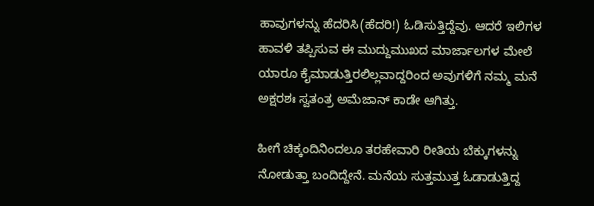ಹಾವುಗಳನ್ನು ಹೆದರಿಸಿ(ಹೆದರಿ!) ಓಡಿಸುತ್ತಿದ್ದೆವು. ಆದರೆ ಇಲಿಗಳ ಹಾವಳಿ ತಪ್ಪಿಸುವ ಈ ಮುದ್ದುಮುಖದ ಮಾರ್ಜಾಲಗಳ ಮೇಲೆ ಯಾರೂ ಕೈಮಾಡುತ್ತಿರಲಿಲ್ಲವಾದ್ದರಿಂದ ಅವುಗಳಿಗೆ ನಮ್ಮ ಮನೆ ಅಕ್ಷರಶಃ ಸ್ವತಂತ್ರ ಅಮೆಜಾನ್ ಕಾಡೇ ಆಗಿತ್ತು.

ಹೀಗೆ ಚಿಕ್ಕಂದಿನಿಂದಲೂ ತರಹೇವಾರಿ ರೀತಿಯ ಬೆಕ್ಕುಗಳನ್ನು ನೋಡುತ್ತಾ ಬಂದಿದ್ದೇನೆ. ಮನೆಯ ಸುತ್ತಮುತ್ತ ಓಡಾಡುತ್ತಿದ್ದ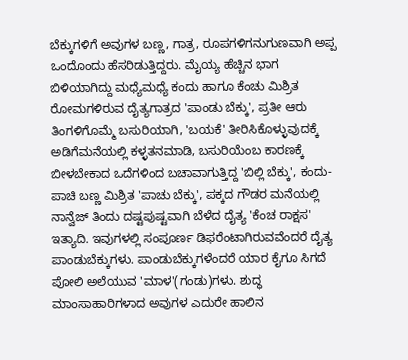ಬೆಕ್ಕುಗಳಿಗೆ ಅವುಗಳ ಬಣ್ಣ, ಗಾತ್ರ, ರೂಪಗಳಿಗನುಗುಣವಾಗಿ ಅಪ್ಪ ಒಂದೊಂದು ಹೆಸರಿಡುತ್ತಿದ್ದರು. ಮೈಯ್ಯ ಹೆಚ್ಚಿನ ಭಾಗ ಬಿಳಿಯಾಗಿದ್ದು ಮಧ್ಯೆಮಧ್ಯೆ ಕಂದು ಹಾಗೂ ಕೆಂಚು ಮಿಶ್ರಿತ ರೋಮಗಳಿರುವ ದೈತ್ಯಗಾತ್ರದ 'ಪಾಂಡು ಬೆಕ್ಕು', ಪ್ರತೀ ಆರು ತಿಂಗಳಿಗೊಮ್ಮೆ ಬಸುರಿಯಾಗಿ, 'ಬಯಕೆ' ತೀರಿಸಿಕೊಳ್ಳುವುದಕ್ಕೆ ಅಡಿಗೆಮನೆಯಲ್ಲಿ ಕಳ್ಳತನಮಾಡಿ, ಬಸುರಿಯೆಂಬ ಕಾರಣಕ್ಕೆ ಬೀಳಬೇಕಾದ ಒದೆಗಳಿಂದ ಬಚಾವಾಗುತ್ತಿದ್ದ 'ಬಿಲ್ಲಿ ಬೆಕ್ಕು', ಕಂದು-ಪಾಚಿ ಬಣ್ಣ ಮಿಶ್ರಿತ 'ಪಾಚು ಬೆಕ್ಕು', ಪಕ್ಕದ ಗೌಡರ ಮನೆಯಲ್ಲಿ ನಾನ್ವೆಜ್ ತಿಂದು ದಷ್ಟಪುಷ್ಟವಾಗಿ ಬೆಳೆದ ದೈತ್ಯ 'ಕೆಂಚ ರಾಕ್ಷಸ' ಇತ್ಯಾದಿ. ಇವುಗಳಲ್ಲಿ ಸಂಪೂರ್ಣ ಡಿಫರೆಂಟಾಗಿರುವವೆಂದರೆ ದೈತ್ಯ ಪಾಂಡುಬೆಕ್ಕುಗಳು. ಪಾಂಡುಬೆಕ್ಕುಗಳೆಂದರೆ ಯಾರ ಕೈಗೂ ಸಿಗದೆ ಪೋಲಿ ಅಲೆಯುವ 'ಮಾಳ'(ಗಂಡು)ಗಳು. ಶುದ್ಧ ಮಾಂಸಾಹಾರಿಗಳಾದ ಅವುಗಳ ಎದುರೇ ಹಾಲಿನ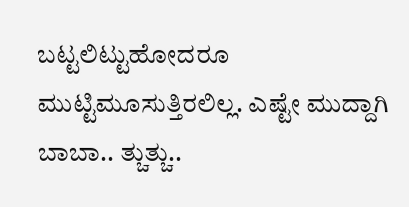ಬಟ್ಟಲಿಟ್ಟುಹೋದರೂ ಮುಟ್ಟಿಮೂಸುತ್ತಿರಲಿಲ್ಲ. ಎಷ್ಟೇ ಮುದ್ದಾಗಿ ಬಾಬಾ.. ತ್ಚುತ್ಚು..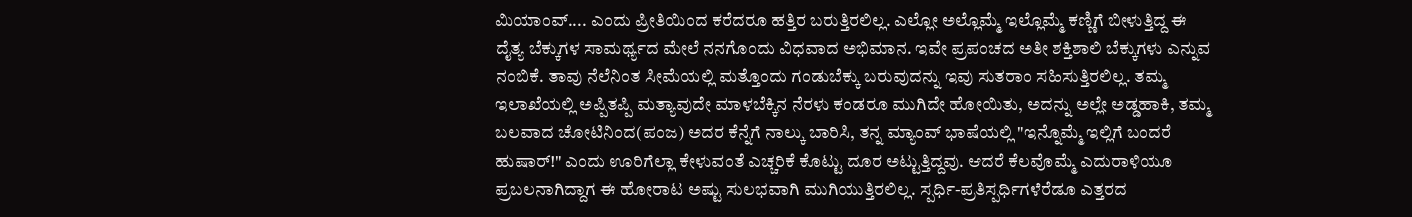ಮಿಯಾಂವ್.... ಎಂದು ಪ್ರೀತಿಯಿಂದ ಕರೆದರೂ ಹತ್ತಿರ ಬರುತ್ತಿರಲಿಲ್ಲ. ಎಲ್ಲೋ ಅಲ್ಲೊಮ್ಮೆ ಇಲ್ಲೊಮ್ಮೆ ಕಣ್ಣಿಗೆ ಬೀಳುತ್ತಿದ್ದ ಈ ದೈತ್ಯ ಬೆಕ್ಕುಗಳ ಸಾಮರ್ಥ್ಯದ ಮೇಲೆ ನನಗೊಂದು ವಿಧವಾದ ಅಭಿಮಾನ. ಇವೇ ಪ್ರಪಂಚದ ಅತೀ ಶಕ್ತಿಶಾಲಿ ಬೆಕ್ಕುಗಳು ಎನ್ನುವ ನಂಬಿಕೆ. ತಾವು ನೆಲೆನಿಂತ ಸೀಮೆಯಲ್ಲಿ ಮತ್ತೊಂದು ಗಂಡುಬೆಕ್ಕು ಬರುವುದನ್ನು ಇವು ಸುತರಾಂ ಸಹಿಸುತ್ತಿರಲಿಲ್ಲ. ತಮ್ಮ ಇಲಾಖೆಯಲ್ಲಿ ಅಪ್ಪಿತಪ್ಪಿ ಮತ್ಯಾವುದೇ ಮಾಳಬೆಕ್ಕಿನ ನೆರಳು ಕಂಡರೂ ಮುಗಿದೇ ಹೋಯಿತು, ಅದನ್ನು ಅಲ್ಲೇ ಅಡ್ಡಹಾಕಿ, ತಮ್ಮ ಬಲವಾದ ಚೋಟಿನಿಂದ(ಪಂಜ) ಅದರ ಕೆನ್ನೆಗೆ ನಾಲ್ಕು ಬಾರಿಸಿ, ತನ್ನ ಮ್ಯಾಂವ್ ಭಾಷೆಯಲ್ಲಿ "ಇನ್ನೊಮ್ಮೆ ಇಲ್ಲಿಗೆ ಬಂದರೆ ಹುಷಾರ್!" ಎಂದು ಊರಿಗೆಲ್ಲಾ ಕೇಳುವಂತೆ ಎಚ್ಚರಿಕೆ ಕೊಟ್ಟು ದೂರ ಅಟ್ಟುತ್ತಿದ್ದವು. ಆದರೆ ಕೆಲವೊಮ್ಮೆ ಎದುರಾಳಿಯೂ ಪ್ರಬಲನಾಗಿದ್ದಾಗ ಈ ಹೋರಾಟ ಅಷ್ಟು ಸುಲಭವಾಗಿ ಮುಗಿಯುತ್ತಿರಲಿಲ್ಲ. ಸ್ಪರ್ಧಿ-ಪ್ರತಿಸ್ಪರ್ಧಿಗಳೆರೆಡೂ ಎತ್ತರದ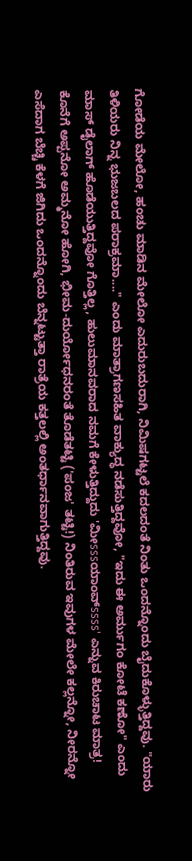ಗೋಡೆಯ ಮೇಲೋ, ಹಂಚು ಮಾಡಿನ ಮೇಲೋ ಎದುರುಬದುರಾಗಿ, ನಿಮಿಷಗಟ್ಟಲೆ ಕದಲದಂತೆ ನಿಂತು ಒಂದನ್ನೊಂದು ಬೈದುಕೊಳ್ಳುತ್ತಿದ್ದವು. "ಯಾರು ತಿಳಿಯರು ನಿನ್ನ ಭುಜಬಲದ ಪರಾಕ್ರಮಾ...." ಎಂದು ಮಾತ್ರಾಗಣಸಹಿತ ವಾಕ್ಯುದ್ಧ ನಡೆಸುತ್ತಿದ್ದವೋ, "ಇದು ಈ ಅರ್ಮುಗಂ ಕೋಟೆ ಕಣೋ" ಎಂದು ಮಾಸ್ ಡೈಲಾಗ್ ಹೊಡೆಯುತ್ತಿದ್ದವೋ ಗೊತ್ತಿಲ್ಲ, ಹುಲುಮಾನವರಾದ ನಮಗೆ ಕೇಳುತ್ತಿದ್ದುದು 'ಮೀsssಯಾಂವ್ssss' ಎನ್ನುವ ಕಿರುಚಾಟ ಮಾತ್ರ! ಕೊನೆಗೆ ಅಪ್ಪನೋ ಅಮ್ಮನೋ ಹೋಗಿ, ಭೀಮ-ದುರ್ಯೋಧನರಂತೆ ತೊಡೆತಟ್ಟಿ ('ಪಂಜ' ತಟ್ಟಿ!) ನಿಂತಿರುವ ಇವುಗಳ ಮೇಲೇ ಕಲ್ಲನ್ನೋ, ನೀರನ್ನೋ ಎಸೆದಾಗ ಬೆಚ್ಚಿ ಕೆಳಗೆ ಜಿಗಿದು ಒಂದನ್ನೊಂದು ಬೆನ್ನಟ್ಟುತ್ತಾ ರಾತ್ರೆಯ ಕತ್ತಲಲ್ಲಿ ಅಂತರ್ಧಾನವಾಗುತ್ತಿದ್ದವು.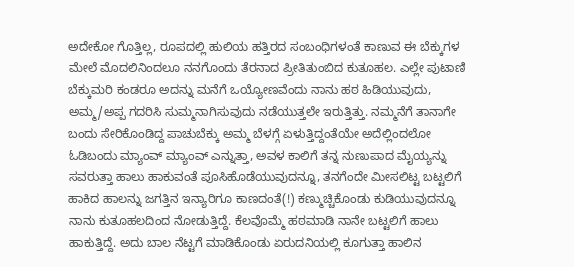ಅದೇಕೋ ಗೊತ್ತಿಲ್ಲ, ರೂಪದಲ್ಲಿ ಹುಲಿಯ ಹತ್ತಿರದ ಸಂಬಂಧಿಗಳಂತೆ ಕಾಣುವ ಈ ಬೆಕ್ಕುಗಳ ಮೇಲೆ ಮೊದಲಿನಿಂದಲೂ ನನಗೊಂದು ತೆರನಾದ ಪ್ರೀತಿತುಂಬಿದ ಕುತೂಹಲ. ಎಲ್ಲೇ ಪುಟಾಣಿ ಬೆಕ್ಕುಮರಿ ಕಂಡರೂ ಅದನ್ನು ಮನೆಗೆ ಒಯ್ಯೋಣವೆಂದು ನಾನು ಹಠ ಹಿಡಿಯುವುದು, ಅಮ್ಮ/ಅಪ್ಪ ಗದರಿಸಿ ಸುಮ್ಮನಾಗಿಸುವುದು ನಡೆಯುತ್ತಲೇ ಇರುತ್ತಿತ್ತು. ನಮ್ಮನೆಗೆ ತಾನಾಗೇ ಬಂದು ಸೇರಿಕೊಂಡಿದ್ದ ಪಾಚುಬೆಕ್ಕು ಅಮ್ಮ ಬೆಳಗ್ಗೆ ಏಳುತ್ತಿದ್ದಂತೆಯೇ ಅದೆಲ್ಲಿಂದಲೋ ಓಡಿಬಂದು ಮ್ಯಾಂವ್ ಮ್ಯಾಂವ್ ಎನ್ನುತ್ತಾ, ಅವಳ ಕಾಲಿಗೆ ತನ್ನ ನುಣುಪಾದ ಮೈಯ್ಯನ್ನು ಸವರುತ್ತಾ ಹಾಲು ಹಾಕುವಂತೆ ಪೂಸಿಹೊಡೆಯುವುದನ್ನೂ, ತನಗೆಂದೇ ಮೀಸಲಿಟ್ಟ ಬಟ್ಟಲಿಗೆ ಹಾಕಿದ ಹಾಲನ್ನು ಜಗತ್ತಿನ ಇನ್ಯಾರಿಗೂ ಕಾಣದಂತೆ(!) ಕಣ್ಮುಚ್ಚಿಕೊಂಡು ಕುಡಿಯುವುದನ್ನೂ ನಾನು ಕುತೂಹಲದಿಂದ ನೋಡುತ್ತಿದ್ದೆ. ಕೆಲವೊಮ್ಮೆ ಹಠಮಾಡಿ ನಾನೇ ಬಟ್ಟಲಿಗೆ ಹಾಲು ಹಾಕುತ್ತಿದ್ದೆ. ಅದು ಬಾಲ ನೆಟ್ಟಗೆ ಮಾಡಿಕೊಂಡು ಏರುದನಿಯಲ್ಲಿ ಕೂಗುತ್ತಾ ಹಾಲಿನ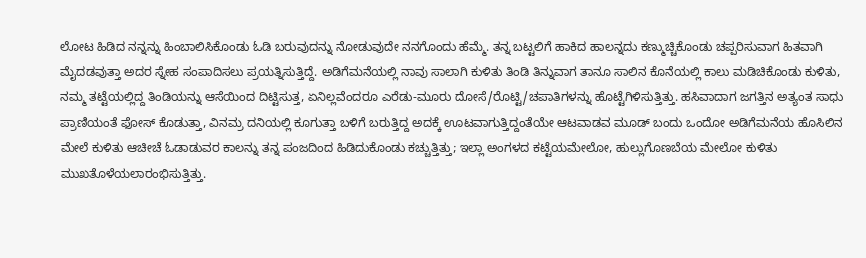ಲೋಟ ಹಿಡಿದ ನನ್ನನ್ನು ಹಿಂಬಾಲಿಸಿಕೊಂಡು ಓಡಿ ಬರುವುದನ್ನು ನೋಡುವುದೇ ನನಗೊಂದು ಹೆಮ್ಮೆ. ತನ್ನ ಬಟ್ಟಲಿಗೆ ಹಾಕಿದ ಹಾಲನ್ನದು ಕಣ್ಮುಚ್ಚಿಕೊಂಡು ಚಪ್ಪರಿಸುವಾಗ ಹಿತವಾಗಿ ಮೈದಡವುತ್ತಾ ಅದರ ಸ್ನೇಹ ಸಂಪಾದಿಸಲು ಪ್ರಯತ್ನಿಸುತ್ತಿದ್ದೆ. ಅಡಿಗೆಮನೆಯಲ್ಲಿ ನಾವು ಸಾಲಾಗಿ ಕುಳಿತು ತಿಂಡಿ ತಿನ್ನುವಾಗ ತಾನೂ ಸಾಲಿನ ಕೊನೆಯಲ್ಲಿ ಕಾಲು ಮಡಿಚಿಕೊಂಡು ಕುಳಿತು, ನಮ್ಮ ತಟ್ಟೆಯಲ್ಲಿದ್ದ ತಿಂಡಿಯನ್ನು ಆಸೆಯಿಂದ ದಿಟ್ಟಿಸುತ್ತ, ಏನಿಲ್ಲವೆಂದರೂ ಎರೆಡು-ಮೂರು ದೋಸೆ/ರೊಟ್ಟಿ/ಚಪಾತಿಗಳನ್ನು ಹೊಟ್ಟೆಗಿಳಿಸುತ್ತಿತ್ತು. ಹಸಿವಾದಾಗ ಜಗತ್ತಿನ ಅತ್ಯಂತ ಸಾಧು ಪ್ರಾಣಿಯಂತೆ ಫೋಸ್ ಕೊಡುತ್ತಾ, ವಿನಮ್ರ ದನಿಯಲ್ಲಿ ಕೂಗುತ್ತಾ ಬಳಿಗೆ ಬರುತ್ತಿದ್ದ ಅದಕ್ಕೆ ಊಟವಾಗುತ್ತಿದ್ದಂತೆಯೇ ಆಟವಾಡವ ಮೂಡ್ ಬಂದು ಒಂದೋ ಅಡಿಗೆಮನೆಯ ಹೊಸಿಲಿನ ಮೇಲೆ ಕುಳಿತು ಆಚೀಚೆ ಓಡಾಡುವರ ಕಾಲನ್ನು ತನ್ನ ಪಂಜದಿಂದ ಹಿಡಿದುಕೊಂಡು ಕಚ್ಚುತ್ತಿತ್ತು; ಇಲ್ಲಾ ಅಂಗಳದ ಕಟ್ಟೆಯಮೇಲೋ, ಹುಲ್ಲುಗೊಣಬೆಯ ಮೇಲೋ ಕುಳಿತು ಮುಖತೊಳೆಯಲಾರಂಭಿಸುತ್ತಿತ್ತು.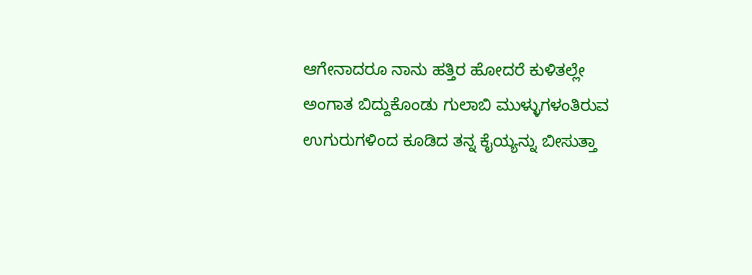ಆಗೇನಾದರೂ ನಾನು ಹತ್ತಿರ ಹೋದರೆ ಕುಳಿತಲ್ಲೇ ಅಂಗಾತ ಬಿದ್ದುಕೊಂಡು ಗುಲಾಬಿ ಮುಳ್ಳುಗಳಂತಿರುವ ಉಗುರುಗಳಿಂದ ಕೂಡಿದ ತನ್ನ ಕೈಯ್ಯನ್ನು ಬೀಸುತ್ತಾ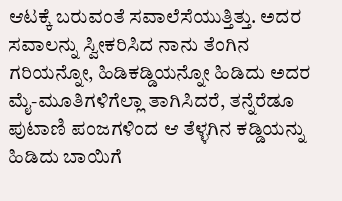ಆಟಕ್ಕೆ ಬರುವಂತೆ ಸವಾಲೆಸೆಯುತ್ತಿತ್ತು. ಅದರ ಸವಾಲನ್ನು ಸ್ವೀಕರಿಸಿದ ನಾನು ತೆಂಗಿನ ಗರಿಯನ್ನೋ, ಹಿಡಿಕಡ್ಡಿಯನ್ನೋ ಹಿಡಿದು ಅದರ ಮೈ-ಮೂತಿಗಳಿಗೆಲ್ಲಾ ತಾಗಿಸಿದರೆ, ತನ್ನೆರೆಡೂ ಪುಟಾಣಿ ಪಂಜಗಳಿಂದ ಆ ತೆಳ್ಳಗಿನ ಕಡ್ಡಿಯನ್ನು ಹಿಡಿದು ಬಾಯಿಗೆ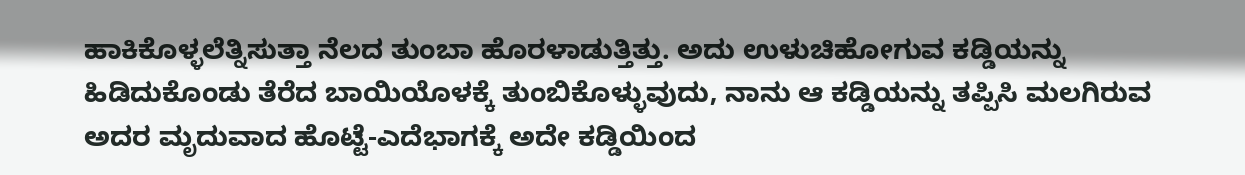ಹಾಕಿಕೊಳ್ಳಲೆತ್ನಿಸುತ್ತಾ ನೆಲದ ತುಂಬಾ ಹೊರಳಾಡುತ್ತಿತ್ತು. ಅದು ಉಳುಚಿಹೋಗುವ ಕಡ್ಡಿಯನ್ನು ಹಿಡಿದುಕೊಂಡು ತೆರೆದ ಬಾಯಿಯೊಳಕ್ಕೆ ತುಂಬಿಕೊಳ್ಳುವುದು, ನಾನು ಆ ಕಡ್ಡಿಯನ್ನು ತಪ್ಪಿಸಿ ಮಲಗಿರುವ ಅದರ ಮೃದುವಾದ ಹೊಟ್ಟೆ-ಎದೆಭಾಗಕ್ಕೆ ಅದೇ ಕಡ್ಡಿಯಿಂದ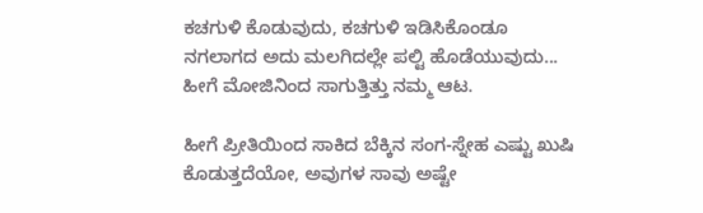ಕಚಗುಳಿ ಕೊಡುವುದು, ಕಚಗುಳಿ ಇಡಿಸಿಕೊಂಡೂ ನಗಲಾಗದ ಅದು ಮಲಗಿದಲ್ಲೇ ಪಲ್ಟಿ ಹೊಡೆಯುವುದು... ಹೀಗೆ ಮೋಜಿನಿಂದ ಸಾಗುತ್ತಿತ್ತು ನಮ್ಮ ಆಟ.

ಹೀಗೆ ಪ್ರೀತಿಯಿಂದ ಸಾಕಿದ ಬೆಕ್ಕಿನ ಸಂಗ-ಸ್ನೇಹ ಎಷ್ಟು ಖುಷಿ ಕೊಡುತ್ತದೆಯೋ, ಅವುಗಳ ಸಾವು ಅಷ್ಟೇ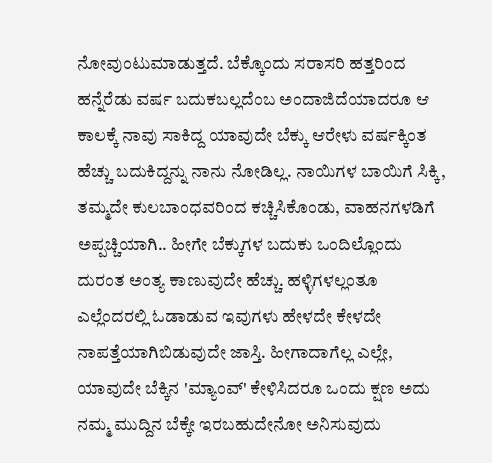ನೋವುಂಟುಮಾಡುತ್ತದೆ. ಬೆಕ್ಕೊಂದು ಸರಾಸರಿ ಹತ್ತರಿಂದ ಹನ್ನೆರೆಡು ವರ್ಷ ಬದುಕಬಲ್ಲದೆಂಬ ಅಂದಾಜಿದೆಯಾದರೂ ಆ ಕಾಲಕ್ಕೆ ನಾವು ಸಾಕಿದ್ದ ಯಾವುದೇ ಬೆಕ್ಕು ಆರೇಳು ವರ್ಷಕ್ಕಿಂತ ಹೆಚ್ಚು ಬದುಕಿದ್ದನ್ನು ನಾನು ನೋಡಿಲ್ಲ. ನಾಯಿಗಳ ಬಾಯಿಗೆ ಸಿಕ್ಕಿ, ತಮ್ಮದೇ ಕುಲಬಾಂಧವರಿಂದ ಕಚ್ಚಿಸಿಕೊಂಡು, ವಾಹನಗಳಡಿಗೆ ಅಪ್ಪಚ್ಚಿಯಾಗಿ.. ಹೀಗೇ ಬೆಕ್ಕುಗಳ ಬದುಕು ಒಂದಿಲ್ಲೊಂದು ದುರಂತ ಅಂತ್ಯ ಕಾಣುವುದೇ ಹೆಚ್ಚು. ಹಳ್ಳಿಗಳಲ್ಲಂತೂ ಎಲ್ಲೆಂದರಲ್ಲಿ ಓಡಾಡುವ ಇವುಗಳು ಹೇಳದೇ ಕೇಳದೇ ನಾಪತ್ತೆಯಾಗಿಬಿಡುವುದೇ ಜಾಸ್ತಿ. ಹೀಗಾದಾಗೆಲ್ಲ ಎಲ್ಲೇ, ಯಾವುದೇ ಬೆಕ್ಕಿನ 'ಮ್ಯಾಂವ್' ಕೇಳಿಸಿದರೂ ಒಂದು ಕ್ಷಣ ಅದು ನಮ್ಮ ಮುದ್ದಿನ ಬೆಕ್ಕೇ ಇರಬಹುದೇನೋ ಅನಿಸುವುದು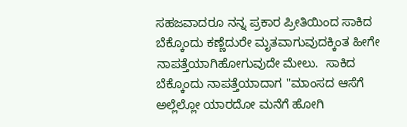ಸಹಜವಾದರೂ ನನ್ನ ಪ್ರಕಾರ ಪ್ರೀತಿಯಿಂದ ಸಾಕಿದ ಬೆಕ್ಕೊಂದು ಕಣ್ಣೆದುರೇ ಮೃತವಾಗುವುದಕ್ಕಿಂತ ಹೀಗೇ ನಾಪತ್ತೆಯಾಗಿಹೋಗುವುದೇ ಮೇಲು.  ಸಾಕಿದ ಬೆಕ್ಕೊಂದು ನಾಪತ್ತೆಯಾದಾಗ "ಮಾಂಸದ ಆಸೆಗೆ ಅಲ್ಲೆಲ್ಲೋ ಯಾರದೋ ಮನೆಗೆ ಹೋಗಿ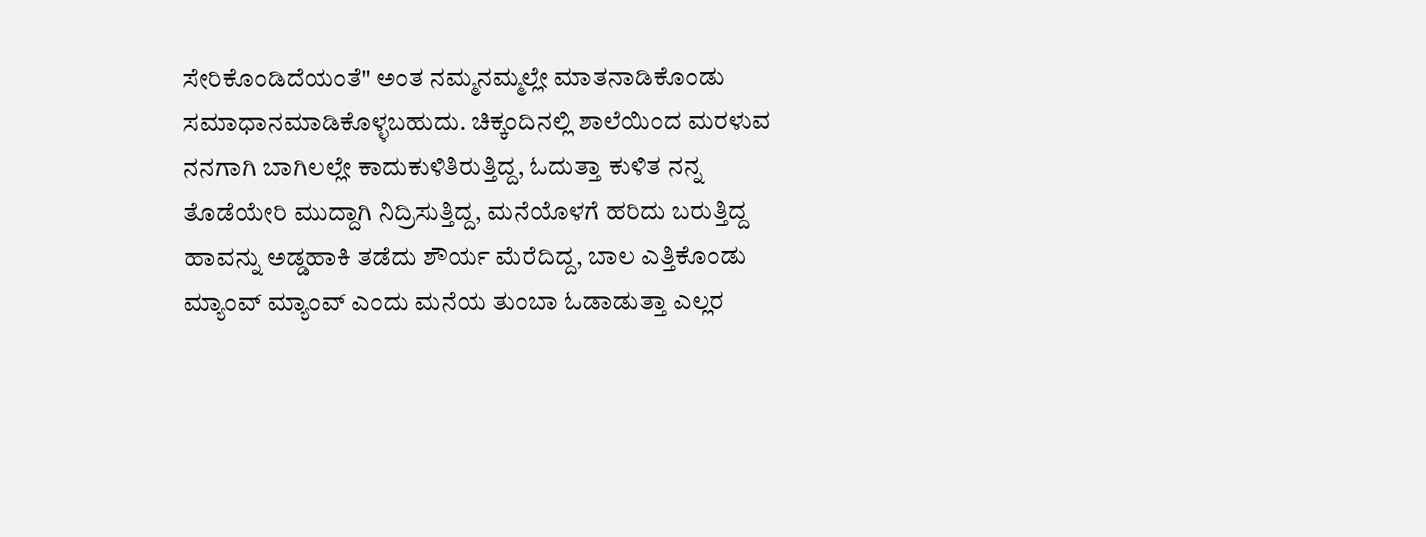ಸೇರಿಕೊಂಡಿದೆಯಂತೆ" ಅಂತ ನಮ್ಮನಮ್ಮಲ್ಲೇ ಮಾತನಾಡಿಕೊಂಡು ಸಮಾಧಾನಮಾಡಿಕೊಳ್ಳಬಹುದು. ಚಿಕ್ಕಂದಿನಲ್ಲಿ ಶಾಲೆಯಿಂದ ಮರಳುವ ನನಗಾಗಿ ಬಾಗಿಲಲ್ಲೇ ಕಾದುಕುಳಿತಿರುತ್ತಿದ್ದ, ಓದುತ್ತಾ ಕುಳಿತ ನನ್ನ ತೊಡೆಯೇರಿ ಮುದ್ದಾಗಿ ನಿದ್ರಿಸುತ್ತಿದ್ದ, ಮನೆಯೊಳಗೆ ಹರಿದು ಬರುತ್ತಿದ್ದ ಹಾವನ್ನು ಅಡ್ಡಹಾಕಿ ತಡೆದು ಶೌರ್ಯ ಮೆರೆದಿದ್ದ, ಬಾಲ ಎತ್ತಿಕೊಂಡು ಮ್ಯಾಂವ್ ಮ್ಯಾಂವ್ ಎಂದು ಮನೆಯ ತುಂಬಾ ಓಡಾಡುತ್ತಾ ಎಲ್ಲರ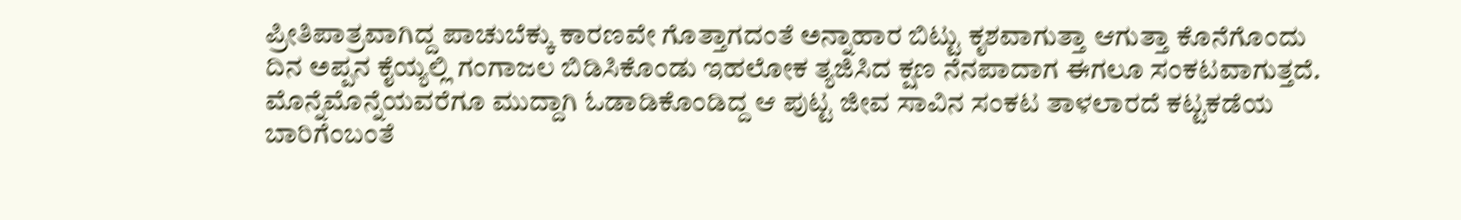ಪ್ರೀತಿಪಾತ್ರವಾಗಿದ್ದ ಪಾಚುಬೆಕ್ಕು ಕಾರಣವೇ ಗೊತ್ತಾಗದಂತೆ ಅನ್ನಾಹಾರ ಬಿಟ್ಟು ಕೃಶವಾಗುತ್ತಾ ಆಗುತ್ತಾ ಕೊನೆಗೊಂದು ದಿನ ಅಪ್ಪನ ಕೈಯ್ಯಲ್ಲಿ ಗಂಗಾಜಲ ಬಿಡಿಸಿಕೊಂಡು ಇಹಲೋಕ ತ್ಯಜಿಸಿದ ಕ್ಷಣ ನೆನಪಾದಾಗ ಈಗಲೂ ಸಂಕಟವಾಗುತ್ತದೆ. ಮೊನ್ನೆಮೊನ್ನೆಯವರೆಗೂ ಮುದ್ದಾಗಿ ಓಡಾಡಿಕೊಂಡಿದ್ದ ಆ ಪುಟ್ಟ ಜೀವ ಸಾವಿನ ಸಂಕಟ ತಾಳಲಾರದೆ ಕಟ್ಟಕಡೆಯ ಬಾರಿಗೆಂಬಂತೆ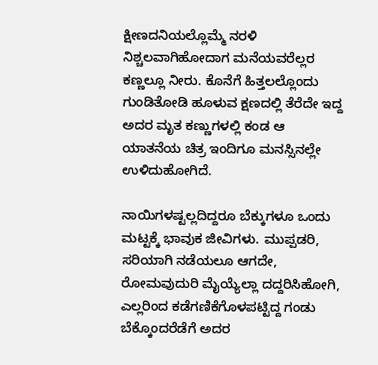ಕ್ಷೀಣದನಿಯಲ್ಲೊಮ್ಮೆ ನರಳಿ ನಿಶ್ಚಲವಾಗಿಹೋದಾಗ ಮನೆಯವರೆಲ್ಲರ ಕಣ್ಣಲ್ಲೂ ನೀರು. ಕೊನೆಗೆ ಹಿತ್ತಲಲ್ಲೊಂದು ಗುಂಡಿತೋಡಿ ಹೂಳುವ ಕ್ಷಣದಲ್ಲಿ ತೆರೆದೇ ಇದ್ದ ಅದರ ಮೃತ ಕಣ್ಣುಗಳಲ್ಲಿ ಕಂಡ ಆ ಯಾತನೆಯ ಚಿತ್ರ ಇಂದಿಗೂ ಮನಸ್ಸಿನಲ್ಲೇ ಉಳಿದುಹೋಗಿದೆ.

ನಾಯಿಗಳಷ್ಟಲ್ಲದಿದ್ದರೂ ಬೆಕ್ಕುಗಳೂ ಒಂದು ಮಟ್ಟಕ್ಕೆ ಭಾವುಕ ಜೀವಿಗಳು. ಮುಪ್ಪಡರಿ, ಸರಿಯಾಗಿ ನಡೆಯಲೂ ಆಗದೇ, ರೋಮವುದುರಿ ಮೈಯ್ಯೆಲ್ಲಾ ದದ್ದರಿಸಿಹೋಗಿ, ಎಲ್ಲರಿಂದ ಕಡೆಗಣಿಕೆಗೊಳಪಟ್ಟಿದ್ದ ಗಂಡು ಬೆಕ್ಕೊಂದರೆಡೆಗೆ ಅದರ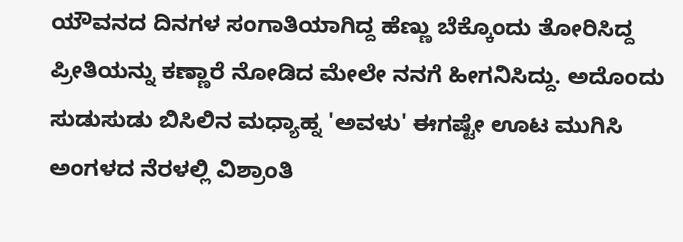ಯೌವನದ ದಿನಗಳ ಸಂಗಾತಿಯಾಗಿದ್ದ ಹೆಣ್ಣು ಬೆಕ್ಕೊಂದು ತೋರಿಸಿದ್ದ ಪ್ರೀತಿಯನ್ನು ಕಣ್ಣಾರೆ ನೋಡಿದ ಮೇಲೇ ನನಗೆ ಹೀಗನಿಸಿದ್ದು. ಅದೊಂದು ಸುಡುಸುಡು ಬಿಸಿಲಿನ ಮಧ್ಯಾಹ್ನ 'ಅವಳು' ಈಗಷ್ಟೇ ಊಟ ಮುಗಿಸಿ ಅಂಗಳದ ನೆರಳಲ್ಲಿ ವಿಶ್ರಾಂತಿ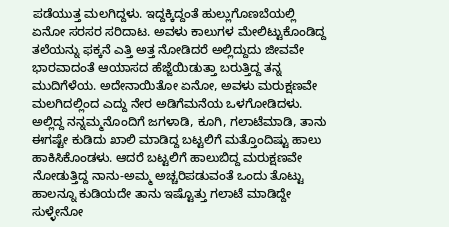ಪಡೆಯುತ್ತ ಮಲಗಿದ್ದಳು. ಇದ್ದಕ್ಕಿದ್ದಂತೆ ಹುಲ್ಲುಗೊಣಬೆಯಲ್ಲಿ ಏನೋ ಸರಸರ ಸರಿದಾಟ. ಅವಳು ಕಾಲುಗಳ ಮೇಲಿಟ್ಟುಕೊಂಡಿದ್ದ ತಲೆಯನ್ನು ಫಕ್ಕನೆ ಎತ್ತಿ ಅತ್ತ ನೋಡಿದರೆ ಅಲ್ಲಿದ್ದುದು ಜೀವವೇ ಭಾರವಾದಂತೆ ಆಯಾಸದ ಹೆಜ್ಜೆಯಿಡುತ್ತಾ ಬರುತ್ತಿದ್ದ ತನ್ನ ಮುದಿಗೆಳೆಯ. ಅದೇನಾಯಿತೋ ಏನೋ, ಅವಳು ಮರುಕ್ಷಣವೇ ಮಲಗಿದಲ್ಲಿಂದ ಎದ್ದು ನೇರ ಅಡಿಗೆಮನೆಯ ಒಳಗೋಡಿದಳು‌. ಅಲ್ಲಿದ್ದ ನನ್ನಮ್ಮನೊಂದಿಗೆ ಜಗಳಾಡಿ, ಕೂಗಿ, ಗಲಾಟೆಮಾಡಿ, ತಾನು ಈಗಷ್ಟೇ ಕುಡಿದು ಖಾಲಿ ಮಾಡಿದ್ದ ಬಟ್ಟಲಿಗೆ ಮತ್ತೊಂದಿಷ್ಟು ಹಾಲು ಹಾಕಿಸಿಕೊಂಡಳು. ಆದರೆ ಬಟ್ಟಲಿಗೆ ಹಾಲುಬಿದ್ದ ಮರುಕ್ಷಣವೇ ನೋಡುತ್ತಿದ್ದ ನಾನು-ಅಮ್ಮ ಅಚ್ಚರಿಪಡುವಂತೆ ಒಂದು ತೊಟ್ಟು ಹಾಲನ್ನೂ ಕುಡಿಯದೇ ತಾನು ಇಷ್ಟೊತ್ತು ಗಲಾಟೆ ಮಾಡಿದ್ದೇ ಸುಳ್ಳೇನೋ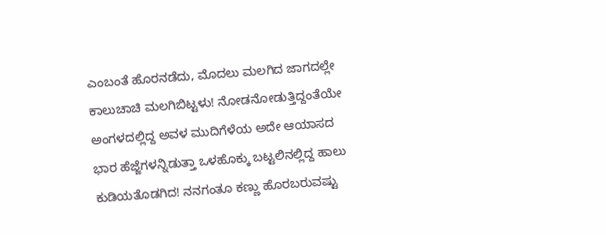ಎಂಬಂತೆ ಹೊರನಡೆದು, ಮೊದಲು ಮಲಗಿದ ಜಾಗದಲ್ಲೇ ಕಾಲುಚಾಚಿ ಮಲಗಿಬಿಟ್ಟಳು! ನೋಡನೋಡುತ್ತಿದ್ದಂತೆಯೇ ಅಂಗಳದಲ್ಲಿದ್ದ ಅವಳ ಮುದಿಗೆಳೆಯ ಅದೇ ಆಯಾಸದ ಭಾರ ಹೆಜ್ಜೆಗಳನ್ನಿಡುತ್ತಾ ಒಳಹೊಕ್ಕು ಬಟ್ಟಲಿನಲ್ಲಿದ್ದ ಹಾಲು ಕುಡಿಯತೊಡಗಿದ! ನನಗಂತೂ ಕಣ್ಣು ಹೊರಬರುವಷ್ಟು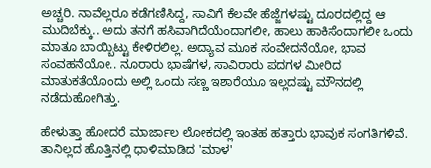ಅಚ್ಚರಿ. ನಾವೆಲ್ಲರೂ ಕಡೆಗಣಿಸಿದ್ದ, ಸಾವಿಗೆ ಕೆಲವೇ ಹೆಜ್ಜೆಗಳಷ್ಟು ದೂರದಲ್ಲಿದ್ದ ಆ ಮುದಿಬೆಕ್ಕು.. ಅದು ತನಗೆ ಹಸಿವಾಗಿದೆಯೆಂದಾಗಲೀ, ಹಾಲು ಹಾಕಿಸೆಂದಾಗಲೀ ಒಂದು ಮಾತೂ ಬಾಯ್ಬಿಟ್ಟು ಕೇಳಿರಲಿಲ್ಲ. ಅದ್ಯಾವ ಮೂಕ ಸಂವೇದನೆಯೋ, ಭಾವ ಸಂವಹನೆಯೋ.. ನೂರಾರು ಭಾಷೆಗಳ, ಸಾವಿರಾರು ಪದಗಳ ಮೀರಿದ ಮಾತುಕತೆಯೊಂದು ಅಲ್ಲಿ ಒಂದು ಸಣ್ಣ ಇಶಾರೆಯೂ ಇಲ್ಲದಷ್ಟು ಮೌನದಲ್ಲಿ ನಡೆದುಹೋಗಿತ್ತು.

ಹೇಳುತ್ತಾ ಹೋದರೆ ಮಾರ್ಜಾಲ ಲೋಕದಲ್ಲಿ ಇಂತಹ ಹತ್ತಾರು ಭಾವುಕ ಸಂಗತಿಗಳಿವೆ‌. ತಾನಿಲ್ಲದ ಹೊತ್ತಿನಲ್ಲಿ ಧಾಳಿಮಾಡಿದ 'ಮಾಳ'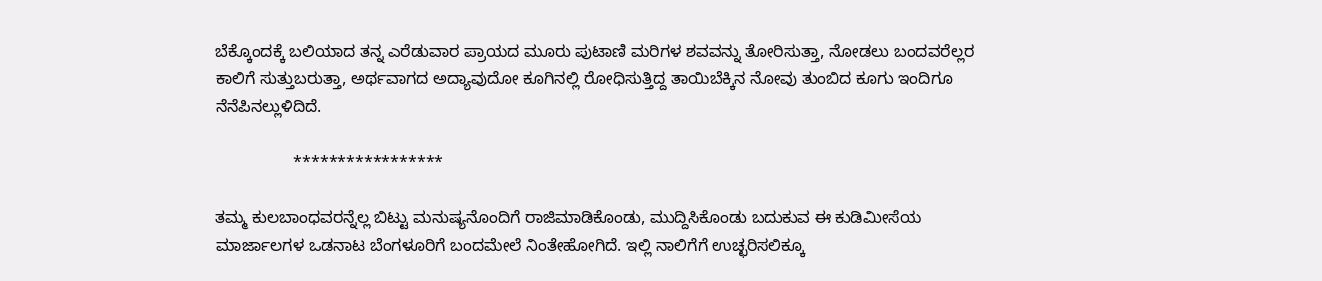ಬೆಕ್ಕೊಂದಕ್ಕೆ ಬಲಿಯಾದ ತನ್ನ ಎರೆಡುವಾರ ಪ್ರಾಯದ ಮೂರು ಪುಟಾಣಿ ಮರಿಗಳ ಶವವನ್ನು ತೋರಿಸುತ್ತಾ, ನೋಡಲು ಬಂದವರೆಲ್ಲರ ಕಾಲಿಗೆ ಸುತ್ತುಬರುತ್ತಾ, ಅರ್ಥವಾಗದ ಅದ್ಯಾವುದೋ ಕೂಗಿನಲ್ಲಿ ರೋಧಿಸುತ್ತಿದ್ದ ತಾಯಿಬೆಕ್ಕಿನ ನೋವು ತುಂಬಿದ ಕೂಗು ಇಂದಿಗೂ ನೆನೆಪಿನಲ್ಲುಳಿದಿದೆ.

                 *****************

ತಮ್ಮ ಕುಲಬಾಂಧವರನ್ನೆಲ್ಲ ಬಿಟ್ಟು ಮನುಷ್ಯನೊಂದಿಗೆ ರಾಜಿಮಾಡಿಕೊಂಡು, ಮುದ್ದಿಸಿಕೊಂಡು ಬದುಕುವ ಈ ಕುಡಿಮೀಸೆಯ ಮಾರ್ಜಾಲಗಳ ಒಡನಾಟ ಬೆಂಗಳೂರಿಗೆ ಬಂದಮೇಲೆ ನಿಂತೇಹೋಗಿದೆ. ಇಲ್ಲಿ ನಾಲಿಗೆಗೆ ಉಚ್ಛರಿಸಲಿಕ್ಕೂ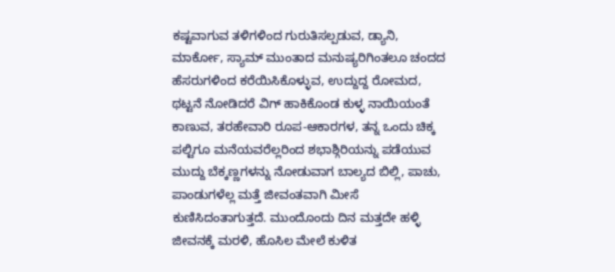ಕಷ್ಟವಾಗುವ ತಳಿಗಳಿಂದ ಗುರುತಿಸಲ್ಪಡುವ, ಡ್ಯಾನಿ, ಮಾರ್ಕೋ, ಸ್ಯಾಮ್ ಮುಂತಾದ ಮನುಷ್ಯರಿಗಿಂತಲೂ ಚಂದದ ಹೆಸರುಗಳಿಂದ ಕರೆಯಿಸಿಕೊಳ್ಳುವ, ಉದ್ದುದ್ದ ರೋಮದ, ಥಟ್ಟನೆ ನೋಡಿದರೆ ವಿಗ್ ಹಾಕಿಕೊಂಡ ಕುಳ್ಳ ನಾಯಿಯಂತೆ ಕಾಣುವ, ತರಹೇವಾರಿ ರೂಪ-ಆಕಾರಗಳ, ತನ್ನ ಒಂದು ಚಿಕ್ಕ ಪಲ್ಟಿಗೂ ಮನೆಯವರೆಲ್ಲರಿಂದ ಶಭಾಶ್ಗಿರಿಯನ್ನು ಪಡೆಯುವ ಮುದ್ದು ಬೆಕ್ಕಣ್ಣಗಳನ್ನು ನೋಡುವಾಗ ಬಾಲ್ಯದ ಬಿಲ್ಲಿ, ಪಾಚು, ಪಾಂಡುಗಳೆಲ್ಲ ಮತ್ತೆ ಜೀವಂತವಾಗಿ ಮೀಸೆ ಕುಣಿಸಿದಂತಾಗುತ್ತದೆ. ಮುಂದೊಂದು ದಿನ ಮತ್ತದೇ ಹಳ್ಳಿ ಜೀವನಕ್ಕೆ ಮರಳಿ, ಹೊಸಿಲ ಮೇಲೆ ಕುಳಿತ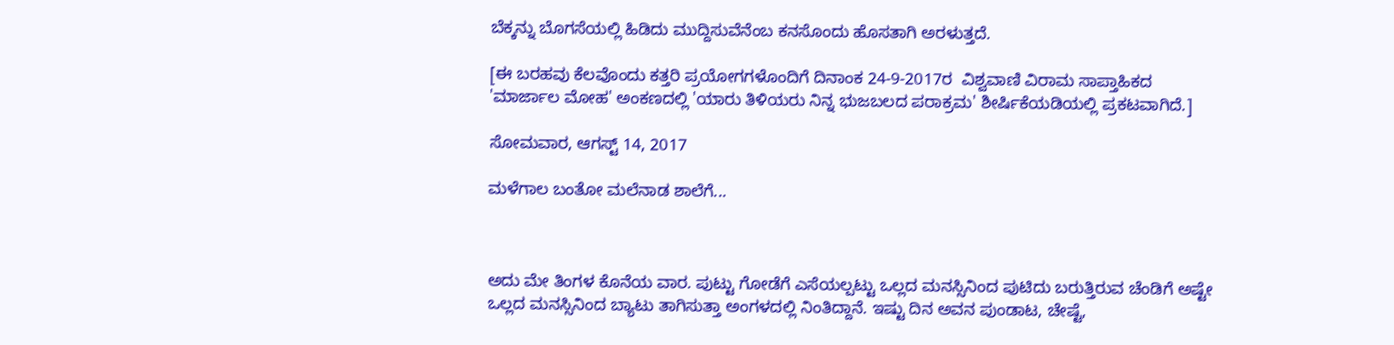ಬೆಕ್ಕನ್ನು ಬೊಗಸೆಯಲ್ಲಿ ಹಿಡಿದು ಮುದ್ದಿಸುವೆನೆಂಬ ಕನಸೊಂದು ಹೊಸತಾಗಿ ಅರಳುತ್ತದೆ.

[ಈ ಬರಹವು ಕೆಲವೊಂದು ಕತ್ತರಿ ಪ್ರಯೋಗಗಳೊಂದಿಗೆ ದಿನಾಂಕ 24-9-2017ರ  ವಿಶ್ವವಾಣಿ ವಿರಾಮ ಸಾಪ್ತಾಹಿಕದ 'ಮಾರ್ಜಾಲ ಮೋಹ' ಅಂಕಣದಲ್ಲಿ 'ಯಾರು ತಿಳಿಯರು ನಿನ್ನ ಭುಜಬಲದ ಪರಾಕ್ರಮ' ಶೀರ್ಷಿಕೆಯಡಿಯಲ್ಲಿ ಪ್ರಕಟವಾಗಿದೆ.]

ಸೋಮವಾರ, ಆಗಸ್ಟ್ 14, 2017

ಮಳೆಗಾಲ ಬಂತೋ ಮಲೆನಾಡ ಶಾಲೆಗೆ...



ಅದು ಮೇ ತಿಂಗಳ ಕೊನೆಯ ವಾರ. ಪುಟ್ಟು ಗೋಡೆಗೆ ಎಸೆಯಲ್ಪಟ್ಟು ಒಲ್ಲದ ಮನಸ್ಸಿನಿಂದ ಪುಟಿದು ಬರುತ್ತಿರುವ ಚೆಂಡಿಗೆ ಅಷ್ಟೇ ಒಲ್ಲದ ಮನಸ್ಸಿನಿಂದ ಬ್ಯಾಟು ತಾಗಿಸುತ್ತಾ ಅಂಗಳದಲ್ಲಿ ನಿಂತಿದ್ದಾನೆ. ಇಷ್ಟು ದಿನ ಅವನ ಪುಂಡಾಟ, ಚೇಷ್ಟೆ,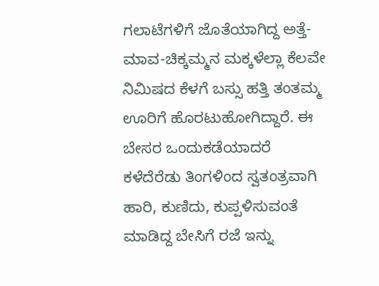ಗಲಾಟೆಗಳಿಗೆ ಜೊತೆಯಾಗಿದ್ದ ಅತ್ತೆ-ಮಾವ-ಚಿಕ್ಕಮ್ಮನ ಮಕ್ಕಳೆಲ್ಲಾ ಕೆಲವೇ ನಿಮಿಷದ ಕೆಳಗೆ ಬಸ್ಸು ಹತ್ತಿ ತಂತಮ್ಮ ಊರಿಗೆ ಹೊರಟುಹೋಗಿದ್ದಾರೆ. ಈ ಬೇಸರ ಒಂದುಕಡೆಯಾದರೆ ಕಳೆದೆರೆಡು ತಿಂಗಳಿಂದ ಸ್ವತಂತ್ರವಾಗಿ ಹಾರಿ, ಕುಣಿದು, ಕುಪ್ಪಳಿಸುವಂತೆ ಮಾಡಿದ್ದ ಬೇಸಿಗೆ ರಜೆ ಇನ್ನು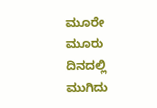ಮೂರೇ ಮೂರು ದಿನದಲ್ಲಿ ಮುಗಿದು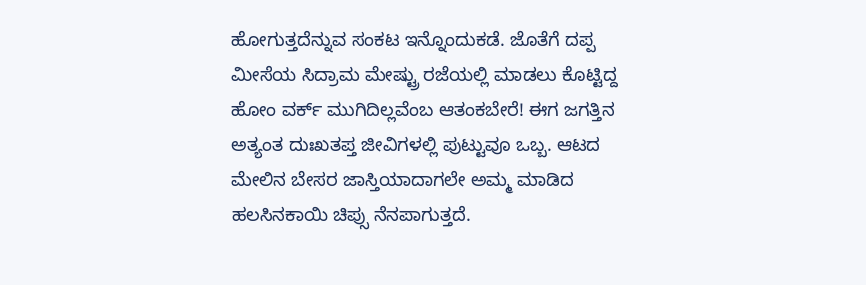ಹೋಗುತ್ತದೆನ್ನುವ ಸಂಕಟ ಇನ್ನೊಂದುಕಡೆ. ಜೊತೆಗೆ ದಪ್ಪ ಮೀಸೆಯ ಸಿದ್ರಾಮ ಮೇಷ್ಟ್ರು ರಜೆಯಲ್ಲಿ ಮಾಡಲು ಕೊಟ್ಟಿದ್ದ ಹೋಂ ವರ್ಕ್ ಮುಗಿದಿಲ್ಲವೆಂಬ ಆತಂಕಬೇರೆ! ಈಗ ಜಗತ್ತಿನ ಅತ್ಯಂತ ದುಃಖತಪ್ತ ಜೀವಿಗಳಲ್ಲಿ ಪುಟ್ಟುವೂ ಒಬ್ಬ. ಆಟದ ಮೇಲಿನ ಬೇಸರ ಜಾಸ್ತಿಯಾದಾಗಲೇ ಅಮ್ಮ ಮಾಡಿದ ಹಲಸಿನಕಾಯಿ ಚಿಪ್ಸು ನೆನಪಾಗುತ್ತದೆ.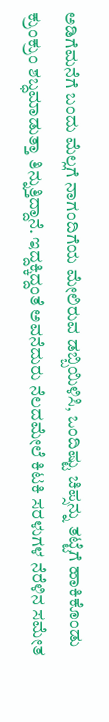ಅಡಿಗೆಮನೆಗೆ ಬಂದು ಮೆಲ್ಲಗೆ ನಾಗಂದಿಗೆಯ ಮೇಲಿರುವ ಡಬ್ಬಿಯಿಳಿಸಿ, ಒಂದಿಷ್ಟು ಚಿಪ್ಸನ್ನು ತಟ್ಟೆಗೆ ಹಾಕಿಕೊಂಡು ಕ್ರುಂಕ್ರುಂ ಶಬ್ಧಮಾಡುತ್ತಾ ತಿನ್ನುತ್ತಿದ್ದಾನೆ. ಇದ್ದಕ್ಕಿದ್ದಂತೆ ಅವನೆದುರು ನೆಲದಮೇಲೆ ಕಿಟಕಿ ಸರಳುಗಳ ನೆರೆಳಿನ ಸಮೇತ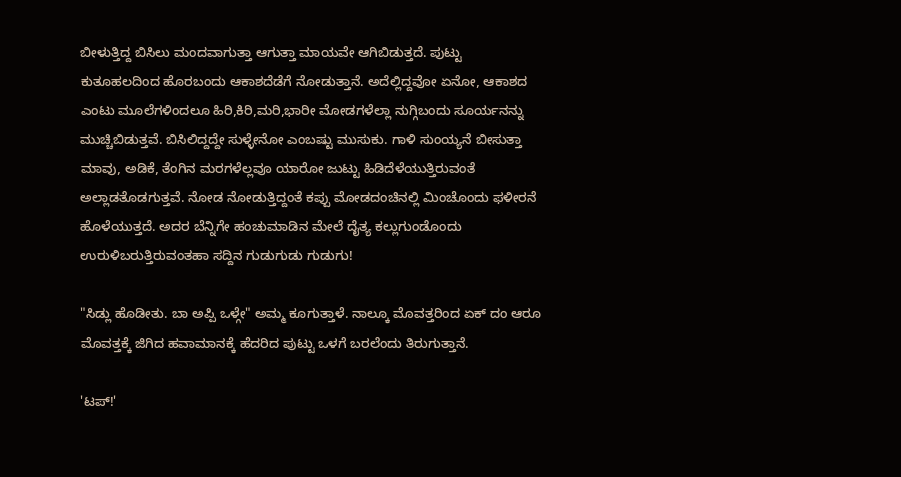ಬೀಳುತ್ತಿದ್ದ ಬಿಸಿಲು ಮಂದವಾಗುತ್ತಾ ಆಗುತ್ತಾ ಮಾಯವೇ ಆಗಿಬಿಡುತ್ತದೆ. ಪುಟ್ಟು ಕುತೂಹಲದಿಂದ ಹೊರಬಂದು ಆಕಾಶದೆಡೆಗೆ ನೋಡುತ್ತಾನೆ. ಅದೆಲ್ಲಿದ್ದವೋ ಏನೋ, ಆಕಾಶದ ಎಂಟು ಮೂಲೆಗಳಿಂದಲೂ ಹಿರಿ,ಕಿರಿ,ಮರಿ,ಭಾರೀ ಮೋಡಗಳೆಲ್ಲಾ ನುಗ್ಗಿಬಂದು ಸೂರ್ಯನನ್ನು ಮುಚ್ಚಿಬಿಡುತ್ತವೆ. ಬಿಸಿಲಿದ್ದದ್ದೇ ಸುಳ್ಳೇನೋ ಎಂಬಷ್ಟು ಮುಸುಕು. ಗಾಳಿ ಸುಂಯ್ಯನೆ ಬೀಸುತ್ತಾ ಮಾವು, ಅಡಿಕೆ, ತೆಂಗಿನ ಮರಗಳೆಲ್ಲವೂ ಯಾರೋ ಜುಟ್ಟು ಹಿಡಿದೆಳೆಯುತ್ತಿರುವಂತೆ ಅಲ್ಲಾಡತೊಡಗುತ್ತವೆ. ನೋಡ ನೋಡುತ್ತಿದ್ದಂತೆ ಕಪ್ಪು ಮೋಡದಂಚಿನಲ್ಲಿ ಮಿಂಚೊಂದು ಫಳೀರನೆ ಹೊಳೆಯುತ್ತದೆ. ಅದರ ಬೆನ್ನಿಗೇ ಹಂಚುಮಾಡಿನ ಮೇಲೆ ದೈತ್ಯ ಕಲ್ಲುಗುಂಡೊಂದು ಉರುಳಿಬರುತ್ತಿರುವಂತಹಾ ಸದ್ದಿನ ಗುಡುಗುಡು ಗುಡುಗು!

"ಸಿಡ್ಲು ಹೊಡೀತು. ಬಾ ಅಪ್ಪಿ ಒಳ್ಗೇ" ಅಮ್ಮ ಕೂಗುತ್ತಾಳೆ. ನಾಲ್ಕೂ ಮೊವತ್ತರಿಂದ ಏಕ್ ದಂ ಆರೂ ಮೊವತ್ತಕ್ಕೆ ಜಿಗಿದ ಹವಾಮಾನಕ್ಕೆ ಹೆದರಿದ ಪುಟ್ಟು ಒಳಗೆ ಬರಲೆಂದು ತಿರುಗುತ್ತಾನೆ.

'ಟಪ್!'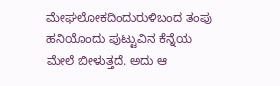ಮೇಘಲೋಕದಿಂದುರುಳಿಬಂದ ತಂಪು ಹನಿಯೊಂದು ಪುಟ್ಟುವಿನ ಕೆನ್ನೆಯ ಮೇಲೆ ಬೀಳುತ್ತದೆ. ಅದು ಆ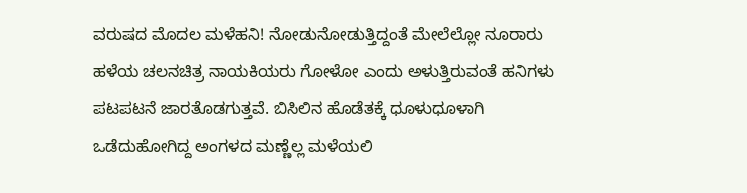ವರುಷದ ಮೊದಲ ಮಳೆಹನಿ! ನೋಡುನೋಡುತ್ತಿದ್ದಂತೆ ಮೇಲೆಲ್ಲೋ ನೂರಾರು ಹಳೆಯ ಚಲನಚಿತ್ರ ನಾಯಕಿಯರು ಗೋಳೋ ಎಂದು ಅಳುತ್ತಿರುವಂತೆ ಹನಿಗಳು ಪಟಪಟನೆ ಜಾರತೊಡಗುತ್ತವೆ. ಬಿಸಿಲಿನ ಹೊಡೆತಕ್ಕೆ ಧೂಳುಧೂಳಾಗಿ ಒಡೆದುಹೋಗಿದ್ದ ಅಂಗಳದ ಮಣ್ಣೆಲ್ಲ ಮಳೆಯಲಿ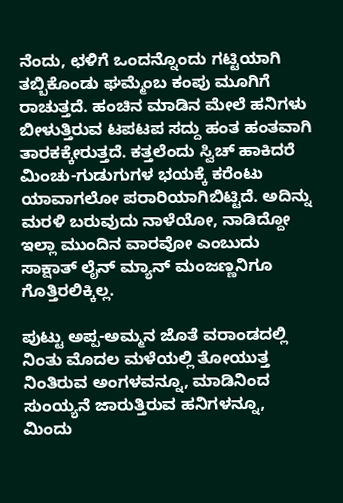ನೆಂದು, ಛಳಿಗೆ ಒಂದನ್ನೊಂದು ಗಟ್ಟಿಯಾಗಿ ತಬ್ಬಿಕೊಂಡು ಘಮ್ಮೆಂಬ ಕಂಪು ಮೂಗಿಗೆ ರಾಚುತ್ತದೆ. ಹಂಚಿನ ಮಾಡಿನ ಮೇಲೆ ಹನಿಗಳು ಬೀಳುತ್ತಿರುವ ಟಪಟಪ ಸದ್ದು ಹಂತ ಹಂತವಾಗಿ ತಾರಕಕ್ಕೇರುತ್ತದೆ. ಕತ್ತಲೆಂದು ಸ್ವಿಚ್ ಹಾಕಿದರೆ ಮಿಂಚು-ಗುಡುಗುಗಳ ಭಯಕ್ಕೆ ಕರೆಂಟು ಯಾವಾಗಲೋ ಪರಾರಿಯಾಗಿಬಿಟ್ಟಿದೆ. ಅದಿನ್ನು ಮರಳಿ ಬರುವುದು ನಾಳೆಯೋ, ನಾಡಿದ್ದೋ ಇಲ್ಲಾ ಮುಂದಿನ ವಾರವೋ ಎಂಬುದು ಸಾಕ್ಷಾತ್ ಲೈನ್ ಮ್ಯಾನ್ ಮಂಜಣ್ಣನಿಗೂ ಗೊತ್ತಿರಲಿಕ್ಕಿಲ್ಲ.

ಪುಟ್ಟು ಅಪ್ಪ-ಅಮ್ಮನ ಜೊತೆ ವರಾಂಡದಲ್ಲಿ ನಿಂತು ಮೊದಲ ಮಳೆಯಲ್ಲಿ ತೋಯುತ್ತ ನಿಂತಿರುವ ಅಂಗಳವನ್ನೂ, ಮಾಡಿನಿಂದ ಸುಂಯ್ಯನೆ ಜಾರುತ್ತಿರುವ ಹನಿಗಳನ್ನೂ, ಮಿಂದು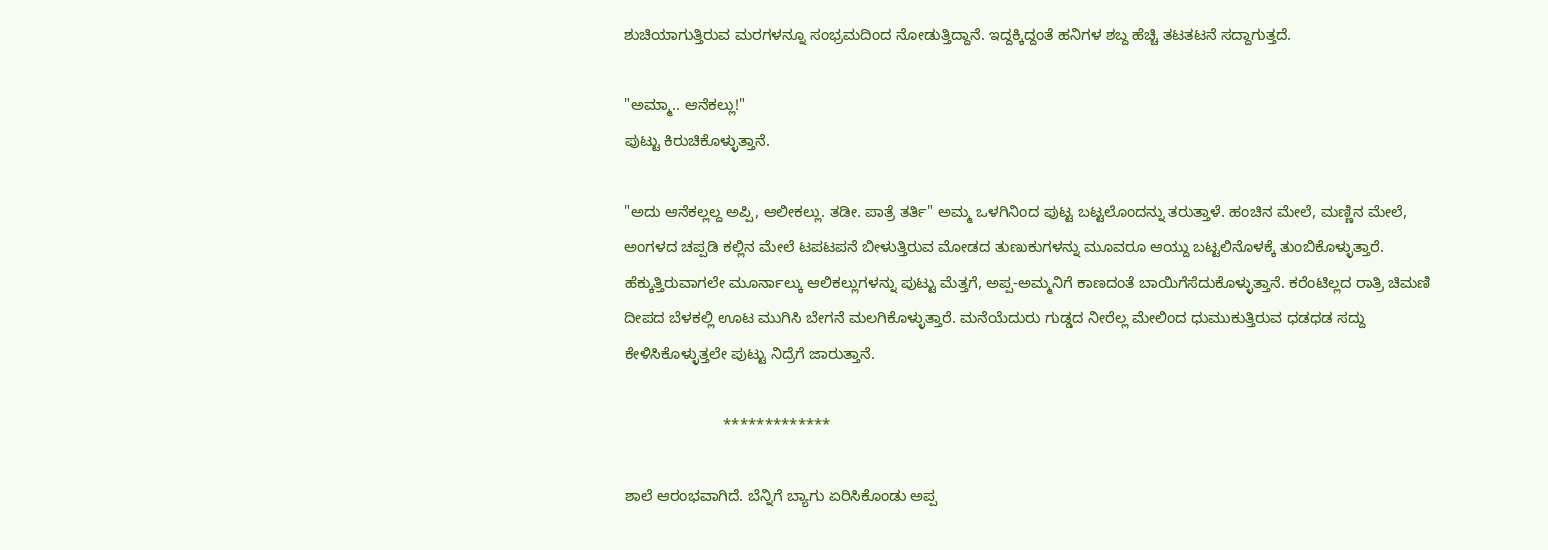ಶುಚಿಯಾಗುತ್ತಿರುವ ಮರಗಳನ್ನೂ ಸಂಭ್ರಮದಿಂದ ನೋಡುತ್ತಿದ್ದಾನೆ. ಇದ್ದಕ್ಕಿದ್ದಂತೆ ಹನಿಗಳ ಶಬ್ದ ಹೆಚ್ಚಿ ತಟತಟನೆ ಸದ್ದಾಗುತ್ತದೆ.

"ಅಮ್ಮಾ.. ಆನೆಕಲ್ಲು!"
ಪುಟ್ಟು ಕಿರುಚಿಕೊಳ್ಳುತ್ತಾನೆ.

"ಅದು ಆನೆಕಲ್ಲಲ್ದ ಅಪ್ಪಿ, ಆಲೀಕಲ್ಲು. ತಡೀ. ಪಾತ್ರೆ ತರ್ತಿ" ಅಮ್ಮ ಒಳಗಿನಿಂದ ಪುಟ್ಟ ಬಟ್ಟಲೊಂದನ್ನು ತರುತ್ತಾಳೆ. ಹಂಚಿನ ಮೇಲೆ, ಮಣ್ಣಿನ ಮೇಲೆ, ಅಂಗಳದ ಚಪ್ಪಡಿ ಕಲ್ಲಿನ ಮೇಲೆ ಟಪಟಪನೆ ಬೀಳುತ್ತಿರುವ ಮೋಡದ ತುಣುಕುಗಳನ್ನು ಮೂವರೂ ಆಯ್ದು ಬಟ್ಟಲಿನೊಳಕ್ಕೆ ತುಂಬಿಕೊಳ್ಳುತ್ತಾರೆ. ಹೆಕ್ಕುತ್ತಿರುವಾಗಲೇ ಮೂರ್ನಾಲ್ಕು ಆಲಿಕಲ್ಲುಗಳನ್ನು ಪುಟ್ಟು ಮೆತ್ತಗೆ, ಅಪ್ಪ-ಅಮ್ಮನಿಗೆ ಕಾಣದಂತೆ ಬಾಯಿಗೆಸೆದುಕೊಳ್ಳುತ್ತಾನೆ. ಕರೆಂಟಿಲ್ಲದ ರಾತ್ರಿ ಚಿಮಣಿ ದೀಪದ ಬೆಳಕಲ್ಲಿ ಊಟ ಮುಗಿಸಿ ಬೇಗನೆ ಮಲಗಿಕೊಳ್ಳುತ್ತಾರೆ. ಮನೆಯೆದುರು ಗುಡ್ಡದ ನೀರೆಲ್ಲ ಮೇಲಿಂದ ಧುಮುಕುತ್ತಿರುವ ಧಡಧಡ ಸದ್ದು ಕೇಳಿಸಿಕೊಳ್ಳುತ್ತಲೇ ಪುಟ್ಟು ನಿದ್ರೆಗೆ ಜಾರುತ್ತಾನೆ.

                       *************

ಶಾಲೆ ಆರಂಭವಾಗಿದೆ. ಬೆನ್ನಿಗೆ ಬ್ಯಾಗು ಏರಿಸಿಕೊಂಡು ಅಪ್ಪ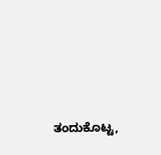ತಂದುಕೊಟ್ಟ,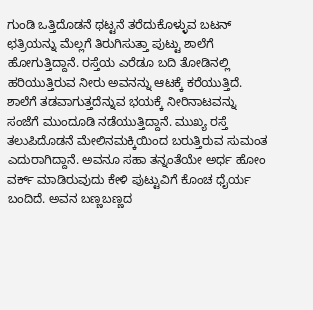ಗುಂಡಿ ಒತ್ತಿದೊಡನೆ ಥಟ್ಟನೆ ತರೆದುಕೊಳ್ಳುವ ಬಟನ್ ಛತ್ರಿಯನ್ನು ಮೆಲ್ಲಗೆ ತಿರುಗಿಸುತ್ತಾ ಪುಟ್ಟು ಶಾಲೆಗೆ ಹೋಗುತ್ತಿದ್ದಾನೆ. ರಸ್ತೆಯ ಎರೆಡೂ ಬದಿ ತೋಡಿನಲ್ಲಿ ಹರಿಯುತ್ತಿರುವ ನೀರು ಅವನನ್ನು ಆಟಕ್ಕೆ ಕರೆಯುತ್ತಿದೆ. ಶಾಲೆಗೆ ತಡವಾಗುತ್ತದೆನ್ನುವ ಭಯಕ್ಕೆ ನೀರಿನಾಟವನ್ನು ಸಂಜೆಗೆ ಮುಂದೂಡಿ ನಡೆಯುತ್ತಿದ್ದಾನೆ. ಮುಖ್ಯ ರಸ್ತೆ ತಲುಪಿದೊಡನೆ ಮೇಲಿನಮಕ್ಕಿಯಿಂದ ಬರುತ್ತಿರುವ ಸುಮಂತ ಎದುರಾಗಿದ್ದಾನೆ. ಅವನೂ ಸಹಾ ತನ್ನಂತೆಯೇ ಅರ್ಧ ಹೋಂ ವರ್ಕ್ ಮಾಡಿರುವುದು ಕೇಳಿ ಪುಟ್ಟುವಿಗೆ ಕೊಂಚ ಧೈರ್ಯ ಬಂದಿದೆ. ಅವನ ಬಣ್ಣಬಣ್ಣದ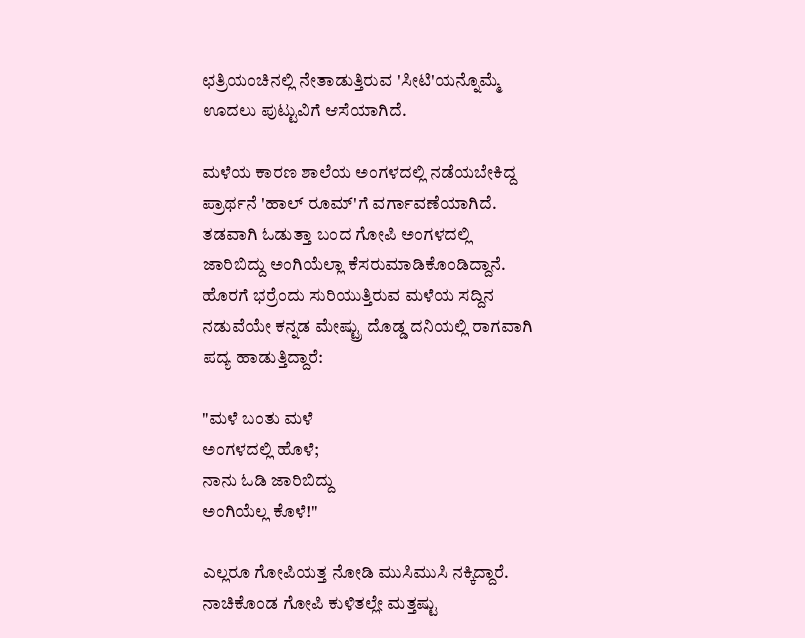ಛತ್ರಿಯಂಚಿನಲ್ಲಿ ನೇತಾಡುತ್ತಿರುವ 'ಸೀಟಿ'ಯನ್ನೊಮ್ಮೆ ಊದಲು ಪುಟ್ಟುವಿಗೆ ಆಸೆಯಾಗಿದೆ.

ಮಳೆಯ ಕಾರಣ ಶಾಲೆಯ ಅಂಗಳದಲ್ಲಿ ನಡೆಯಬೇಕಿದ್ದ ಪ್ರಾರ್ಥನೆ 'ಹಾಲ್ ರೂಮ್'ಗೆ ವರ್ಗಾವಣೆಯಾಗಿದೆ. ತಡವಾಗಿ ಓಡುತ್ತಾ ಬಂದ ಗೋಪಿ ಅಂಗಳದಲ್ಲಿ ಜಾರಿಬಿದ್ದು ಅಂಗಿಯೆಲ್ಲಾ ಕೆಸರುಮಾಡಿಕೊಂಡಿದ್ದಾನೆ. ಹೊರಗೆ ಭರ್ರೆಂದು ಸುರಿಯುತ್ತಿರುವ ಮಳೆಯ ಸದ್ದಿನ ನಡುವೆಯೇ ಕನ್ನಡ ಮೇಷ್ಟ್ರು ದೊಡ್ಡ ದನಿಯಲ್ಲಿ ರಾಗವಾಗಿ ಪದ್ಯ ಹಾಡುತ್ತಿದ್ದಾರೆ:

"ಮಳೆ ಬಂತು ಮಳೆ
ಅಂಗಳದಲ್ಲಿ ಹೊಳೆ;
ನಾನು ಓಡಿ ಜಾರಿಬಿದ್ದು
ಅಂಗಿಯೆಲ್ಲ ಕೊಳೆ!"

ಎಲ್ಲರೂ ಗೋಪಿಯತ್ತ ನೋಡಿ ಮುಸಿಮುಸಿ ನಕ್ಕಿದ್ದಾರೆ. ನಾಚಿಕೊಂಡ ಗೋಪಿ ಕುಳಿತಲ್ಲೇ ಮತ್ತಷ್ಟು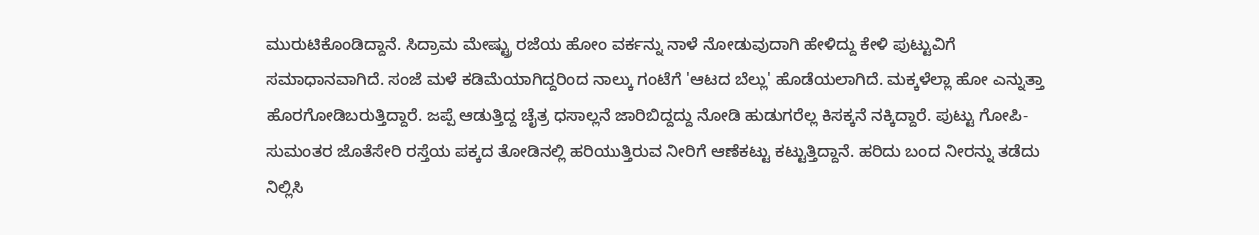ಮುರುಟಿಕೊಂಡಿದ್ದಾನೆ. ಸಿದ್ರಾಮ ಮೇಷ್ಟ್ರು ರಜೆಯ ಹೋಂ ವರ್ಕನ್ನು ನಾಳೆ ನೋಡುವುದಾಗಿ ಹೇಳಿದ್ದು ಕೇಳಿ ಪುಟ್ಟುವಿಗೆ ಸಮಾಧಾನವಾಗಿದೆ. ಸಂಜೆ ಮಳೆ ಕಡಿಮೆಯಾಗಿದ್ದರಿಂದ ನಾಲ್ಕು ಗಂಟೆಗೆ 'ಆಟದ ಬೆಲ್ಲು' ಹೊಡೆಯಲಾಗಿದೆ. ಮಕ್ಕಳೆಲ್ಲಾ ಹೋ ಎನ್ನುತ್ತಾ ಹೊರಗೋಡಿಬರುತ್ತಿದ್ದಾರೆ. ಜಪ್ಪೆ ಆಡುತ್ತಿದ್ದ ಚೈತ್ರ ಧಸಾಲ್ಲನೆ ಜಾರಿಬಿದ್ದದ್ದು ನೋಡಿ ಹುಡುಗರೆಲ್ಲ ಕಿಸಕ್ಕನೆ ನಕ್ಕಿದ್ದಾರೆ. ಪುಟ್ಟು ಗೋಪಿ-ಸುಮಂತರ ಜೊತೆಸೇರಿ ರಸ್ತೆಯ ಪಕ್ಕದ ತೋಡಿನಲ್ಲಿ ಹರಿಯುತ್ತಿರುವ ನೀರಿಗೆ ಆಣೆಕಟ್ಟು ಕಟ್ಟುತ್ತಿದ್ದಾನೆ. ಹರಿದು ಬಂದ ನೀರನ್ನು ತಡೆದು ನಿಲ್ಲಿಸಿ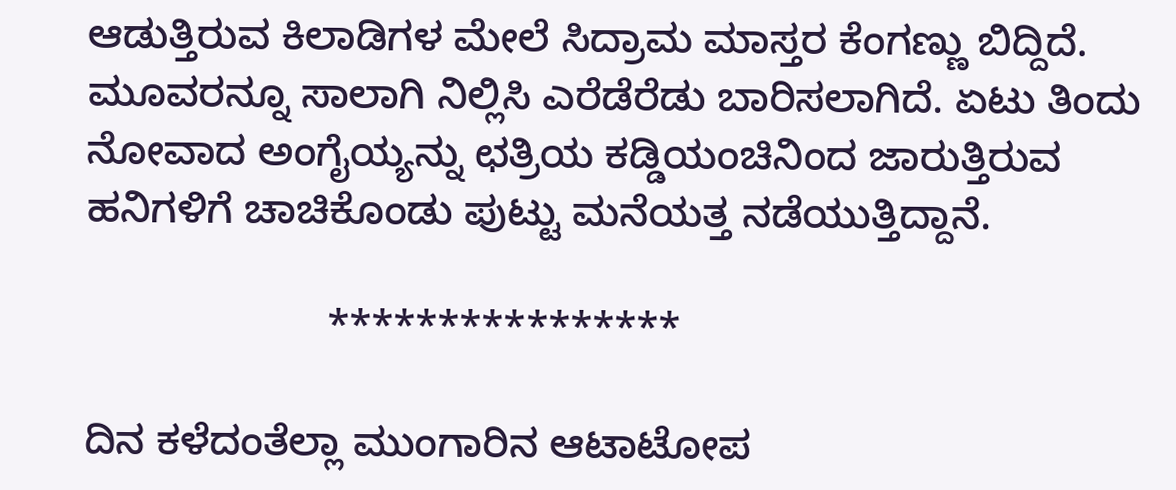ಆಡುತ್ತಿರುವ ಕಿಲಾಡಿಗಳ ಮೇಲೆ ಸಿದ್ರಾಮ ಮಾಸ್ತರ ಕೆಂಗಣ್ಣು ಬಿದ್ದಿದೆ. ಮೂವರನ್ನೂ ಸಾಲಾಗಿ ನಿಲ್ಲಿಸಿ ಎರೆಡೆರೆಡು ಬಾರಿಸಲಾಗಿದೆ. ಏಟು ತಿಂದು ನೋವಾದ ಅಂಗೈಯ್ಯನ್ನು ಛತ್ರಿಯ ಕಡ್ಡಿಯಂಚಿನಿಂದ ಜಾರುತ್ತಿರುವ ಹನಿಗಳಿಗೆ ಚಾಚಿಕೊಂಡು ಪುಟ್ಟು ಮನೆಯತ್ತ ನಡೆಯುತ್ತಿದ್ದಾನೆ.

                     ****************

ದಿನ ಕಳೆದಂತೆಲ್ಲಾ ಮುಂಗಾರಿನ ಆಟಾಟೋಪ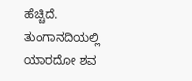ಹೆಚ್ಚಿದೆ. ತುಂಗಾನದಿಯಲ್ಲಿ ಯಾರದೋ ಶವ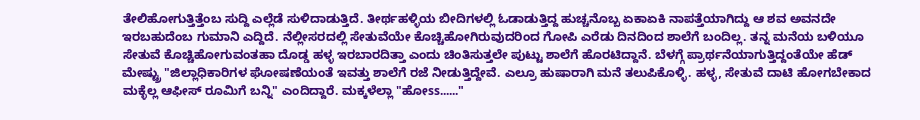ತೇಲಿಹೋಗುತ್ತಿತ್ತೆಂಬ ಸುದ್ದಿ ಎಲ್ಲೆಡೆ ಸುಳಿದಾಡುತ್ತಿದೆ. ತೀರ್ಥಹಳ್ಳಿಯ ಬೀದಿಗಳಲ್ಲಿ ಓಡಾಡುತ್ತಿದ್ದ ಹುಚ್ಚನೊಬ್ಬ ಏಕಾಏಕಿ ನಾಪತ್ತೆಯಾಗಿದ್ದು ಆ ಶವ ಅವನದೇ ಇರಬಹುದೆಂಬ ಗುಮಾನಿ ಎದ್ದಿದೆ. ನೆಲ್ಲೀಸರದಲ್ಲಿ ಸೇತುವೆಯೇ ಕೊಚ್ಚಿಹೋಗಿರುವುದರಿಂದ ಗೋಪಿ ಎರೆಡು ದಿನದಿಂದ ಶಾಲೆಗೆ ಬಂದಿಲ್ಲ. ತನ್ನ ಮನೆಯ ಬಳಿಯೂ ಸೇತುವೆ ಕೊಚ್ಚಿಹೋಗುವಂತಹಾ ದೊಡ್ಡ ಹಳ್ಳ ಇರಬಾರದಿತ್ತಾ ಎಂದು ಚಿಂತಿಸುತ್ತಲೇ ಪುಟ್ಟು ಶಾಲೆಗೆ ಹೊರಟಿದ್ದಾನೆ. ಬೆಳಗ್ಗೆ ಪ್ರಾರ್ಥನೆಯಾಗುತ್ತಿದ್ದಂತೆಯೇ ಹೆಡ್ ಮೇಷ್ಟ್ರು "ಜಿಲ್ಲಾಧಿಕಾರಿಗಳ ಘೋಷಣೆಯಂತೆ ಇವತ್ತು ಶಾಲೆಗೆ ರಜೆ ನೀಡುತ್ತಿದ್ದೇವೆ. ಎಲ್ರೂ ಹುಷಾರಾಗಿ ಮನೆ ತಲುಪಿಕೊಳ್ಳಿ. ಹಳ್ಳ, ಸೇತುವೆ ದಾಟಿ ಹೋಗಬೇಕಾದ ಮಕ್ಳೆಲ್ಲ ಆಫೀಸ್ ರೂಮಿಗೆ ಬನ್ನಿ" ಎಂದಿದ್ದಾರೆ. ಮಕ್ಕಳೆಲ್ಲಾ "ಹೋss......"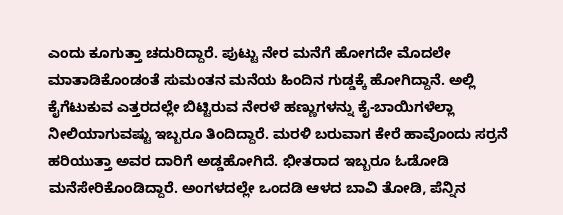ಎಂದು ಕೂಗುತ್ತಾ ಚದುರಿದ್ದಾರೆ. ಪುಟ್ಟು ನೇರ ಮನೆಗೆ ಹೋಗದೇ ಮೊದಲೇ ಮಾತಾಡಿಕೊಂಡಂತೆ ಸುಮಂತನ ಮನೆಯ ಹಿಂದಿನ ಗುಡ್ಡಕ್ಕೆ ಹೋಗಿದ್ದಾನೆ. ಅಲ್ಲಿ ಕೈಗೆಟುಕುವ ಎತ್ತರದಲ್ಲೇ ಬಿಟ್ಟಿರುವ ನೇರಳೆ ಹಣ್ಣುಗಳನ್ನು ಕೈ-ಬಾಯಿಗಳೆಲ್ಲಾ ನೀಲಿಯಾಗುವಷ್ಟು ಇಬ್ಬರೂ ತಿಂದಿದ್ದಾರೆ. ಮರಳಿ ಬರುವಾಗ ಕೇರೆ ಹಾವೊಂದು ಸರ್ರನೆ ಹರಿಯುತ್ತಾ ಅವರ ದಾರಿಗೆ ಅಡ್ಡಹೋಗಿದೆ. ಭೀತರಾದ ಇಬ್ಬರೂ ಓಡೋಡಿ ಮನೆಸೇರಿಕೊಂಡಿದ್ದಾರೆ. ಅಂಗಳದಲ್ಲೇ ಒಂದಡಿ ಆಳದ ಬಾವಿ ತೋಡಿ, ಪೆನ್ನಿನ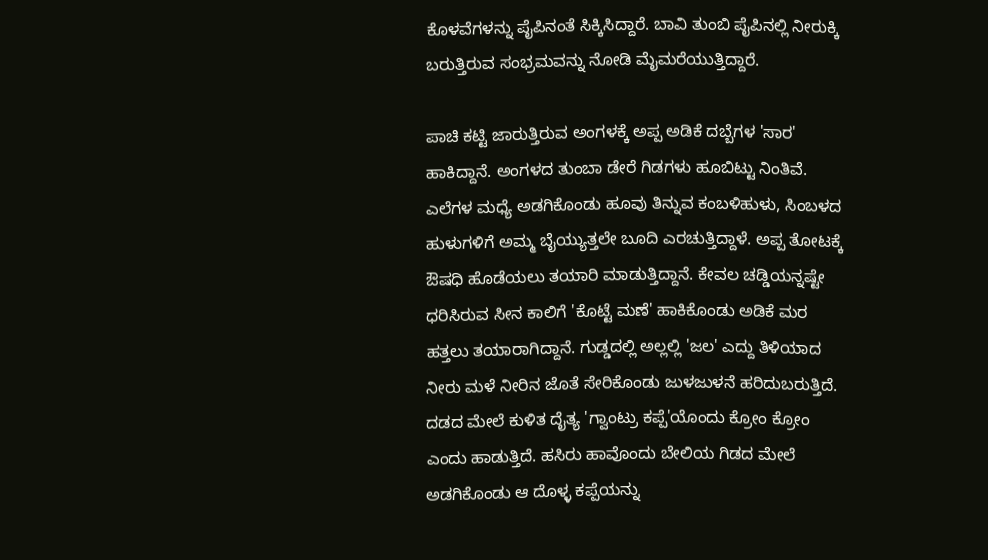ಕೊಳವೆಗಳನ್ನು ಪೈಪಿನಂತೆ ಸಿಕ್ಕಿಸಿದ್ದಾರೆ. ಬಾವಿ ತುಂಬಿ ಪೈಪಿನಲ್ಲಿ ನೀರುಕ್ಕಿ ಬರುತ್ತಿರುವ ಸಂಭ್ರಮವನ್ನು ನೋಡಿ ಮೈಮರೆಯುತ್ತಿದ್ದಾರೆ.

ಪಾಚಿ ಕಟ್ಟಿ ಜಾರುತ್ತಿರುವ ಅಂಗಳಕ್ಕೆ ಅಪ್ಪ ಅಡಿಕೆ ದಬ್ಬೆಗಳ 'ಸಾರ' ಹಾಕಿದ್ದಾನೆ. ಅಂಗಳದ ತುಂಬಾ ಡೇರೆ ಗಿಡಗಳು ಹೂಬಿಟ್ಟು ನಿಂತಿವೆ. ಎಲೆಗಳ ಮಧ್ಯೆ ಅಡಗಿಕೊಂಡು ಹೂವು ತಿನ್ನುವ ಕಂಬಳಿಹುಳು, ಸಿಂಬಳದ ಹುಳುಗಳಿಗೆ ಅಮ್ಮ ಬೈಯ್ಯುತ್ತಲೇ ಬೂದಿ ಎರಚುತ್ತಿದ್ದಾಳೆ. ಅಪ್ಪ ತೋಟಕ್ಕೆ ಔಷಧಿ ಹೊಡೆಯಲು ತಯಾರಿ ಮಾಡುತ್ತಿದ್ದಾನೆ. ಕೇವಲ ಚಡ್ಡಿಯನ್ನಷ್ಟೇ ಧರಿಸಿರುವ ಸೀನ ಕಾಲಿಗೆ 'ಕೊಟ್ಟೆ ಮಣೆ' ಹಾಕಿಕೊಂಡು ಅಡಿಕೆ ಮರ ಹತ್ತಲು ತಯಾರಾಗಿದ್ದಾನೆ. ಗುಡ್ಡದಲ್ಲಿ ಅಲ್ಲಲ್ಲಿ 'ಜಲ' ಎದ್ದು ತಿಳಿಯಾದ ನೀರು ಮಳೆ ನೀರಿನ ಜೊತೆ ಸೇರಿಕೊಂಡು ಜುಳಜುಳನೆ ಹರಿದುಬರುತ್ತಿದೆ. ದಡದ ಮೇಲೆ ಕುಳಿತ ದೈತ್ಯ 'ಗ್ವಾಂಟ್ರು ಕಪ್ಪೆ'ಯೊಂದು ಕ್ರೋಂ ಕ್ರೋಂ ಎಂದು ಹಾಡುತ್ತಿದೆ. ಹಸಿರು ಹಾವೊಂದು ಬೇಲಿಯ ಗಿಡದ ಮೇಲೆ ಅಡಗಿಕೊಂಡು ಆ ದೊಳ್ಳ ಕಪ್ಪೆಯನ್ನು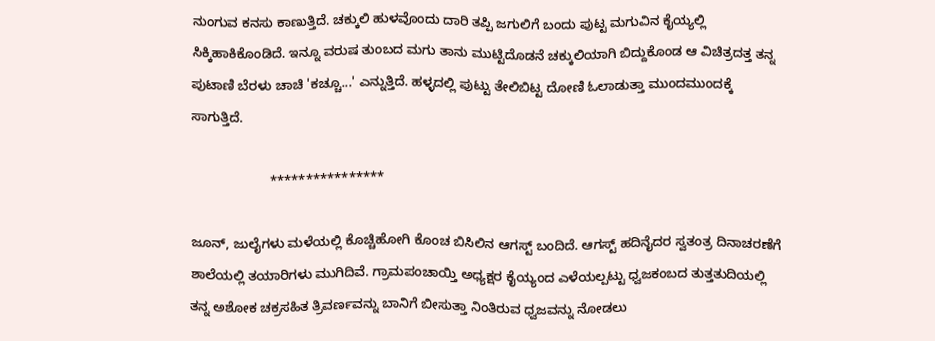ನುಂಗುವ ಕನಸು ಕಾಣುತ್ತಿದೆ. ಚಕ್ಕುಲಿ ಹುಳವೊಂದು ದಾರಿ ತಪ್ಪಿ ಜಗುಲಿಗೆ ಬಂದು ಪುಟ್ಟ ಮಗುವಿನ ಕೈಯ್ಯಲ್ಲಿ ಸಿಕ್ಕಿಹಾಕಿಕೊಂಡಿದೆ. ಇನ್ನೂ ವರುಷ ತುಂಬದ ಮಗು ತಾನು ಮುಟ್ಟಿದೊಡನೆ ಚಕ್ಕುಲಿಯಾಗಿ ಬಿದ್ದುಕೊಂಡ ಆ ವಿಚಿತ್ರದತ್ತ ತನ್ನ ಪುಟಾಣಿ ಬೆರಳು ಚಾಚಿ 'ಕಚ್ಚೂ...' ಎನ್ನುತ್ತಿದೆ. ಹಳ್ಳದಲ್ಲಿ ಪುಟ್ಟು ತೇಲಿಬಿಟ್ಟ ದೋಣಿ ಓಲಾಡುತ್ತಾ ಮುಂದಮುಂದಕ್ಕೆ ಸಾಗುತ್ತಿದೆ.

                     ****************

ಜೂನ್, ಜುಲೈಗಳು ಮಳೆಯಲ್ಲಿ ಕೊಚ್ಚಿಹೋಗಿ ಕೊಂಚ ಬಿಸಿಲಿನ ಆಗಸ್ಟ್ ಬಂದಿದೆ. ಆಗಸ್ಟ್ ಹದಿನೈದರ ಸ್ವತಂತ್ರ ದಿನಾಚರಣೆಗೆ ಶಾಲೆಯಲ್ಲಿ ತಯಾರಿಗಳು ಮುಗಿದಿವೆ. ಗ್ರಾಮಪಂಚಾಯ್ತಿ ಅಧ್ಯಕ್ಷರ ಕೈಯ್ಯಂದ ಎಳೆಯಲ್ಪಟ್ಟು ಧ್ವಜಕಂಬದ ತುತ್ತತುದಿಯಲ್ಲಿ ತನ್ನ ಅಶೋಕ ಚಕ್ರಸಹಿತ ತ್ರಿವರ್ಣವನ್ನು ಬಾನಿಗೆ ಬೀಸುತ್ತಾ ನಿಂತಿರುವ ಧ್ವಜವನ್ನು ನೋಡಲು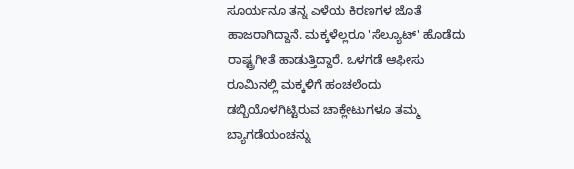ಸೂರ್ಯನೂ ತನ್ನ ಎಳೆಯ ಕಿರಣಗಳ ಜೊತೆ ಹಾಜರಾಗಿದ್ದಾನೆ. ಮಕ್ಕಳೆಲ್ಲರೂ 'ಸೆಲ್ಯೂಟ್' ಹೊಡೆದು ರಾಷ್ಟ್ರಗೀತೆ ಹಾಡುತ್ತಿದ್ದಾರೆ. ಒಳಗಡೆ ಆಫೀಸು ರೂಮಿನಲ್ಲಿ ಮಕ್ಕಳಿಗೆ ಹಂಚಲೆಂದು ಡಬ್ಬಿಯೊಳಗಿಟ್ಟಿರುವ ಚಾಕ್ಲೇಟುಗಳೂ ತಮ್ಮ ಬ್ಯಾಗಡೆಯಂಚನ್ನು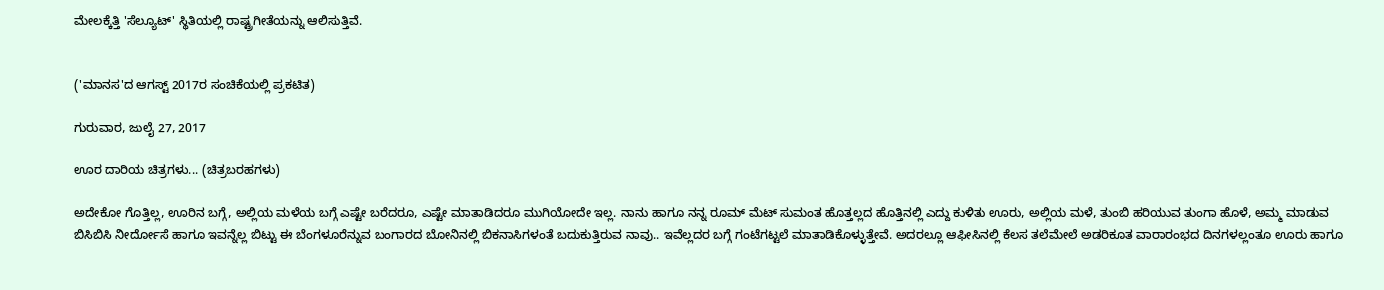ಮೇಲಕ್ಕೆತ್ತಿ 'ಸೆಲ್ಯೂಟ್' ಸ್ಥಿತಿಯಲ್ಲಿ ರಾಷ್ಟ್ರಗೀತೆಯನ್ನು ಆಲಿಸುತ್ತಿವೆ.


('ಮಾನಸ'ದ ಆಗಸ್ಟ್ 2017ರ ಸಂಚಿಕೆಯಲ್ಲಿ ಪ್ರಕಟಿತ)

ಗುರುವಾರ, ಜುಲೈ 27, 2017

ಊರ ದಾರಿಯ ಚಿತ್ರಗಳು... (ಚಿತ್ರಬರಹಗಳು)

ಅದೇಕೋ ಗೊತ್ತಿಲ್ಲ, ಊರಿನ ಬಗ್ಗೆ, ಅಲ್ಲಿಯ ಮಳೆಯ ಬಗ್ಗೆ ಎಷ್ಟೇ ಬರೆದರೂ, ಎಷ್ಟೇ ಮಾತಾಡಿದರೂ ಮುಗಿಯೋದೇ ಇಲ್ಲ. ನಾನು ಹಾಗೂ ನನ್ನ ರೂಮ್ ಮೆಟ್ ಸುಮಂತ ಹೊತ್ತಲ್ಲದ ಹೊತ್ತಿನಲ್ಲಿ ಎದ್ದು ಕುಳಿತು ಊರು, ಅಲ್ಲಿಯ ಮಳೆ, ತುಂಬಿ ಹರಿಯುವ ತುಂಗಾ ಹೊಳೆ, ಅಮ್ಮ ಮಾಡುವ ಬಿಸಿಬಿಸಿ ನೀರ್ದೋಸೆ ಹಾಗೂ ಇವನ್ನೆಲ್ಲ ಬಿಟ್ಟು ಈ ಬೆಂಗಳೂರೆನ್ನುವ ಬಂಗಾರದ ಬೋನಿನಲ್ಲಿ ಬಿಕನಾಸಿಗಳಂತೆ ಬದುಕುತ್ತಿರುವ ನಾವು.. ಇವೆಲ್ಲದರ ಬಗ್ಗೆ ಗಂಟೆಗಟ್ಟಲೆ ಮಾತಾಡಿಕೊಳ್ಳುತ್ತೇವೆ. ಅದರಲ್ಲೂ ಆಫೀಸಿನಲ್ಲಿ ಕೆಲಸ ತಲೆಮೇಲೆ ಅಡರಿಕೂತ ವಾರಾರಂಭದ ದಿನಗಳಲ್ಲಂತೂ ಊರು ಹಾಗೂ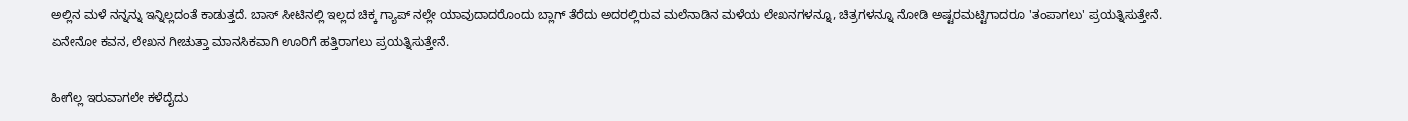ಅಲ್ಲಿನ ಮಳೆ ನನ್ನನ್ನು ಇನ್ನಿಲ್ಲದಂತೆ ಕಾಡುತ್ತದೆ. ಬಾಸ್ ಸೀಟಿನಲ್ಲಿ ಇಲ್ಲದ ಚಿಕ್ಕ ಗ್ಯಾಪ್ ನಲ್ಲೇ ಯಾವುದಾದರೊಂದು ಬ್ಲಾಗ್ ತೆರೆದು ಅದರಲ್ಲಿರುವ ಮಲೆನಾಡಿನ ಮಳೆಯ ಲೇಖನಗಳನ್ನೂ, ಚಿತ್ರಗಳನ್ನೂ ನೋಡಿ ಅಷ್ಟರಮಟ್ಟಿಗಾದರೂ 'ತಂಪಾಗಲು' ಪ್ರಯತ್ನಿಸುತ್ತೇನೆ. ಏನೇನೋ ಕವನ, ಲೇಖನ ಗೀಚುತ್ತಾ ಮಾನಸಿಕವಾಗಿ ಊರಿಗೆ ಹತ್ತಿರಾಗಲು ಪ್ರಯತ್ನಿಸುತ್ತೇನೆ.

ಹೀಗೆಲ್ಲ ಇರುವಾಗಲೇ ಕಳೆದೈದು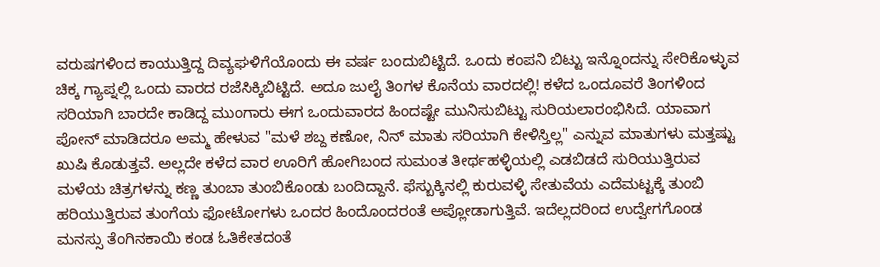ವರುಷಗಳಿಂದ ಕಾಯುತ್ತಿದ್ದ ದಿವ್ಯಘಳಿಗೆಯೊಂದು ಈ ವರ್ಷ ಬಂದುಬಿಟ್ಟಿದೆ. ಒಂದು ಕಂಪನಿ ಬಿಟ್ಟು ಇನ್ನೊಂದನ್ನು ಸೇರಿಕೊಳ್ಳುವ ಚಿಕ್ಕ ಗ್ಯಾಪ್ನಲ್ಲಿ ಒಂದು ವಾರದ ರಜೆಸಿಕ್ಕಿಬಿಟ್ಟಿದೆ. ಅದೂ ಜುಲೈ ತಿಂಗಳ ಕೊನೆಯ ವಾರದಲ್ಲಿ! ಕಳೆದ ಒಂದೂವರೆ ತಿಂಗಳಿಂದ ಸರಿಯಾಗಿ ಬಾರದೇ ಕಾಡಿದ್ದ ಮುಂಗಾರು ಈಗ ಒಂದುವಾರದ ಹಿಂದಷ್ಟೇ ಮುನಿಸುಬಿಟ್ಟು ಸುರಿಯಲಾರಂಭಿಸಿದೆ. ಯಾವಾಗ ಪೋನ್ ಮಾಡಿದರೂ ಅಮ್ಮ ಹೇಳುವ "ಮಳೆ ಶಬ್ದ ಕಣೋ, ನಿನ್ ಮಾತು ಸರಿಯಾಗಿ ಕೇಳಿಸ್ತಿಲ್ಲ" ಎನ್ನುವ ಮಾತುಗಳು ಮತ್ತಷ್ಟು ಖುಷಿ ಕೊಡುತ್ತವೆ. ಅಲ್ಲದೇ ಕಳೆದ ವಾರ ಊರಿಗೆ ಹೋಗಿಬಂದ ಸುಮಂತ ತೀರ್ಥಹಳ್ಳಿಯಲ್ಲಿ ಎಡಬಿಡದೆ ಸುರಿಯುತ್ತಿರುವ ಮಳೆಯ ಚಿತ್ರಗಳನ್ನು ಕಣ್ಣ ತುಂಬಾ ತುಂಬಿಕೊಂಡು ಬಂದಿದ್ದಾನೆ. ಫೆಸ್ಬುಕ್ಕಿನಲ್ಲಿ ಕುರುವಳ್ಳಿ ಸೇತುವೆಯ ಎದೆಮಟ್ಟಕ್ಕೆ ತುಂಬಿ ಹರಿಯುತ್ತಿರುವ ತುಂಗೆಯ ಫೋಟೋಗಳು ಒಂದರ ಹಿಂದೊಂದರಂತೆ ಅಪ್ಲೋಡಾಗುತ್ತಿವೆ. ಇದೆಲ್ಲದರಿಂದ ಉದ್ವೇಗಗೊಂಡ ಮನಸ್ಸು ತೆಂಗಿನಕಾಯಿ ಕಂಡ ಓತಿಕೇತದಂತೆ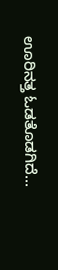ಊರಿನತ್ತ ಓಡತೊಡಗಿದೆ...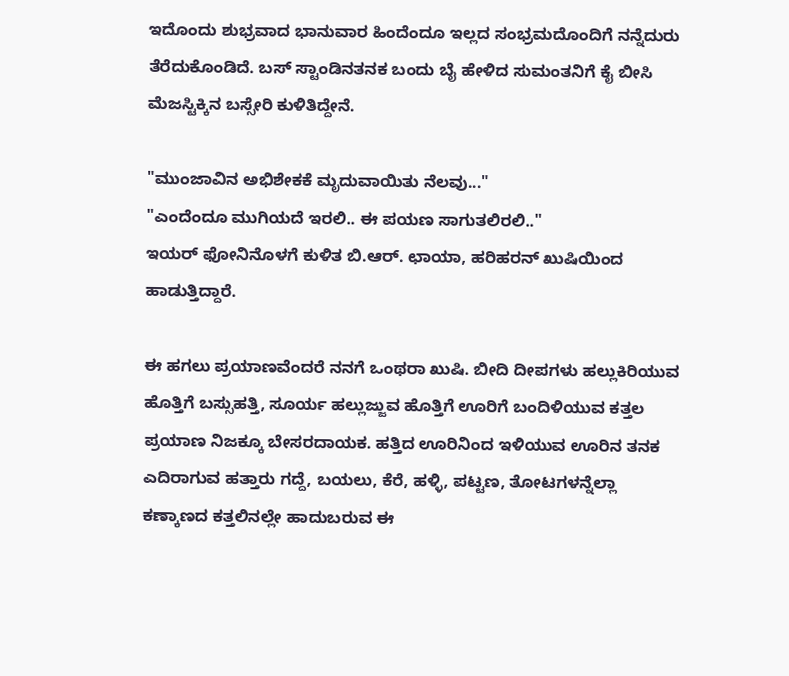ಇದೊಂದು ಶುಭ್ರವಾದ ಭಾನುವಾರ ಹಿಂದೆಂದೂ ಇಲ್ಲದ ಸಂಭ್ರಮದೊಂದಿಗೆ ನನ್ನೆದುರು ತೆರೆದುಕೊಂಡಿದೆ. ಬಸ್ ಸ್ಟಾಂಡಿನತನಕ ಬಂದು ಬೈ ಹೇಳಿದ ಸುಮಂತನಿಗೆ ಕೈ ಬೀಸಿ ಮೆಜಸ್ಟಿಕ್ಕಿನ ಬಸ್ಸೇರಿ ಕುಳಿತಿದ್ದೇನೆ.

"ಮುಂಜಾವಿನ ಅಭಿಶೇಕಕೆ ಮೃದುವಾಯಿತು ನೆಲವು..."
"ಎಂದೆಂದೂ ಮುಗಿಯದೆ ಇರಲಿ.. ಈ ಪಯಣ ಸಾಗುತಲಿರಲಿ.."
ಇಯರ್ ಫೋನಿನೊಳಗೆ ಕುಳಿತ ಬಿ.ಆರ್. ಛಾಯಾ, ಹರಿಹರನ್ ಖುಷಿಯಿಂದ ಹಾಡುತ್ತಿದ್ದಾರೆ.

ಈ ಹಗಲು ಪ್ರಯಾಣವೆಂದರೆ ನನಗೆ ಒಂಥರಾ ಖುಷಿ. ಬೀದಿ ದೀಪಗಳು ಹಲ್ಲುಕಿರಿಯುವ ಹೊತ್ತಿಗೆ ಬಸ್ಸುಹತ್ತಿ, ಸೂರ್ಯ ಹಲ್ಲುಜ್ಜುವ ಹೊತ್ತಿಗೆ ಊರಿಗೆ ಬಂದಿಳಿಯುವ ಕತ್ತಲ ಪ್ರಯಾಣ ನಿಜಕ್ಕೂ ಬೇಸರದಾಯಕ. ಹತ್ತಿದ ಊರಿನಿಂದ ಇಳಿಯುವ ಊರಿನ ತನಕ ಎದಿರಾಗುವ ಹತ್ತಾರು ಗದ್ದೆ, ಬಯಲು, ಕೆರೆ, ಹಳ್ಳಿ, ಪಟ್ಟಣ, ತೋಟಗಳನ್ನೆಲ್ಲಾ ಕಣ್ಕಾಣದ ಕತ್ತಲಿನಲ್ಲೇ ಹಾದುಬರುವ ಈ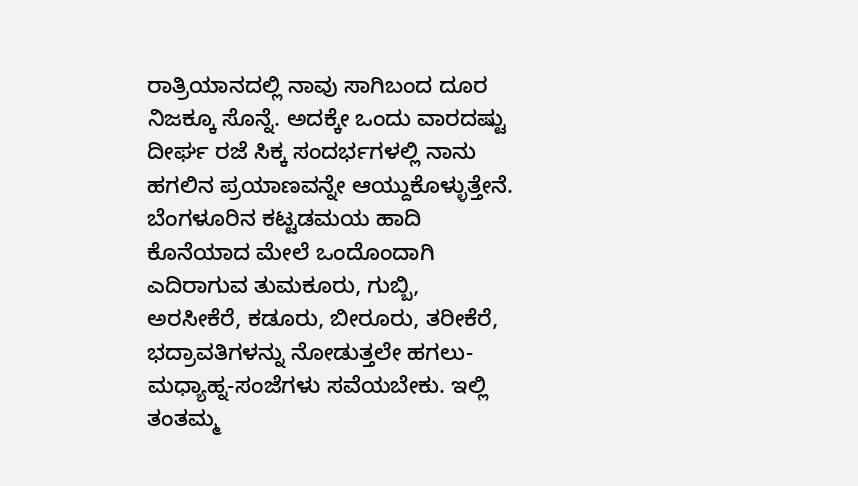ರಾತ್ರಿಯಾನದಲ್ಲಿ ನಾವು ಸಾಗಿಬಂದ ದೂರ ನಿಜಕ್ಕೂ ಸೊನ್ನೆ. ಅದಕ್ಕೇ ಒಂದು ವಾರದಷ್ಟು ದೀರ್ಘ ರಜೆ ಸಿಕ್ಕ ಸಂದರ್ಭಗಳಲ್ಲಿ ನಾನು ಹಗಲಿನ ಪ್ರಯಾಣವನ್ನೇ ಆಯ್ದುಕೊಳ್ಳುತ್ತೇನೆ. ಬೆಂಗಳೂರಿನ ಕಟ್ಟಡಮಯ ಹಾದಿ ಕೊನೆಯಾದ ಮೇಲೆ ಒಂದೊಂದಾಗಿ ಎದಿರಾಗುವ ತುಮಕೂರು, ಗುಬ್ಬಿ, ಅರಸೀಕೆರೆ, ಕಡೂರು, ಬೀರೂರು, ತರೀಕೆರೆ, ಭದ್ರಾವತಿಗಳನ್ನು ನೋಡುತ್ತಲೇ ಹಗಲು-ಮಧ್ಯಾಹ್ನ-ಸಂಜೆಗಳು ಸವೆಯಬೇಕು. ಇಲ್ಲಿ ತಂತಮ್ಮ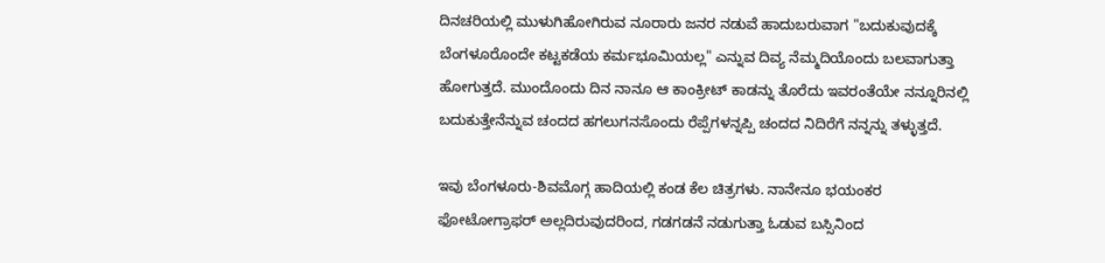ದಿನಚರಿಯಲ್ಲಿ ಮುಳುಗಿಹೋಗಿರುವ ನೂರಾರು ಜನರ ನಡುವೆ ಹಾದುಬರುವಾಗ "ಬದುಕುವುದಕ್ಕೆ ಬೆಂಗಳೂರೊಂದೇ ಕಟ್ಟಕಡೆಯ ಕರ್ಮಭೂಮಿಯಲ್ಲ" ಎನ್ನುವ ದಿವ್ಯ ನೆಮ್ಮದಿಯೊಂದು ಬಲವಾಗುತ್ತಾ ಹೋಗುತ್ತದೆ. ಮುಂದೊಂದು ದಿನ ನಾನೂ ಆ ಕಾಂಕ್ರೀಟ್ ಕಾಡನ್ನು ತೊರೆದು ಇವರಂತೆಯೇ ನನ್ನೂರಿನಲ್ಲಿ ಬದುಕುತ್ತೇನೆನ್ನುವ ಚಂದದ ಹಗಲುಗನಸೊಂದು ರೆಪ್ಪೆಗಳನ್ನಪ್ಪಿ ಚಂದದ ನಿದಿರೆಗೆ ನನ್ನನ್ನು ತಳ್ಳುತ್ತದೆ.

ಇವು ಬೆಂಗಳೂರು-ಶಿವಮೊಗ್ಗ ಹಾದಿಯಲ್ಲಿ ಕಂಡ ಕೆಲ ಚಿತ್ರಗಳು. ನಾನೇನೂ ಭಯಂಕರ ಫೋಟೋಗ್ರಾಫರ್ ಅಲ್ಲದಿರುವುದರಿಂದ, ಗಡಗಡನೆ ನಡುಗುತ್ತಾ ಓಡುವ ಬಸ್ಸಿನಿಂದ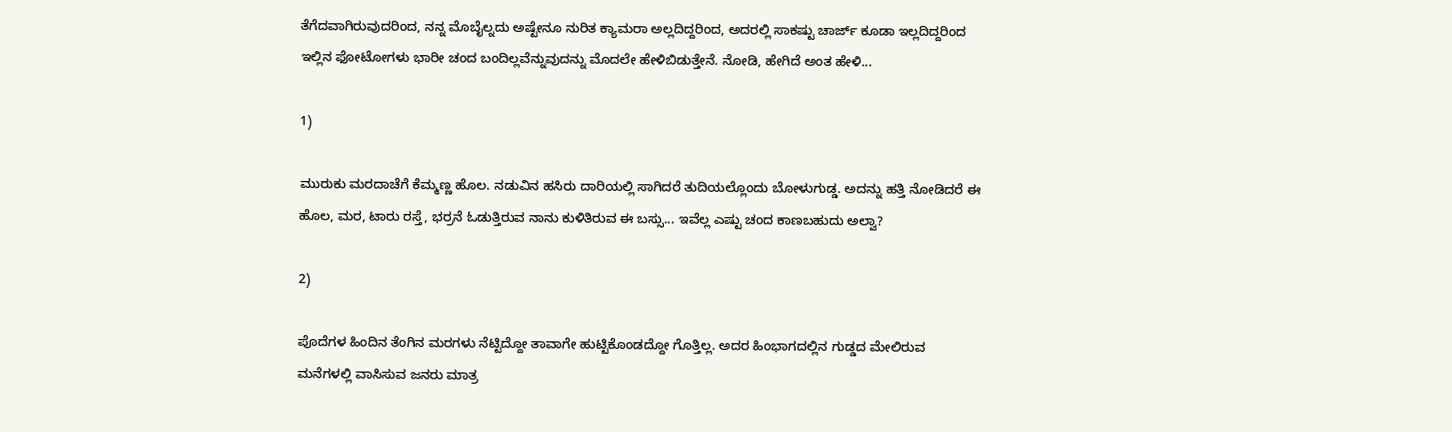ತೆಗೆದವಾಗಿರುವುದರಿಂದ, ನನ್ನ ಮೊಬೈಲ್ನದು ಅಷ್ಟೇನೂ ನುರಿತ ಕ್ಯಾಮರಾ ಅಲ್ಲದಿದ್ದರಿಂದ, ಅದರಲ್ಲಿ ಸಾಕಷ್ಟು ಚಾರ್ಜ್ ಕೂಡಾ ಇಲ್ಲದಿದ್ದರಿಂದ ಇಲ್ಲಿನ ಫೋಟೋಗಳು ಭಾರೀ ಚಂದ ಬಂದಿಲ್ಲವೆನ್ನುವುದನ್ನು ಮೊದಲೇ ಹೇಳಿಬಿಡುತ್ತೇನೆ. ನೋಡಿ, ಹೇಗಿದೆ ಅಂತ ಹೇಳಿ...

1)

ಮುರುಕು ಮರದಾಚೆಗೆ ಕೆಮ್ಮಣ್ಣ ಹೊಲ. ನಡುವಿನ ಹಸಿರು ದಾರಿಯಲ್ಲಿ ಸಾಗಿದರೆ ತುದಿಯಲ್ಲೊಂದು ಬೋಳುಗುಡ್ಡ. ಅದನ್ನು ಹತ್ತಿ ನೋಡಿದರೆ ಈ ಹೊಲ, ಮರ, ಟಾರು ರಸ್ತೆ, ಭರ್ರನೆ ಓಡುತ್ತಿರುವ ನಾನು ಕುಳಿತಿರುವ ಈ ಬಸ್ಸು... ಇವೆಲ್ಲ ಎಷ್ಟು ಚಂದ ಕಾಣಬಹುದು ಅಲ್ವಾ?

2)

ಪೊದೆಗಳ ಹಿಂದಿನ ತೆಂಗಿನ ಮರಗಳು ನೆಟ್ಟಿದ್ದೋ ತಾವಾಗೇ ಹುಟ್ಟಿಕೊಂಡದ್ದೋ ಗೊತ್ತಿಲ್ಲ. ಅದರ ಹಿಂಭಾಗದಲ್ಲಿನ ಗುಡ್ಡದ ಮೇಲಿರುವ ಮನೆಗಳಲ್ಲಿ ವಾಸಿಸುವ ಜನರು ಮಾತ್ರ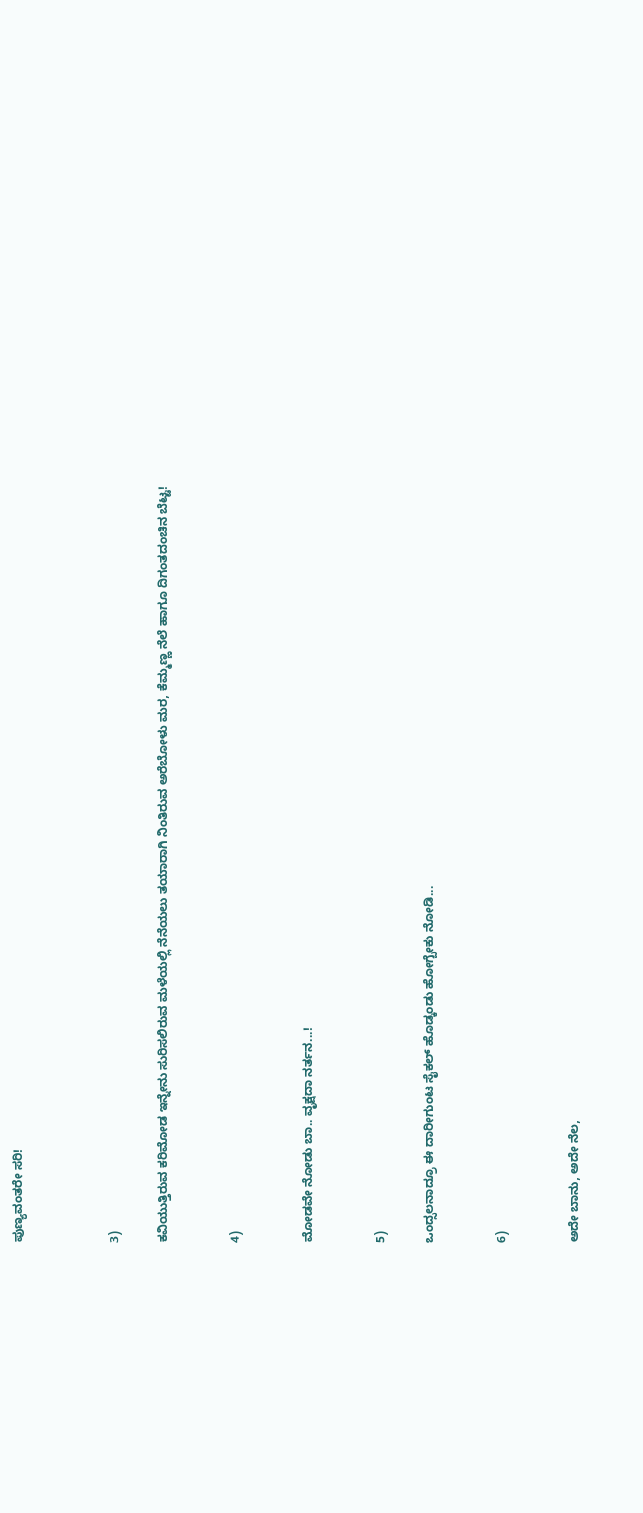ಪುಣ್ಯವಂತರೇ ಸರಿ!



3)

ಕವಿಯುತ್ತಿರುವ ಕರಿಮೋಡ ಇನ್ನೇನು ಸುರಿಸಲಿರುವ ಮಳೆಯಲ್ಲಿ ನೆನೆಯಲು ತಯಾರಾಗಿ ನಿಂತಿರುವ ಅರೆಬೋಳು ಮರ, ಕೆಮ್ಮಣ್ಣ ನೆಲೆ ಹಾಗೂ ದಿಗಂತದಂಚಿನ ಬೆಟ್ಟ!


4)


ಮೋಡವೇ ನೋಡು ಬಾ.. ವೃಕ್ಷದಾ ನರ್ತನ...!


5)

ಒಂದ್ಸಲನಾದ್ರೂ ಈ ದಾರೀಗುಂಟ ಸೈಕಲ್ ಹೊಡ್ಕಂಡು ಹೋಗ್ಬೇಕು ನೋಡಿ...


6)


ಅದೇ ಬಾನು, ಅದೇ ನೆಲ,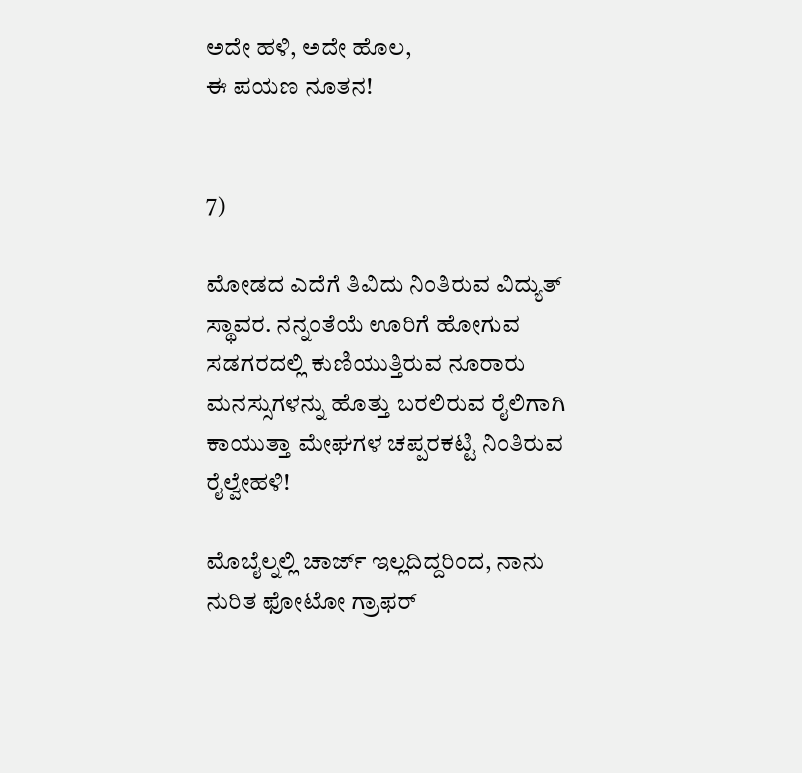ಅದೇ ಹಳಿ, ಅದೇ ಹೊಲ,
ಈ ಪಯಣ ನೂತನ!


7)

ಮೋಡದ ಎದೆಗೆ ತಿವಿದು ನಿಂತಿರುವ ವಿದ್ಯುತ್ ಸ್ಥಾವರ. ನನ್ನಂತೆಯೆ ಊರಿಗೆ ಹೋಗುವ ಸಡಗರದಲ್ಲಿ ಕುಣಿಯುತ್ತಿರುವ ನೂರಾರು ಮನಸ್ಸುಗಳನ್ನು ಹೊತ್ತು ಬರಲಿರುವ ರೈಲಿಗಾಗಿ ಕಾಯುತ್ತಾ ಮೇಘಗಳ ಚಪ್ಪರಕಟ್ಟಿ ನಿಂತಿರುವ ರೈಲ್ವೇಹಳಿ!

ಮೊಬೈಲ್ನಲ್ಲಿ ಚಾರ್ಜ್ ಇಲ್ಲದಿದ್ದರಿಂದ, ನಾನು ನುರಿತ ಫೋಟೋ ಗ್ರಾಫರ್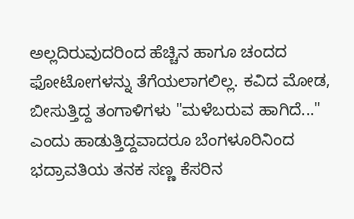ಅಲ್ಲದಿರುವುದರಿಂದ ಹೆಚ್ಚಿನ ಹಾಗೂ ಚಂದದ ಫೋಟೋಗಳನ್ನು ತೆಗೆಯಲಾಗಲಿಲ್ಲ. ಕವಿದ ಮೋಡ, ಬೀಸುತ್ತಿದ್ದ ತಂಗಾಳಿಗಳು "ಮಳೆಬರುವ ಹಾಗಿದೆ..." ಎಂದು ಹಾಡುತ್ತಿದ್ದವಾದರೂ ಬೆಂಗಳೂರಿನಿಂದ ಭದ್ರಾವತಿಯ ತನಕ ಸಣ್ಣ ಕೆಸರಿನ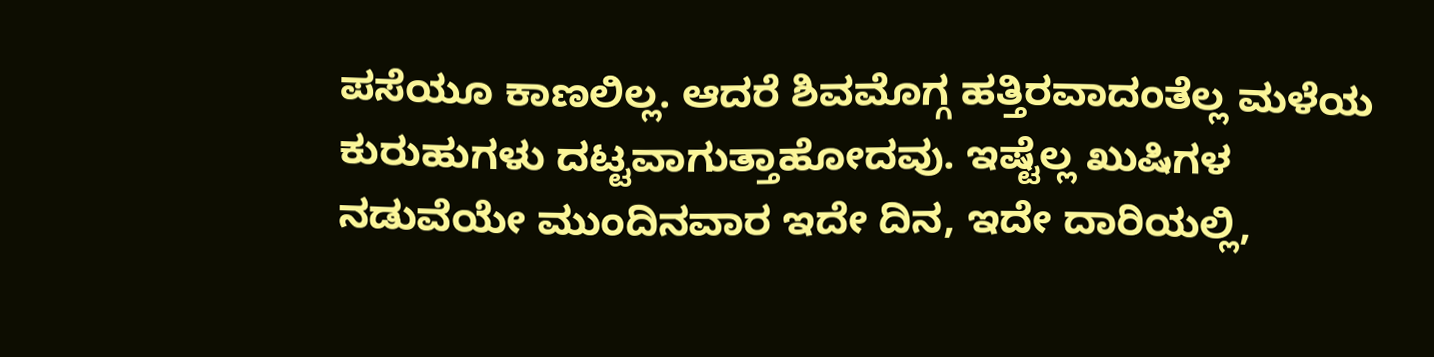ಪಸೆಯೂ ಕಾಣಲಿಲ್ಲ. ಆದರೆ ಶಿವಮೊಗ್ಗ ಹತ್ತಿರವಾದಂತೆಲ್ಲ ಮಳೆಯ ಕುರುಹುಗಳು ದಟ್ಟವಾಗುತ್ತಾಹೋದವು. ಇಷ್ಟೆಲ್ಲ ಖುಷಿಗಳ ನಡುವೆಯೇ ಮುಂದಿನವಾರ ಇದೇ ದಿನ, ಇದೇ ದಾರಿಯಲ್ಲಿ,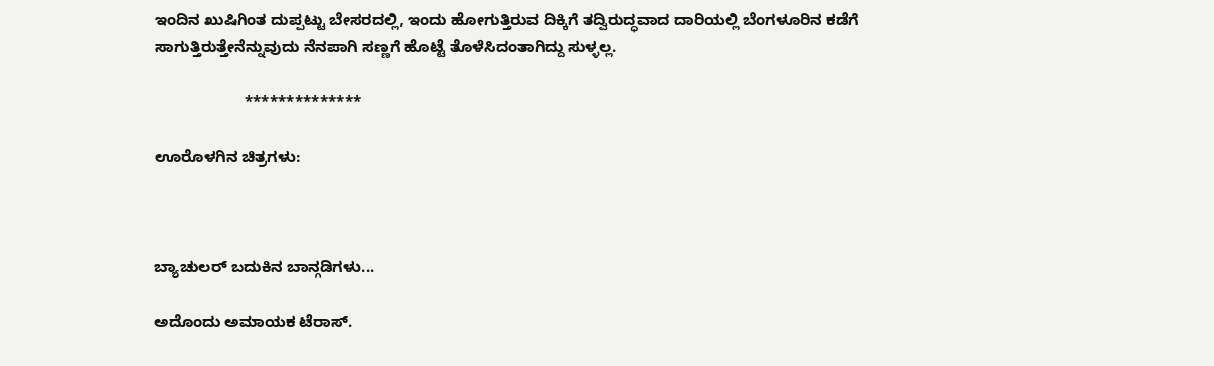ಇಂದಿನ ಖುಷಿಗಿಂತ ದುಪ್ಪಟ್ಟು ಬೇಸರದಲ್ಲಿ, ಇಂದು ಹೋಗುತ್ತಿರುವ ದಿಕ್ಕಿಗೆ ತದ್ವಿರುದ್ಧವಾದ ದಾರಿಯಲ್ಲಿ ಬೆಂಗಳೂರಿನ ಕಡೆಗೆ ಸಾಗುತ್ತಿರುತ್ತೇನೆನ್ನುವುದು ನೆನಪಾಗಿ ಸಣ್ಣಗೆ ಹೊಟ್ಟೆ ತೊಳೆಸಿದಂತಾಗಿದ್ದು ಸುಳ್ಳಲ್ಲ.

                     **************

ಊರೊಳಗಿನ ಚಿತ್ರಗಳು:



ಬ್ಯಾಚುಲರ್ ಬದುಕಿನ ಬಾನ್ಗಡಿಗಳು...

ಅದೊಂದು ಅಮಾಯಕ ಟೆರಾಸ್.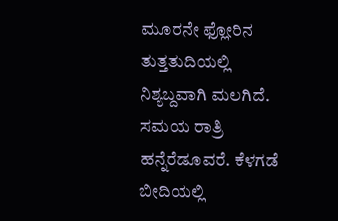ಮೂರನೇ ಫ್ಲೋರಿನ ತುತ್ತತುದಿಯಲ್ಲಿ ನಿಶ್ಯಬ್ದವಾಗಿ ಮಲಗಿದೆ. ಸಮಯ ರಾತ್ರಿ ಹನ್ನೆರೆಡೂವರೆ. ಕೆಳಗಡೆ ಬೀದಿಯಲ್ಲಿ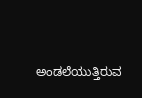ಅಂಡಲೆಯುತ್ತಿರುವ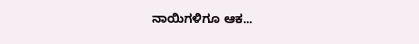ನಾಯಿಗಳಿಗೂ ಆಕ...